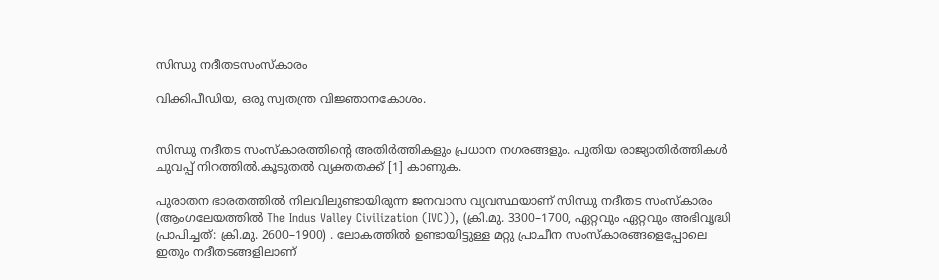സിന്ധു നദീതടസംസ്കാരം

വിക്കിപീഡിയ, ഒരു സ്വതന്ത്ര വിജ്ഞാനകോശം.


സിന്ധു നദീതട സംസ്കാരത്തിന്റെ അതിര്‍ത്തികളും പ്രധാന നഗരങ്ങളും. പുതിയ രാജ്യാതിര്‍ത്തികള്‍ ചുവപ്പ് നിറത്തില്‍.കൂടുതല്‍ വ്യക്തതക്ക് [1] കാണുക.

പുരാതന ഭാ‍രതത്തില്‍ നിലവിലുണ്ടായിരുന്ന ജനവാസ വ്യവസ്ഥയാണ് സിന്ധു നദീതട സംസ്കാരം (ആംഗലേയത്തില്‍ The Indus Valley Civilization (IVC)), (ക്രി.മു. 3300–1700, ഏറ്റവും ഏറ്റവും അഭിവൃദ്ധി പ്രാപിച്ചത്: ക്രി.മു. 2600–1900) . ലോകത്തില്‍ ഉണ്ടായിട്ടുള്ള മറ്റു പ്രാചീന സംസ്കാരങ്ങളെപ്പോലെ ഇതും നദീതടങ്ങളിലാണ്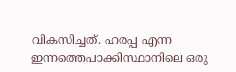വികസിച്ചത്. ഹരപ്പ എന്ന ഇന്നത്തെപാക്കിസ്ഥാനിലെ ഒരു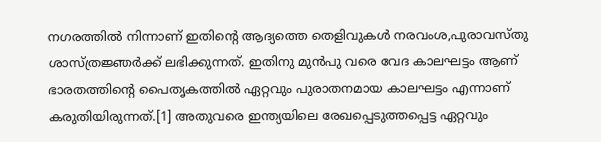നഗരത്തില്‍ നിന്നാണ് ഇതിന്റെ ആദ്യത്തെ തെളിവുകള്‍ നരവംശ,പുരാവസ്തു ശാസ്ത്രജ്ഞര്‍ക്ക് ലഭിക്കുന്നത്. ഇതിനു മുന്‍പു വരെ വേദ കാലഘട്ടം ആണ് ഭാരതത്തിന്റെ പൈതൃകത്തില്‍ ഏറ്റവും പുരാതനമായ കാലഘട്ടം എന്നാണ് കരുതിയിരുന്നത്.[1] അതുവരെ ഇന്ത്യയിലെ രേഖപ്പെടുത്തപ്പെട്ട ഏറ്റവും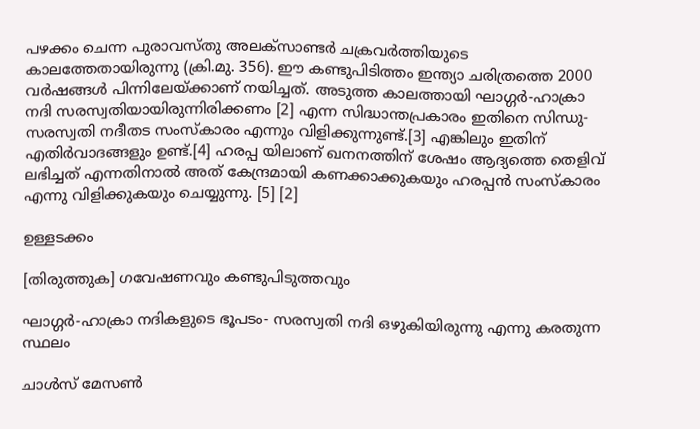പഴക്കം ചെന്ന പുരാവസ്തു അലക്സാണ്ടര്‍ ചക്രവര്‍ത്തിയുടെ കാലത്തേതായിരുന്നു (ക്രി.മു. 356). ഈ കണ്ടുപിടിത്തം ഇന്ത്യാ ചരിത്രത്തെ 2000 വര്‍ഷങ്ങള്‍ പിന്നിലേയ്ക്കാണ് നയിച്ചത്. അടുത്ത കാലത്തായി ഘാഗ്ഗര്‍-ഹാക്രാ നദി സരസ്വതിയായിരുന്നിരിക്കണം [2] എന്ന സിദ്ധാന്തപ്രകാരം ഇതിനെ സിന്ധു-സരസ്വതി നദീതട സംസ്കാരം എന്നും വിളിക്കുന്നുണ്ട്.[3] എങ്കിലും ഇതിന് എതിര്‍വാദങ്ങളും ഉണ്ട്.[4] ഹരപ്പ യിലാണ് ഖനനത്തിന് ശേഷം ആദ്യത്തെ തെളിവ് ലഭിച്ചത് എന്നതിനാല്‍ അത് കേന്ദ്രമായി കണക്കാക്കുകയും ഹരപ്പന്‍ സംസ്കാരം എന്നു വിളിക്കുകയും ചെയ്യുന്നു. [5] [2]

ഉള്ളടക്കം

[തിരുത്തുക] ഗവേഷണവും കണ്ടുപിടുത്തവും

ഘാഗ്ഗര്‍-ഹാക്രാ നദികളുടെ ഭൂപടം- സരസ്വതി നദി ഒഴുകിയിരുന്നു എന്നു കരതുന്ന സ്ഥലം

ചാള്‍സ് മേസണ്‍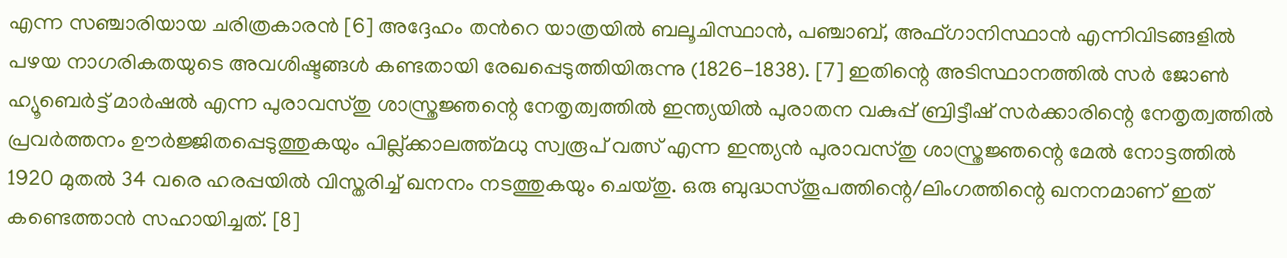എന്ന സഞ്ചാരിയായ ചരിത്രകാരന്‍ [6] അദ്ദേഹം തന്‍റെ യാത്രയില്‍ ബലൂചിസ്ഥാന്‍, പഞ്ചാബ്, അഫ്ഗാനിസ്ഥാന്‍ എന്നിവിടങ്ങളില്‍ പഴയ നാഗരികതയുടെ അവശിഷ്ടങ്ങള്‍ കണ്ടതായി രേഖപ്പെടുത്തിയിരുന്നു (1826-1838). [7] ഇതിന്റെ അടിസ്ഥാനത്തില്‍ സര്‍ ജോണ്‍ ഹ്യൂബെര്‍ട്ട് മാര്‍ഷല്‍ എന്ന പുരാവസ്തു ശാസ്ത്രജ്ഞന്റെ നേതൃത്വത്തില്‍ ഇന്ത്യയില്‍ പുരാതന വകുപ്പ് ബ്രിട്ടീഷ് സര്‍ക്കാരിന്റെ നേതൃത്വത്തില്‍ പ്രവര്‍ത്തനം ഊര്‍ജ്ജിതപ്പെടുത്തുകയും പില്ല്ക്കാലത്ത്മധു സ്വരൂപ് വത്സ് എന്ന ഇന്ത്യന്‍ പുരാവസ്തു ശാസ്ത്രജ്ഞന്റെ മേല്‍ നോട്ടത്തില്‍ 1920 മുതല്‍ 34 വരെ ഹരപ്പയില്‍ വിസ്തരിച്ച് ഖനനം നടത്തുകയും ചെയ്തു. ഒരു ബുദ്ധസ്തൂപത്തിന്റെ/ലിംഗത്തിന്റെ ഖനനമാണ്‌ ഇത് കണ്ടെത്താന്‍ സഹായിച്ചത്. [8]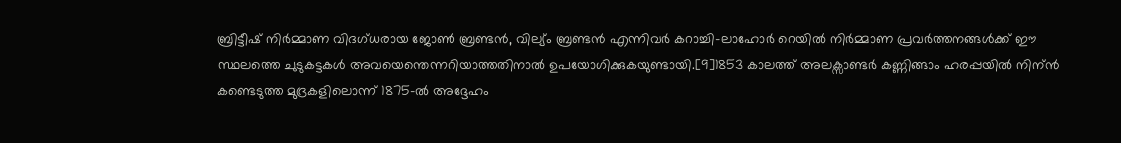ബ്രിട്ടീഷ് നിര്‍മ്മാണ വിദഗ്ധരായ ജോണ്‍ ബ്രണ്ടന്‍, വില്യ്ം ബ്രണ്ടന്‍ എന്നിവര്‍ കറാച്ചി-ലാഹോര്‍ റെയില്‍ നിര്‍മ്മാണ പ്രവര്‍ത്തനങ്ങള്‍ക്ക് ഈ സ്ഥലത്തെ ചുടുകട്ടകള്‍ അവയെന്തെന്നറിയാത്തതിനാല്‍ ഉപയോഗിക്കുകയുണ്ടായി.[9]1853 കാലത്ത് അലക്സാണ്ടര്‍ കണ്ണിങ്ങാം ഹരപ്പയില്‍ നിന്ന്‍ കണ്ടെടുത്ത മുദ്രകളിലൊന്ന് 1875-ല്‍ അദ്ദേഹം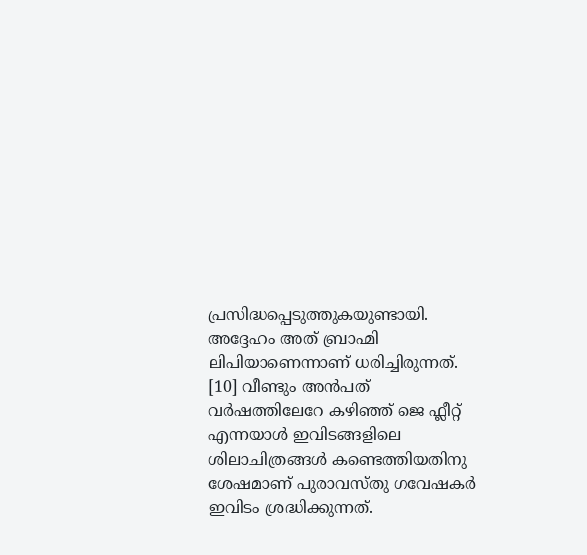പ്രസിദ്ധപ്പെടുത്തുകയുണ്ടായി. അദ്ദേഹം അത് ബ്രാഹ്മി ലിപിയാണെന്നാണ്‌ ധരിച്ചിരുന്നത്. [10] വീണ്ടും അന്‍പത് വര്‍ഷത്തിലേറേ കഴിഞ്ഞ് ജെ ഫ്ലീറ്റ് എന്നയാള്‍ ഇവിടങ്ങളിലെ ശിലാചിത്രങ്ങള്‍ കണ്ടെത്തിയതിനു ശേഷമാണ് പുരാവസ്തു ഗവേഷകര്‍ ഇവിടം ശ്രദ്ധിക്കുന്നത്.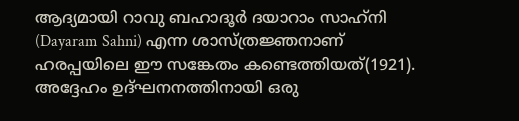ആദ്യമായി റാവു ബഹാദൂര്‍ ദയാറാം സാഹ്‍നി (Dayaram Sahni) എന്ന ശാസ്ത്രജ്ഞനാണ് ഹരപ്പയിലെ ഈ സങ്കേതം കണ്ടെത്തിയത്(1921). അദ്ദേഹം ഉദ്ഘനനത്തിനായി ഒരു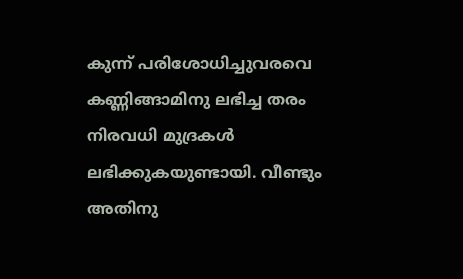കുന്ന് പരിശോധിച്ചുവരവെ കണ്ണിങ്ങാമിനു ലഭിച്ച തരം നിരവധി മുദ്രകള്‍ ലഭിക്കുകയുണ്ടായി. വീണ്ടും അതിനു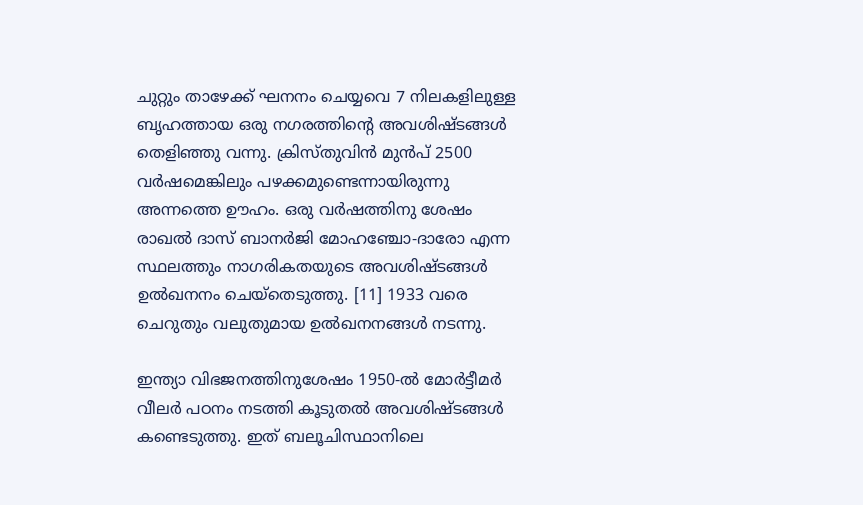ചുറ്റും താഴേക്ക് ഘനനം ചെയ്യവെ 7 നിലകളിലുള്ള ബൃഹത്തായ ഒരു നഗരത്തിന്റെ അവശിഷ്ടങ്ങള്‍ തെളിഞ്ഞു വന്നു. ക്രിസ്തുവിന്‍ മുന്‍പ് 2500 വര്‍ഷമെങ്കിലും പഴക്കമുണ്ടെന്നായിരുന്നു അന്നത്തെ ഊഹം. ഒരു വര്‍ഷത്തിനു ശേഷം രാഖല്‍ ദാസ് ബാനര്‍ജി മോഹഞ്ചോ-ദാരോ എന്ന സ്ഥലത്തും നാഗരികതയുടെ അവശിഷ്ടങ്ങള്‍ ഉല്‍ഖനനം ചെയ്തെടുത്തു. [11] 1933 വരെ ചെറുതും വലുതുമായ ഉല്‍ഖനനങ്ങള്‍ നടന്നു.

ഇന്ത്യാ വിഭജനത്തിനുശേഷം 1950-ല്‍ മോര്‍ട്ടീമര്‍ വീലര്‍ പഠനം നടത്തി കൂടുതല്‍ അവശിഷ്ടങ്ങള്‍ കണ്ടെടുത്തു. ഇത് ബലൂചിസ്ഥാനിലെ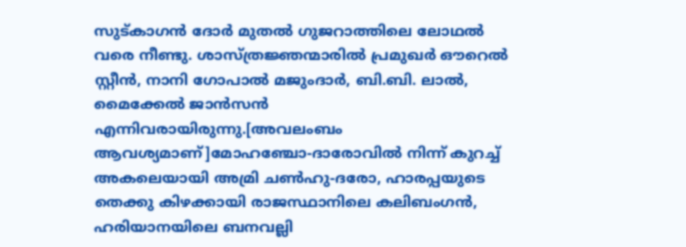സുട്കാഗന്‍ ദോര്‍ മുതല്‍ ഗുജറാത്തിലെ ലോഥല്‍ വരെ നീണ്ടു. ശാസ്ത്രജ്ഞന്മാരില്‍ പ്രമുഖര്‍ ഔറെല്‍ സ്റ്റീന്‍, നാനി ഗോപാല്‍ മജുംദാര്‍, ബി.ബി. ലാല്‍, മൈക്കേല്‍ ജാന്‍സന്‍ എന്നിവരായിരുന്നു.[അവലംബം ആവശ്യമാണ്]മോഹഞ്ചോ-ദാരോവില്‍ നിന്ന് കുറച്ച് അകലെയായി അമ്രി ചണ്‍ഹു-ദരോ, ഹാരപ്പയുടെ തെക്കു കിഴക്കായി രാജസ്ഥാനിലെ കലിബംഗന്‍, ഹരിയാനയിലെ ബനവല്ലി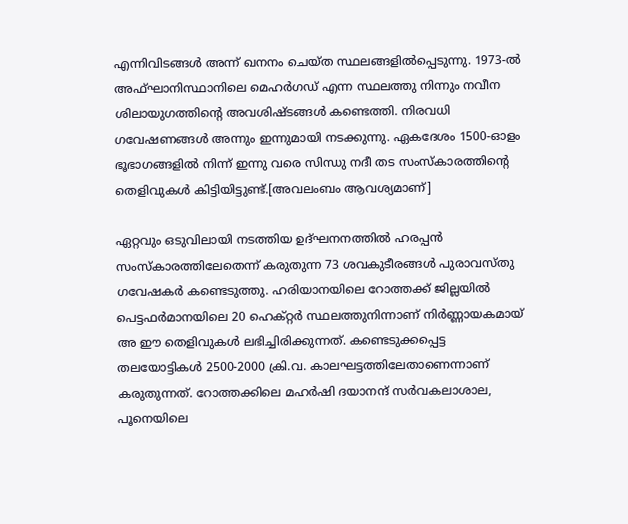എന്നിവിടങ്ങള്‍ അന്ന്‌ ഖനനം ചെയ്ത സ്ഥലങ്ങളില്‍പ്പെടുന്നു. 1973-ല്‍ അഫ്ഘാനിസ്ഥാനിലെ മെഹര്‍ഗഡ് എന്ന സ്ഥലത്തു നിന്നും നവീന ശിലായുഗത്തിന്റെ അവശിഷ്ടങ്ങള്‍ കണ്ടെത്തി. നിരവധി ഗവേഷണങ്ങള്‍ അന്നും ഇന്നുമായി നടക്കുന്നു. ഏകദേശം 1500-ഓളം ഭൂഭാഗങ്ങളില്‍ നിന്ന് ഇന്നു വരെ സിന്ധു നദീ തട സംസ്കാരത്തിന്റെ തെളിവുകള്‍ കിട്ടിയിട്ടുണ്ട്.[അവലംബം ആവശ്യമാണ്]

ഏറ്റവും ഒടുവിലായി നടത്തിയ ഉദ്ഘനനത്തില്‍ ഹരപ്പന്‍ സംസ്കാരത്തിലേതെന്ന് കരുതുന്ന 73 ശവകുടീരങ്ങള്‍ പുരാവസ്തു ഗവേഷകര്‍ കണ്ടെടുത്തു. ഹരിയാനയിലെ റോത്തക്ക് ജില്ലയില്‍ പെട്ടഫര്‍മാനയിലെ 20 ഹെക്റ്റര്‍ സ്ഥലത്തുനിന്നാണ്‌ നിര്‍ണ്ണായകമായ് അ ഈ തെളിവുകള്‍ ലഭിച്ചിരിക്കുന്നത്. കണ്ടെടുക്കപ്പെട്ട തലയോട്ടികള്‍ 2500-2000 ക്രി.വ. കാലഘട്ടത്തിലേതാണെന്നാണ്‌ കരുതുന്നത്. റോത്തക്കിലെ മഹര്‍ഷി ദയാനന്ദ് സര്‍വകലാശാല, പൂനെയിലെ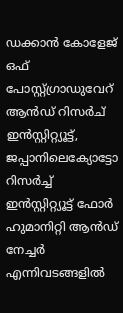ഡക്കാന്‍ കോളേജ് ഒഫ് പോസ്റ്റ്ഗ്രാഡുവേറ് ആന്‍ഡ് റിസര്‍ച് ഇന്‍സ്റ്റിറ്റ്യൂട്ട്, ജപ്പാനിലെക്യോട്ടോ റിസര്‍ച്ച് ഇന്‍സ്റ്റിറ്റ്യൂട്ട് ഫോര്‍ ഹുമാനിറ്റി ആന്‍ഡ് നേച്ചര്‍ എന്നിവടങ്ങളില്‍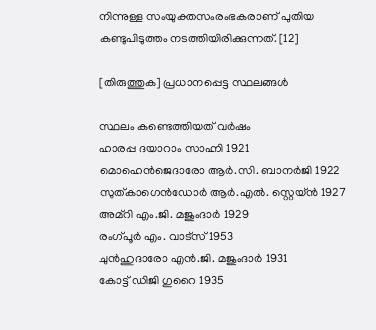നിന്നുള്ള സം‌യുക്തസംരംഭകരാണ്‌ പുതിയ കണ്ടുപിടുത്തം നടത്തിയിരിക്കുന്നത്. [12]

[തിരുത്തുക] പ്രധാനപ്പെട്ട സ്ഥലങ്ങള്‍

സ്ഥലം കണ്ടെത്തിയത് വര്‍ഷം
ഹാരപ്പ ദയാറാം സാഹ്നി 1921
മൊഹെന്‍‌ജെദാരോ ആര്‍.സി. ബാനര്‍ജി 1922
സുത്കാഗെന്‍ഡോര്‍ ആര്‍.എല്‍. സ്റ്റെയ്ന്‍ 1927
അമ്റി എം.ജി. മജുംദാര്‍ 1929
രംഗ്‌പൂര്‍ എം. വാട്സ്‍ 1953
ചുന്‍‌ഹുദാരോ എന്‍.ജി. മജുംദാര്‍ 1931
കോട്ട് ‌ഡിജി ഗുറൈ 1935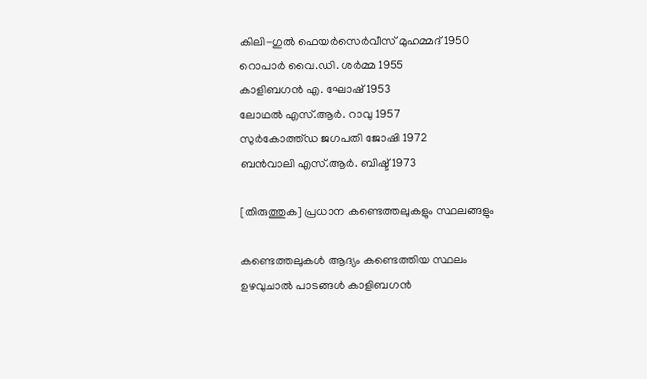കിലി-ഗുല്‍ ഫെയര്‍സെര്‍‌വീസ് മുഹമ്മദ് 1950
റൊപാര്‍ വൈ.ഡി. ശര്‍മ്മ 1955
കാളിബഗന്‍ എ. ഘോഷ്‍ 1953
ലോഥല്‍ എസ്.ആര്‍. റാവു 1957
സുര്‍കോത്ത്ഡ ജഗപതി ജോഷി 1972
ബന്‍‌വാലി എസ്.ആര്‍. ബിഷ്ട് 1973

[തിരുത്തുക] പ്രധാന കണ്ടെത്തലുകളും സ്ഥലങ്ങളും

കണ്ടെത്തലുകള്‍ ആദ്യം കണ്ടെത്തിയ സ്ഥലം
ഉഴവുചാല്‍ പാടങ്ങള്‍ കാളിബഗന്‍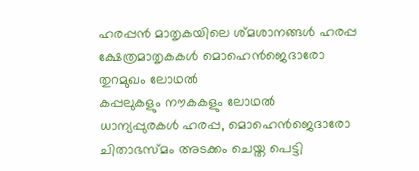ഹരപ്പന്‍ മാതൃകയിലെ ശ്മശാനങ്ങള്‍ ഹരപ്പ
ക്ഷേത്രമാതൃകകള്‍ മൊഹെന്‍‌ജെദാരോ
തുറമുഖം ലോഥല്‍
കപ്പലുകളും നൗകകളും ലോഥല്‍
ധാന്യപ്പുരകള്‍ ഹരപ്പ, മൊഹെന്‍‌ജെദാരോ
ചിതാഭസ്മം അടക്കം ചെയ്ത പെട്ടി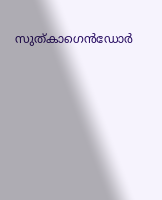സുത്കാഗെന്‍ഡോര്‍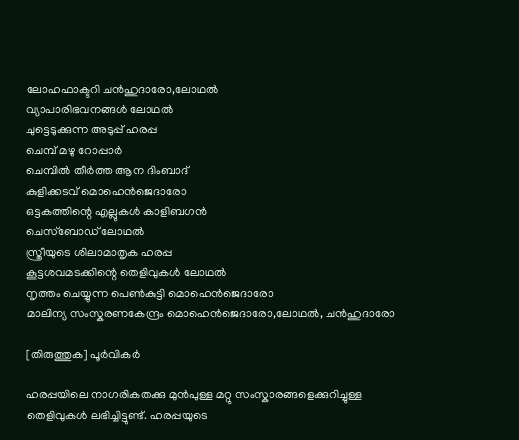ലോഹഫാക്ടറി ചന്‍‌ഹുദാരോ,ലോഥല്‍
വ്യാപാരിഭവനങ്ങള്‍ ലോഥല്‍
ചുട്ടെടുക്കുന്ന അടുപ്പ് ഹരപ്പ
ചെമ്പ് മഴു റോപ്പാര്‍
ചെമ്പില്‍ തീര്‍ത്ത ആന ദിംബാദ്
കുളിക്കടവ് മൊഹെന്‍‌ജെ‌ദാരോ
ഒട്ടകത്തിന്റെ എല്ലുകള്‍ കാളിബഗന്‍
ചെസ്‌ബോഡ്‍ ലോഥല്‍
സ്ത്രീയുടെ ശിലാമാതൃക‍ ഹരപ്പ
കൂട്ടശവമടക്കിന്റെ തെളിവുകള്‍ ലോഥല്‍
നൃത്തം ചെയ്യുന്ന പെണ്‍കുട്ടി മൊഹെന്‍‌ജെ‌ദാരോ
മാലിന്യ സംസ്കരണകേന്ദ്രം മൊഹെന്‍‌ജെ‌ദാരോ,ലോഥല്‍, ചന്‍‌ഹുദാരോ

[തിരുത്തുക] പൂര്‍വികര്‍

ഹരപ്പയിലെ നാഗരികതക്കു മുന്‍പുള്ള മറ്റു സംസ്കാരങ്ങളെക്കുറിച്ചുള്ള തെളിവുകള്‍ ലഭിച്ചിട്ടുണ്ട്. ഹരപ്പയുടെ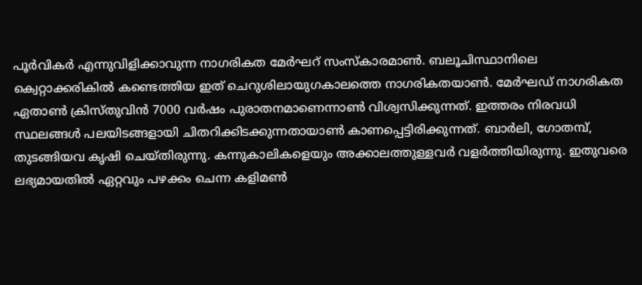പൂര്‍വികര്‍ എന്നുവിളിക്കാവുന്ന നാഗരികത മേര്‍ഘറ് സംസ്കാരമാണ്‍. ബലൂചിസ്ഥാനിലെ ക്വെറ്റാക്കരികില്‍ കണ്ടെത്തിയ ഇത് ചെറുശിലായുഗകാലത്തെ നാഗരികതയാണ്‍. മേര്‍ഘഡ് നാഗരികത ഏതാണ്‍ ക്രിസ്തുവിന്‍ 7000 വര്‍ഷം പുരാതനമാണെന്നാണ്‍ വിശ്വസിക്കുന്നത്. ഇത്തരം നിരവധി സ്ഥലങ്ങള്‍ പലയിടങ്ങളായി ചിതറിക്കിടക്കുന്നതായാണ്‍ കാണപ്പെട്ടിരിക്കുന്നത്. ബാര്‍ലി, ഗോതമ്പ്, തുടങ്ങിയവ കൃഷി ചെയ്തിരുന്നു. കന്നുകാലികളെയും അക്കാലത്തുള്ളവര്‍ വളര്‍ത്തിയിരുന്നു. ഇതുവരെ ലഭ്യമായതില്‍ ഏറ്റവും പഴക്കം ചെന്ന കളിമണ്‍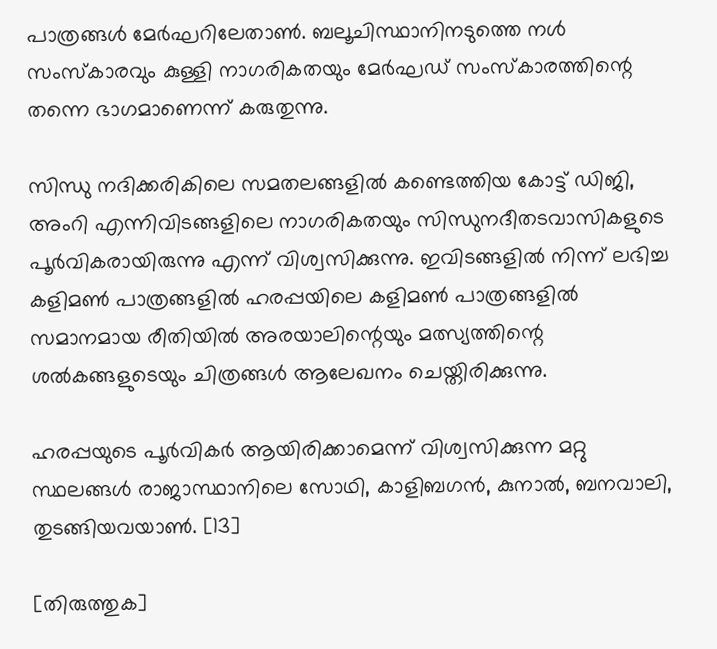പാത്രങ്ങള്‍ മേര്‍ഘറിലേതാണ്‍. ബലൂചിസ്ഥാനിനടുത്തെ നള്‍ സംസ്കാരവും കുള്ളി നാഗരികതയും മേര്‍ഘഡ് സംസ്കാരത്തിന്റെ തന്നെ ഭാഗമാണെന്ന് കരുതുന്നു.

സിന്ധു നദിക്കരികിലെ സമതലങ്ങളില്‍ കണ്ടെത്തിയ കോട്ട് ഡിജി, അംറി എന്നിവിടങ്ങളിലെ നാഗരികതയും സിന്ധുനദീതടവാസികളുടെ പൂര്‍വികരായിരുന്നു എന്ന് വിശ്വസിക്കുന്നു. ഇവിടങ്ങളില്‍ നിന്ന് ലഭിച്ച കളിമണ്‍ പാത്രങ്ങളില്‍ ഹരപ്പയിലെ കളിമണ്‍ പാത്രങ്ങളില്‍ സമാനമായ രീതിയില്‍ അരയാലിന്റെ‍യും മത്സ്യത്തിന്റെ ശല്‍കങ്ങളുടെയും ചിത്രങ്ങള്‍ ആലേഖനം ചെയ്തിരിക്കുന്നു.

ഹരപ്പയുടെ പൂര്‍വികര്‍ ആയിരിക്കാമെന്ന് വിശ്വസിക്കുന്ന മറ്റു സ്ഥലങ്ങള്‍ രാജാസ്ഥാനിലെ സോഥി, കാളിബഗന്‍, കുനാല്‍, ബനവാലി, തുടങ്ങിയവയാണ്‍. [13]

[തിരുത്തുക]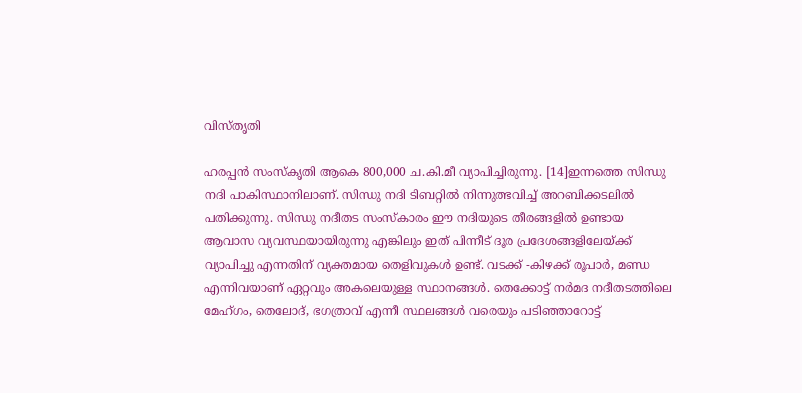വിസ്തൃതി

ഹരപ്പന്‍ സംസ്കൃതി ആകെ 800,000 ച.കി.മീ വ്യാപിച്ചിരുന്നു. [14]ഇന്നത്തെ സിന്ധു നദി പാകിസ്ഥാനിലാണ്. സിന്ധു നദി ടിബറ്റില്‍ നിന്നുത്ഭവിച്ച് അറബിക്കടലില്‍ പതിക്കുന്നു. സിന്ധു നദീതട സംസ്കാരം ഈ നദിയുടെ തീരങ്ങളില്‍ ഉണ്ടായ ആവാസ വ്യവസ്ഥയായിരുന്നു എങ്കിലും ഇത് പിന്നീട് ദൂര പ്രദേശങ്ങളിലേയ്ക്ക് വ്യാപിച്ചു എന്നതിന് വ്യക്തമായ തെളിവുകള്‍ ഉണ്ട്. വടക്ക് -കിഴക്ക് രൂപാര്‍, മണ്ഡ എന്നിവയാണ് ഏറ്റവും അകലെയുള്ള സ്ഥാനങ്ങള്‍. തെക്കോട്ട് നര്‍മദ നദീതടത്തിലെ മേഹ്ഗം, തെലോദ്, ഭഗത്രാവ് എന്നീ സ്ഥലങ്ങള്‍ വരെയും പടിഞ്ഞാറോട്ട്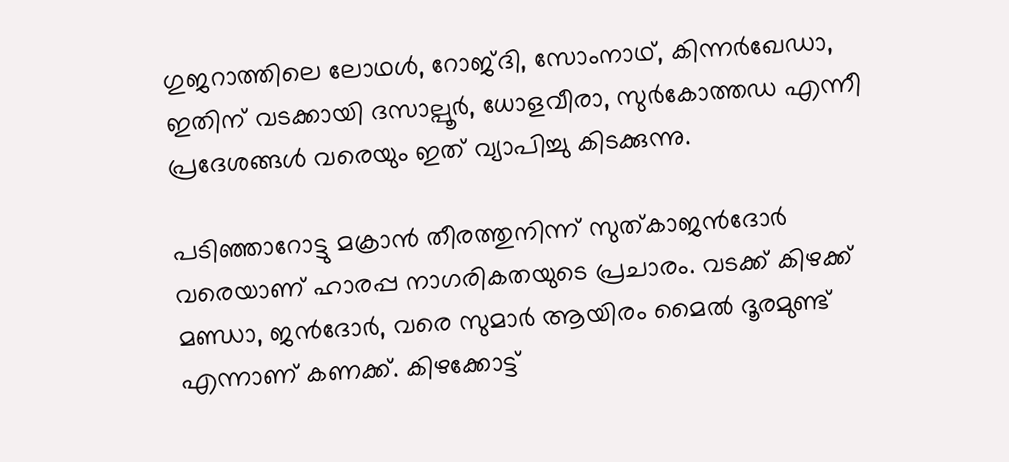ഗുജറാത്തിലെ ലോഥള്‍, റോജ്ദി, സോംനാഥ്, കിന്നര്‍ഖേഡാ, ഇതിന് വടക്കായി ദസാല്പൂര്‍, ധോളവീരാ, സുര്‍കോത്തഡ എന്നീ പ്രദേശങ്ങള്‍ വരെയും ഇത് വ്യാപിച്ചു കിടക്കുന്നു.

പടിഞ്ഞാറോട്ടു മക്രാന്‍ തീരത്തുനിന്ന് സുത്കാജന്‍‍ദോര്‍ വരെയാണ് ഹാരപ്പ നാഗരികതയുടെ പ്രചാരം. വടക്ക് കിഴക്ക് മണ്ഡാ, ജന്‍‍ദോര്‍, വരെ സുമാര്‍ ആയിരം മൈല്‍ ദൂരമുണ്ട് എന്നാണ് കണക്ക്. കിഴക്കോട്ട്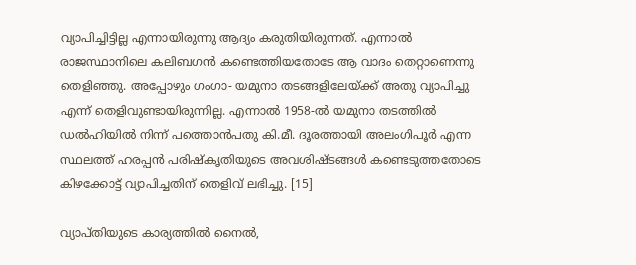വ്യാപിച്ചിട്ടില്ല എന്നായിരുന്നു ആദ്യം കരുതിയിരുന്നത്. എന്നാല്‍ രാജസ്ഥാനിലെ കലിബഗന്‍ കണ്ടെത്തിയതോടേ ആ വാദം തെറ്റാണെന്നു തെളിഞ്ഞു. അപ്പോഴും ഗംഗാ- യമുനാ തടങ്ങളിലേയ്ക്ക് അതു വ്യാപിച്ചു എന്ന് തെളിവുണ്ടായിരുന്നില്ല. എന്നാല്‍ 1958-ല്‍ യമുനാ തടത്തില്‍ ഡല്‍ഹിയില്‍ നിന്ന് പത്തൊന്‍പതു കി.മീ. ദൂരത്തായി അലംഗിപൂര്‍ എന്ന സ്ഥലത്ത് ഹരപ്പന്‍ പരിഷ്കൃതിയുടെ അവശിഷ്ടങ്ങള്‍ കണ്ടെടുത്തതോടെ കിഴക്കോട്ട് വ്യാപിച്ചതിന് തെളിവ് ലഭിച്ചു. [15]

വ്യാപ്തിയുടെ കാര്യത്തില്‍ നൈല്‍,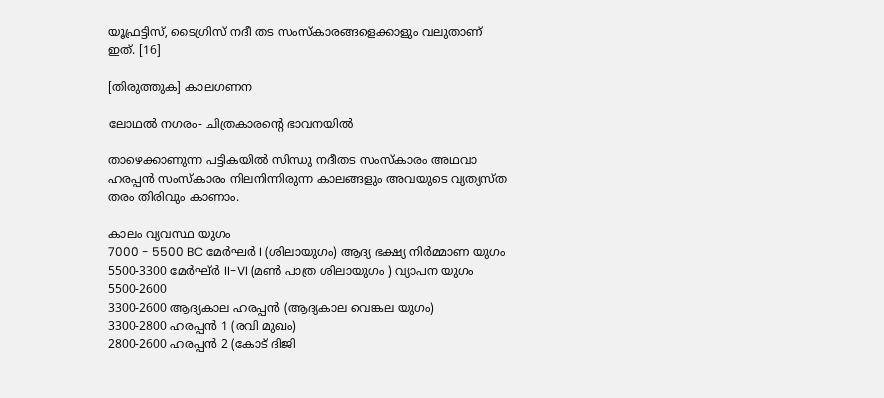യൂഫ്രട്ടിസ്, ടൈഗ്രിസ് നദീ തട സംസ്കാരങ്ങളെക്കാളും വലുതാണ് ഇത്. [16]

[തിരുത്തുക] കാലഗണന

ലോഥല്‍ നഗരം- ചിത്രകാരന്റെ ഭാവനയില്‍

താഴെക്കാണുന്ന പട്ടികയില്‍ സിന്ധു നദീതട സംസ്കാരം അഥവാ ഹരപ്പന്‍ സംസ്കാരം നിലനിന്നിരുന്ന കാലങ്ങളും അവയുടെ വ്യത്യസ്ത തരം തിരിവും കാണാം.

കാലം വ്യവസ്ഥ യുഗം
7000 - 5500 BC മേര്‍ഘര്‍ I (ശിലായുഗം) ആദ്യ ഭക്ഷ്യ നിര്‍മ്മാണ യുഗം
5500-3300 മേര്‍ഘ്ര്‍ II-VI (മണ്‍ പാത്ര ശിലായുഗം ) വ്യാപന യുഗം
5500-2600
3300-2600 ആദ്യകാല ഹരപ്പന്‍ (ആദ്യകാല വെങ്കല യുഗം)
3300-2800 ഹരപ്പന്‍ 1 (രവി മുഖം)
2800-2600 ഹരപ്പന്‍ 2 (കോട് ദിജി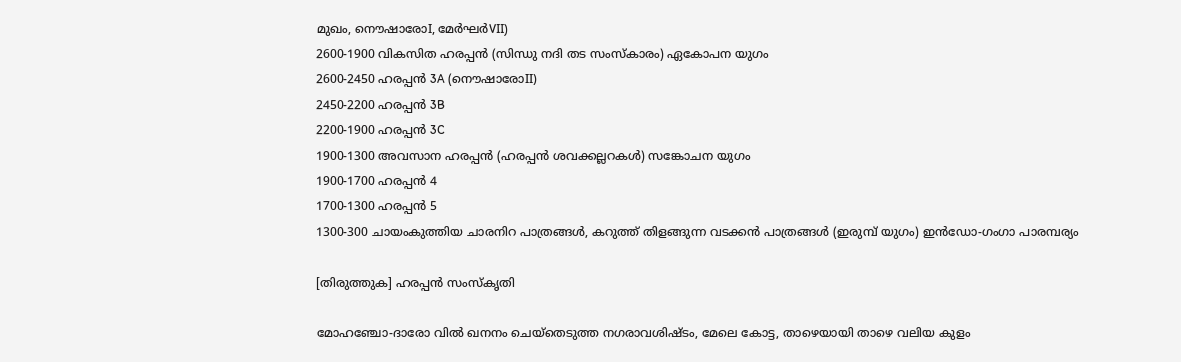മുഖം, നൌഷാരോI, മേര്‍ഘര്‍VII)
2600-1900 വികസിത ഹരപ്പന്‍ (സിന്ധു നദി തട സംസ്കാരം) ഏകോപന യുഗം
2600-2450 ഹരപ്പന്‍ 3A (നൌഷാരോII)
2450-2200 ഹരപ്പന്‍ 3B
2200-1900 ഹരപ്പന്‍ 3C
1900-1300 അവസാന ഹരപ്പന്‍ (ഹരപ്പന്‍ ശവക്കല്ലറകള്‍) സങ്കോചന യുഗം
1900-1700 ഹരപ്പന്‍ 4
1700-1300 ഹരപ്പന്‍ 5
1300-300 ചായംകുത്തിയ ചാരനിറ പാത്രങ്ങള്‍, കറുത്ത് തിളങ്ങുന്ന വടക്കന്‍ പാത്രങ്ങള്‍ (ഇരുമ്പ് യുഗം) ഇന്‍ഡോ-ഗംഗാ പാരമ്പര്യം

[തിരുത്തുക] ഹരപ്പന്‍ സംസ്കൃതി

മോഹഞ്ചോ-ദാരോ വില്‍ ഖനനം ചെയ്തെടുത്ത നഗരാവശിഷ്ടം, മേലെ കോട്ട, താഴെയായി താഴെ വലിയ കുളം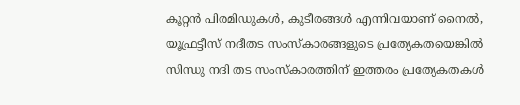കൂറ്റന്‍ പിരമിഡുകള്‍, കുടീരങ്ങള്‍ എന്നിവയാണ് നൈല്‍, യൂഫ്രട്ടീസ് നദീതട സംസ്കാരങ്ങളുടെ പ്രത്യേകതയെങ്കില്‍ സിന്ധു നദി തട സംസ്കാരത്തിന് ഇത്തരം പ്രത്യേകതകള്‍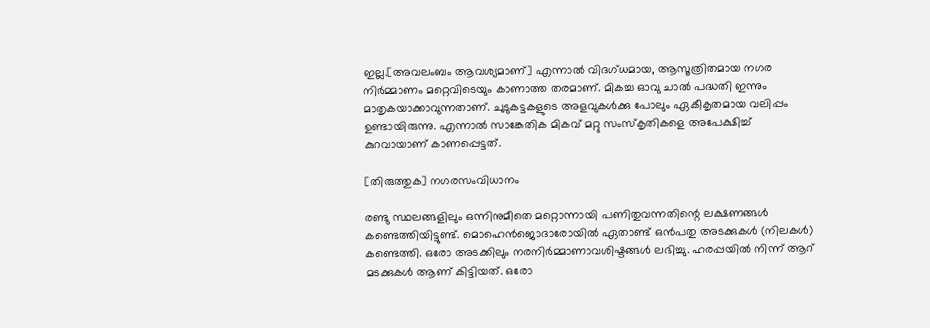ഇല്ല.[അവലംബം ആവശ്യമാണ്] എന്നാല്‍ വിദഗ്ധമായ, ആസൂത്രിതമായ നഗര നിര്‍മ്മാണം മറ്റെവിടെയും കാണാത്ത തരമാണ്. മികച്ച ഓവു ചാല്‍ പദ്ധതി ഇന്നും മാതൃകയാക്കാവുന്നതാണ്. ചുടുകട്ടകളുടെ അളവുകള്‍ക്കു പോലും ഏകീകൃതമായ വലിപ്പം ഉണ്ടായിരുന്നു. എന്നാല്‍ സാങ്കേതിക മികവ് മറ്റു സംസ്കൃതികളെ അപേക്ഷിച്ച് കുറവായാണ് കാണപ്പെട്ടത്.

[തിരുത്തുക] നഗരസം‌വിധാനം

രണ്ടു സ്ഥലങ്ങളിലും ഒന്നിനുമീതെ മറ്റൊന്നായി പണിതുവന്നതിന്റെ ലക്ഷണങ്ങള്‍ കണ്ടെത്തിയിട്ടുണ്ട്. മൊഹെന്‍‌ജൊദാരോയില്‍ ഏതാണ്ട് ഒന്‍പതു അടക്കുകള്‍ (നിലകള്‍) കണ്ടെത്തി. ഒരോ അടക്കിലും നരനിര്‍മ്മാണാവശിഷ്ടങ്ങള്‍ ലഭിച്ചു. ഹരപ്പയില്‍ നിന്ന് ആറ് മടക്കുകള്‍ ആണ്‌ കിട്ടിയത്. ഒരോ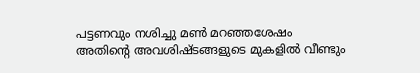പട്ടണവും നശിച്ചു മണ്‍ മറഞ്ഞശേഷം അതിന്റെ അവശിഷ്ടങ്ങളുടെ മുകളില്‍ വീണ്ടും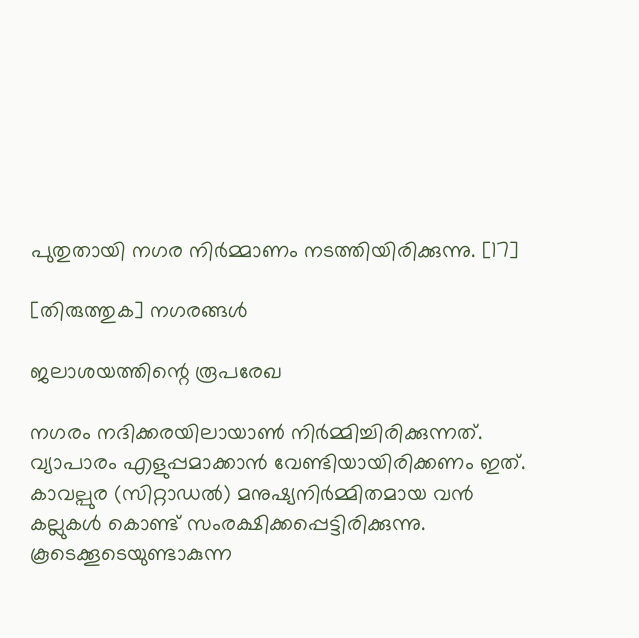പുതുതായി നഗര നിര്‍മ്മാണം നടത്തിയിരിക്കുന്നു. [17]

[തിരുത്തുക] നഗരങ്ങള്‍

ജലാശയത്തിന്റെ രൂപരേഖ

നഗരം നദിക്കരയിലായാണ്‍ നിര്‍മ്മിച്ചിരിക്കുന്നത്. വ്യാപാരം എളുപ്പമാക്കാന്‍ വേണ്ടിയായിരിക്കണം ഇത്. കാവല്പുര (സിറ്റാഡല്‍) മനുഷ്യനിര്‍മ്മിതമായ വന്‍ കല്ലുകള്‍ കൊണ്ട് സം‌രക്ഷിക്കപ്പെട്ടിരിക്കുന്നു. കൂടെക്കൂടെയുണ്ടാകുന്ന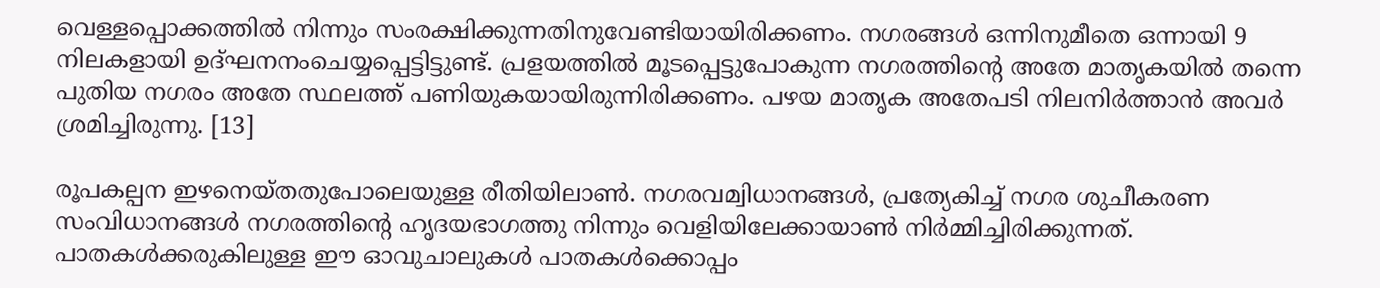വെള്ളപ്പൊക്കത്തില്‍ നിന്നും സം‌രക്ഷിക്കുന്നതിനുവേണ്ടിയായിരിക്കണം. നഗരങ്ങള്‍ ഒന്നിനുമീതെ ഒന്നായി 9 നിലകളായി ഉദ്ഘനനംചെയ്യപ്പെട്ടിട്ടുണ്ട്. പ്രളയത്തില്‍ മൂടപ്പെട്ടുപോകുന്ന നഗരത്തിന്റെ അതേ മാതൃകയില്‍ തന്നെ പുതിയ നഗരം അതേ സ്ഥലത്ത് പണിയുകയായിരുന്നിരിക്കണം. പഴയ മാതൃക അതേപടി നിലനിര്‍ത്താന്‍ അവര്‍ ശ്രമിച്ചിരുന്നു. [13]

രൂപകല്പന ഇഴനെയ്തതുപോലെയുള്ള രീതിയിലാണ്‍. നഗര‌വമ്വിധാനങ്ങള്‍, പ്രത്യേകിച്ച് നഗര ശുചീകരണ സം‌വിധാനങ്ങള്‍ നഗരത്തിന്റെ ഹൃദയഭാഗത്തു നിന്നും വെളിയിലേക്കായാണ്‍ നിര്‍മ്മിച്ചിരിക്കുന്നത്. പാതകള്‍ക്കരുകിലുള്ള ഈ ഓവുചാലുകള്‍ പാതകള്‍ക്കൊപ്പം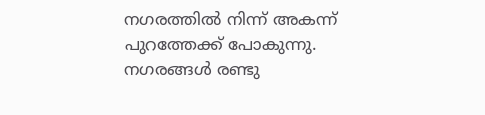നഗരത്തില്‍ നിന്ന് അകന്ന് പുറത്തേക്ക് പോകുന്നു. നഗരങ്ങള്‍ രണ്ടു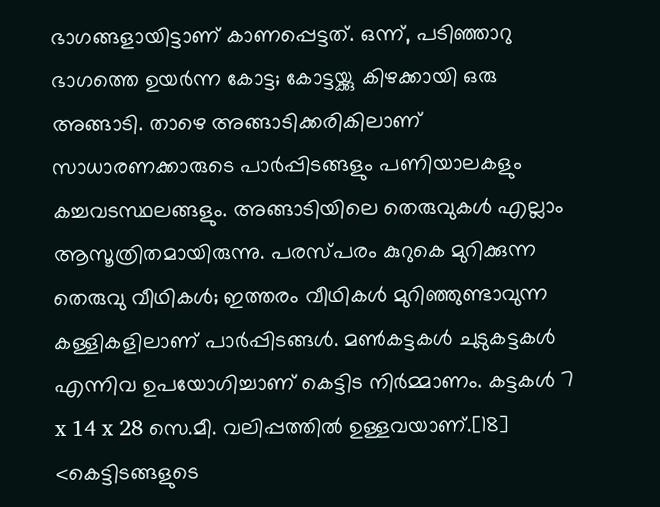ഭാഗങ്ങളായിട്ടാണ് കാണപ്പെട്ടത്. ഒന്ന്, പടിഞ്ഞാറു ഭാഗത്തെ ഉയര്‍ന്ന കോട്ട; കോട്ടയ്ക്കു കിഴക്കായി ഒരു അങ്ങാടി. താഴെ അങ്ങാടിക്കരികിലാണ് സാധാരണക്കാരുടെ പാര്‍പ്പിടങ്ങളും പണിയാലകളും കച്ചവടസ്ഥലങ്ങളും. അങ്ങാടിയിലെ തെരുവുകള്‍ എല്ലാം ആസൂത്രിതമായിരുന്നു. പരസ്പരം കുറുകെ മുറിക്കുന്ന തെരുവു വീഥികള്‍; ഇത്തരം വീഥികള്‍ മുറിഞ്ഞുണ്ടാവുന്ന കള്ളികളിലാണ് പാര്‍പ്പിടങ്ങള്‍. മണ്‍കട്ടകള്‍ ചുടുകട്ടകള്‍ എന്നിവ ഉപയോഗിച്ചാണ് കെട്ടിട നിര്‍മ്മാണം. കട്ടകള്‍ 7 x 14 x 28 സെ.മീ. വലിപ്പത്തില്‍ ഉള്ളവയാണ്.[18] <കെട്ടിടങ്ങളുടെ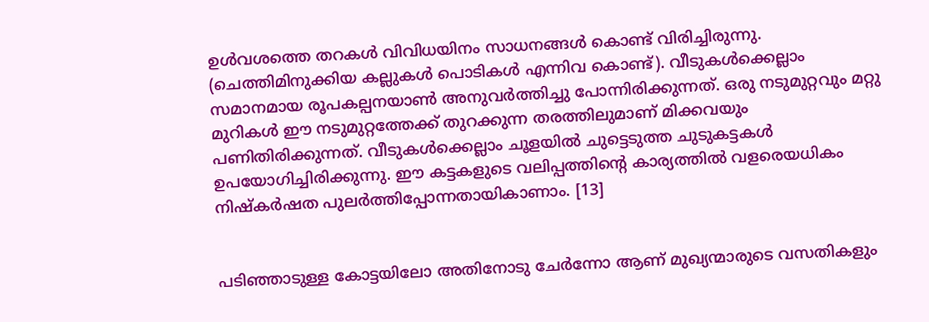ഉള്‍വശത്തെ തറകള്‍ വിവിധയിനം സാധനങ്ങള്‍ കൊണ്ട് വിരിച്ചിരുന്നു. (ചെത്തിമിനുക്കിയ കല്ലുകള്‍ പൊടികള്‍ എന്നിവ കൊണ്ട്). വീടുകള്‍ക്കെല്ലാം സമാനമായ രൂപകല്പനയാണ്‍ അനുവര്‍ത്തിച്ചു പോന്നിരിക്കുന്നത്. ഒരു നടുമുറ്റവും മറ്റു മുറികള്‍ ഈ നടുമുറ്റത്തേക്ക് തുറക്കുന്ന തരത്തിലുമാണ്‌ മിക്കവയും പണിതിരിക്കുന്നത്. വീടുകള്‍ക്കെല്ലാം ചൂളയില്‍ ചുട്ടെടുത്ത ചുടുകട്ടകള്‍ ഉപയോഗിച്ചിരിക്കുന്നു. ഈ കട്ടകളുടെ വലിപ്പത്തിന്റെ കാര്യത്തില്‍ വളരെയധികം നിഷ്കര്‍ഷത പുലര്‍ത്തിപ്പോന്നതായികാണാം. [13]


പടിഞ്ഞാടുള്ള കോട്ടയിലോ അതിനോടു ചേര്‍ന്നോ ആണ് മുഖ്യന്മാരുടെ വസതികളും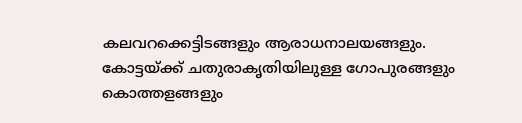കലവറക്കെട്ടിടങ്ങളും ആരാധനാലയങ്ങളും. കോട്ടയ്ക്ക് ചതുരാകൃതിയിലുള്ള ഗോപുരങ്ങളും കൊത്തളങ്ങളും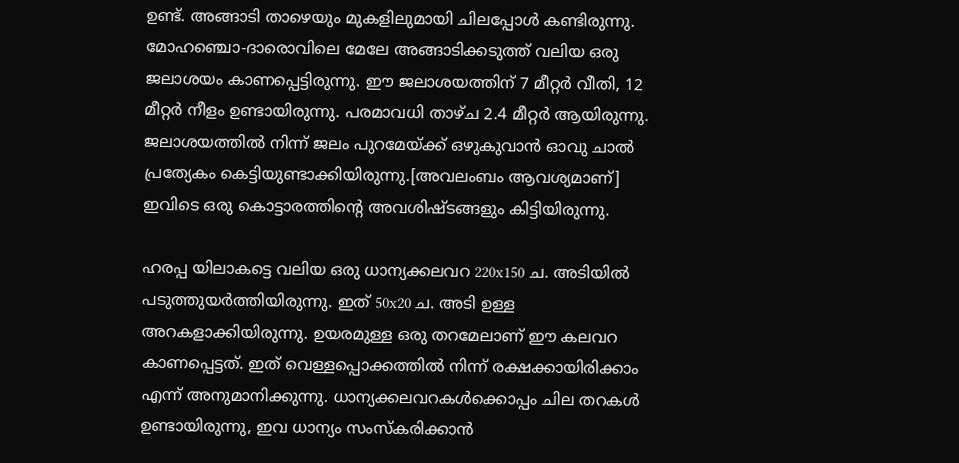ഉണ്ട്. അങ്ങാടി താഴെയും മുകളിലുമായി ചിലപ്പോള്‍ കണ്ടിരുന്നു. മോഹഞ്ചൊ-ദാരൊവിലെ മേലേ അങ്ങാടിക്കടുത്ത് വലിയ ഒരു ജലാശയം കാണപ്പെട്ടിരുന്നു. ഈ ജലാശയത്തിന് 7 മീറ്റര്‍ വീതി, 12 മീറ്റര്‍ നീളം ഉണ്ടായിരുന്നു. പരമാവധി താഴ്ച 2.4 മീറ്റര്‍ ആയിരുന്നു. ജലാശയത്തില്‍ നിന്ന് ജലം പുറമേയ്ക്ക് ഒഴുകുവാന്‍ ഓവു ചാല്‍ പ്രത്യേകം കെട്ടിയുണ്ടാക്കിയിരുന്നു.[അവലംബം ആവശ്യമാണ്] ഇവിടെ ഒരു കൊട്ടാരത്തിന്റെ അവശിഷ്ടങ്ങളും കിട്ടിയിരുന്നു.

ഹരപ്പ യിലാകട്ടെ വലിയ ഒരു ധാന്യക്കലവറ 220x150 ച. അടിയില്‍ പടുത്തുയര്‍ത്തിയിരുന്നു. ഇത് 50x20 ച. അടി ഉള്ള അറകളാക്കിയിരുന്നു. ഉയരമുള്ള ഒരു തറമേലാണ് ഈ കലവറ കാണപ്പെട്ടത്. ഇത് വെള്ളപ്പൊക്കത്തില്‍ നിന്ന് രക്ഷക്കായിരിക്കാം എന്ന് അനുമാനിക്കുന്നു. ധാന്യക്കലവറകള്‍ക്കൊപ്പം ചില തറകള്‍ ഉണ്ടായിരുന്നു, ഇവ ധാന്യം സംസ്കരിക്കാന്‍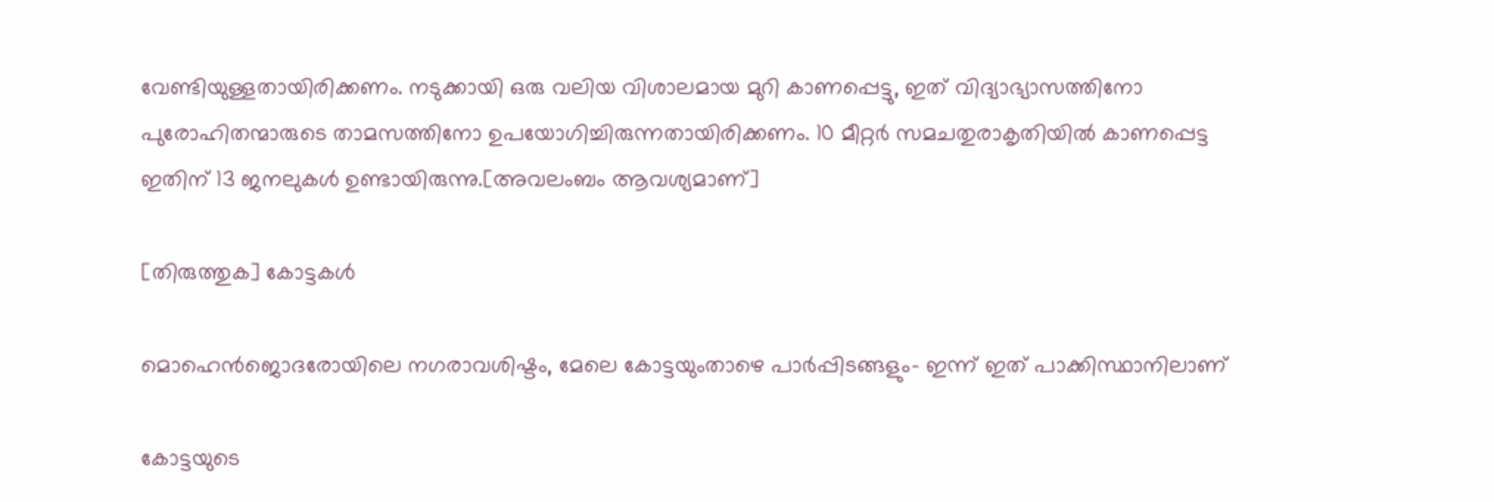വേണ്ടിയുള്ളതായിരിക്കണം. നടുക്കായി ഒരു വലിയ വിശാലമായ മുറി കാണപ്പെട്ടു, ഇത് വിദ്യാഭ്യാസത്തിനോ പുരോഹിതന്മാരുടെ താമസത്തിനോ ഉപയോഗിച്ചിരുന്നതായിരിക്കണം. 10 മീറ്റര്‍ സമചതുരാകൃതിയില്‍ കാണപ്പെട്ട ഇതിന് 13 ജനലുകള്‍ ഉണ്ടായിരുന്നു.[അവലംബം ആവശ്യമാണ്]

[തിരുത്തുക] കോട്ടകള്‍

മൊഹെന്‍‌ജൊദരോയിലെ നഗരാവശിഷ്ടം, മേലെ കോട്ടയുംതാഴെ പാര്‍പ്പിടങ്ങളും- ഇന്ന് ഇത് പാക്കിസ്ഥാനിലാണ്‌

കോട്ടയുടെ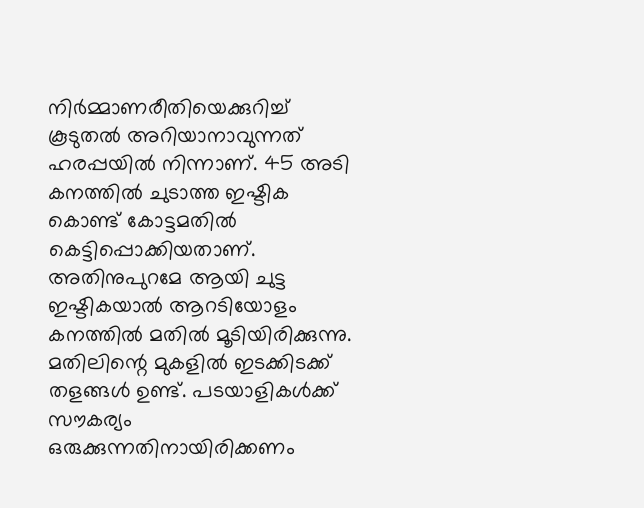നിര്‍മ്മാണരീതിയെക്കുറിച്ച് കൂടുതല്‍ അറിയാനാവുന്നത് ഹരപ്പയില്‍ നിന്നാണ്‌. 45 അടി കനത്തില്‍ ചുടാത്ത ഇഷ്ടിക കൊണ്ട് കോട്ടമതില്‍ കെട്ടിപ്പൊക്കിയതാണ്‌. അതിനുപുറമേ ആയി ചുട്ട ഇഷ്ടികയാല്‍ ആറടിയോളം കനത്തില്‍ മതില്‍ മൂടിയിരിക്കുന്നു. മതിലിന്റെ മുകളില്‍ ഇടക്കിടക്ക് തളങ്ങള്‍ ഉണ്ട്. പടയാളികള്‍ക്ക് സൗകര്യം ഒരുക്കുന്നതിനായിരിക്കണം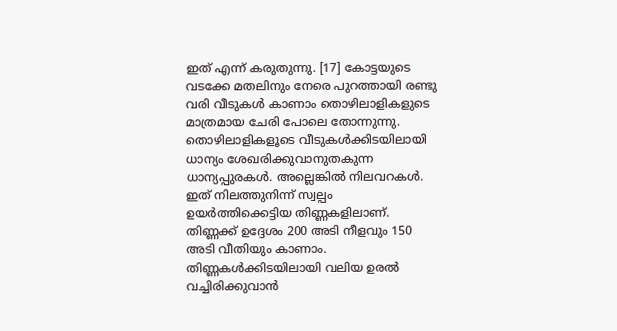ഇത് എന്ന് കരുതുന്നു. [17] കോട്ടയുടെ വടക്കേ മതലിനും നേരെ പുറത്തായി രണ്ടു വരി വീടുകള്‍ കാണാം തൊഴിലാളികളുടെ മാത്രമായ ചേരി പോലെ തോന്നുന്നു. തൊഴിലാളികളൂടെ വീടുകള്‍ക്കിടയിലായി ധാന്യം ശേഖരിക്കുവാനുതകുന്ന ധാന്യപ്പുരകള്‍. അല്ലെങ്കില്‍ നിലവറകള്‍. ഇത് നിലത്തുനിന്ന് സ്വല്പം ഉയര്‍ത്തിക്കെട്ടിയ തിണ്ണകളിലാണ്‌. തിണ്ണക്ക് ഉദ്ദേശം 200 അടി നീളവും 150 അടി വീതിയും കാണാം. തിണ്ണകള്‍ക്കിടയിലായി വലിയ ഉരല്‍ വച്ചിരിക്കുവാന്‍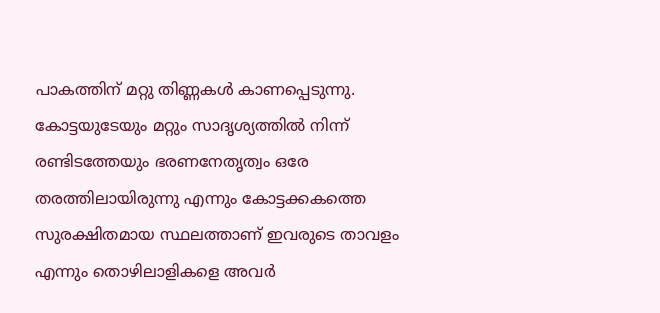പാകത്തിന്‌ മറ്റു തിണ്ണകള്‍ കാണപ്പെടുന്നു. കോട്ടയുടേയും മറ്റും സാദൃശ്യത്തില്‍ നിന്ന് രണ്ടിടത്തേയും ഭരണനേതൃത്വം ഒരേ തരത്തിലായിരുന്നു എന്നും കോട്ടക്കകത്തെ സുരക്ഷിതമായ സ്ഥലത്താണ്‌ ഇവരുടെ താവളം എന്നും തൊഴിലാളികളെ അവര്‍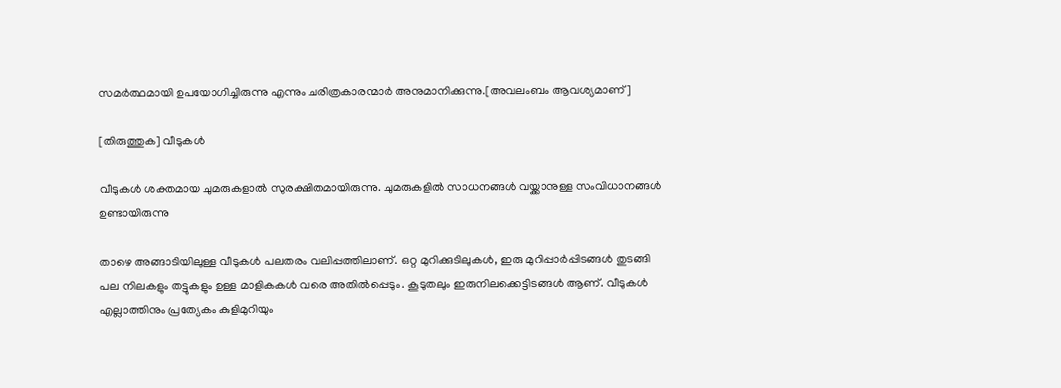സമര്‍ത്ഥമായി ഉപയോഗിച്ചിരുന്നു എന്നും ചരിത്രകാരന്മാര്‍ അനുമാനിക്കുന്നു.[അവലംബം ആവശ്യമാണ്]

[തിരുത്തുക] വീടുകള്‍

വീടുകള്‍ ശക്തമായ ചുമരുകളാല്‍ സുരക്ഷിതമായിരുന്നു. ചുമരുകളില്‍ സാധനങ്ങള്‍ വയ്ക്കാനുള്ള സം‌വിധാനങ്ങള്‍ ഉണ്ടായിരുന്നു

താഴെ അങ്ങാടിയിലുള്ള വീടുകള്‍ പലതരം വലിപ്പത്തിലാണ്. ഒറ്റ മുറിക്കുടിലുകള്‍, ഇരു മുറിപ്പാര്‍പ്പിടങ്ങള്‍ തുടങ്ങി പല നിലകളും തട്ടുകളും ഉള്ള മാളികകള്‍ വരെ അതില്‍പ്പെടും. കൂടുതലും ഇരുനിലക്കെട്ടിടങ്ങള്‍ ആണ്‌. വീടുകള്‍ എല്ലാത്തിനും പ്രത്യേകം കുളിമുറിയും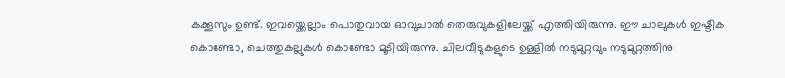കക്കൂസും ഉണ്ട്. ഇവയ്ക്കെല്ലാം പൊതുവായ ഓവുചാല്‍ തെരുവുകളിലേയ്ക്ക് എത്തിയിരുന്നു. ഈ ചാലുകള്‍ ഇഷ്ടിക കൊണ്ടോ, ചെത്തുകല്ലുകള്‍ കൊണ്ടോ മൂടിയിരുന്നു. ചിലവീടുകളുടെ ഉള്ളില്‍ നടുമുറ്റവും നടുമുറ്റത്തിനു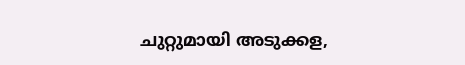ചുറ്റുമായി അടുക്കള,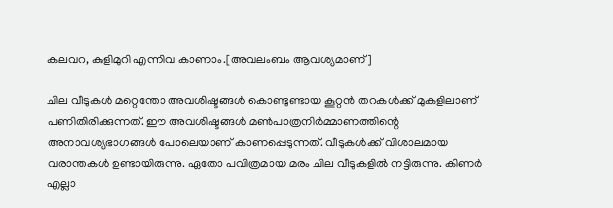കലവറ, കുളിമുറി എന്നിവ കാണാം.[അവലംബം ആവശ്യമാണ്]

ചില വീടുകള്‍ മറ്റെന്തോ അവശിഷ്ടങ്ങള്‍ കൊണ്ടുണ്ടായ കൂറ്റന്‍ തറകള്‍ക്ക് മുകളിലാണ് പണിതിരിക്കുന്നത്. ഈ അവശിഷ്ടങ്ങള്‍ മണ്‍പാത്രനിര്‍മ്മാണത്തിന്റെ അനാവശ്യഭാഗങ്ങള്‍ പോലെയാണ് കാണപ്പെടുന്നത്. വീടുകള്‍ക്ക് വിശാലമായ വരാന്തകള്‍ ഉണ്ടായിരുന്നു. ഏതോ പവിത്രമായ മരം ചില വീടുകളില്‍ നട്ടിരുന്നു. കിണര്‍ എല്ലാ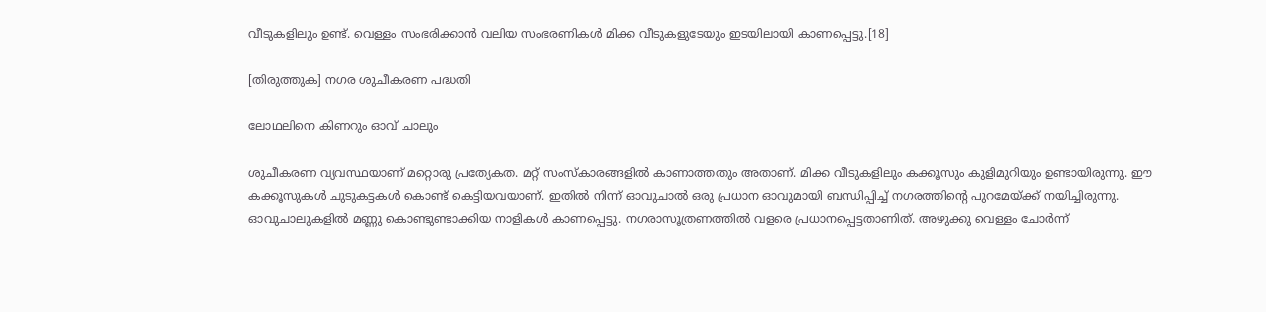വീടുകളിലും ഉണ്ട്. വെള്ളം സംഭരിക്കാന്‍ വലിയ സംഭരണികള്‍ മിക്ക വീടുകളുടേയും ഇടയിലായി കാണപ്പെട്ടു.[18]

[തിരുത്തുക] നഗര ശുചീകരണ പദ്ധതി

ലോഥലിനെ കിണറും ഓവ് ചാലും

ശുചീകരണ വ്യവസ്ഥയാണ് മറ്റൊരു പ്രത്യേകത. മറ്റ് സംസ്കാരങ്ങളില്‍ കാണാത്തതും അതാണ്. മിക്ക വീടുകളിലും കക്കൂസും കുളിമുറിയും ഉണ്ടായിരുന്നു. ഈ കക്കൂസുകള്‍ ചുടുകട്ടകള്‍ കൊണ്ട് കെട്ടിയവയാണ്. ഇതില്‍ നിന്ന് ഓവുചാല്‍ ഒരു പ്രധാന ഓവുമായി ബന്ധിപ്പിച്ച് നഗരത്തിന്റെ പുറമേയ്ക്ക് നയിച്ചിരുന്നു. ഓവുചാലുകളില്‍ മണ്ണു കൊണ്ടുണ്ടാക്കിയ നാളികള്‍ കാണപ്പെട്ടു. നഗരാസൂത്രണത്തില്‍ വളരെ പ്രധാനപ്പെട്ടതാണിത്. അഴുക്കു വെള്ളം ചോര്‍ന്ന്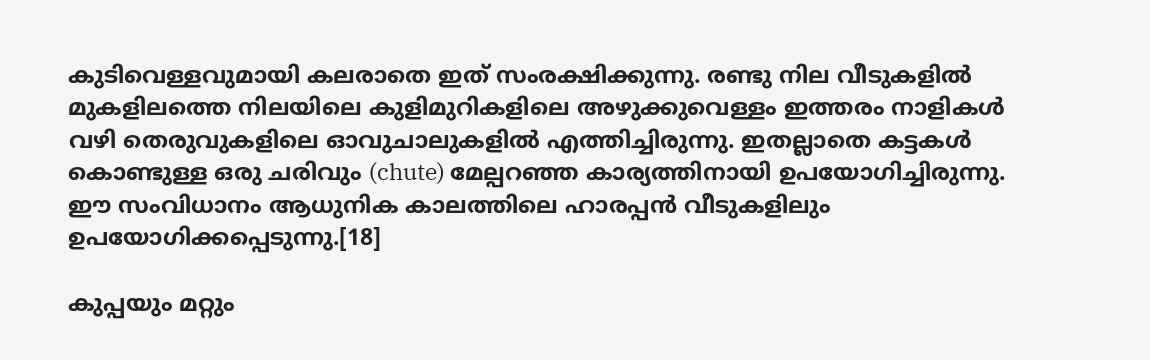കുടിവെള്ളവുമായി കലരാതെ ഇത് സം‍രക്ഷിക്കുന്നു. രണ്ടു നില വീടുകളില്‍ മുകളിലത്തെ നിലയിലെ കുളിമുറികളിലെ അഴുക്കുവെള്ളം ഇത്തരം നാളികള്‍ വഴി തെരുവുകളിലെ ഓവുചാലുകളില്‍ എത്തിച്ചിരുന്നു. ഇതല്ലാതെ കട്ടകള്‍ കൊണ്ടുള്ള ഒരു ചരിവും (chute) മേല്പറഞ്ഞ കാര്യത്തിനായി ഉപയോഗിച്ചിരുന്നു. ഈ സം‌വിധാനം ആധുനിക കാലത്തിലെ ഹാരപ്പന്‍ വീടുകളിലും ഉപയോഗിക്കപ്പെടുന്നു.[18]

കുപ്പയും മറ്റും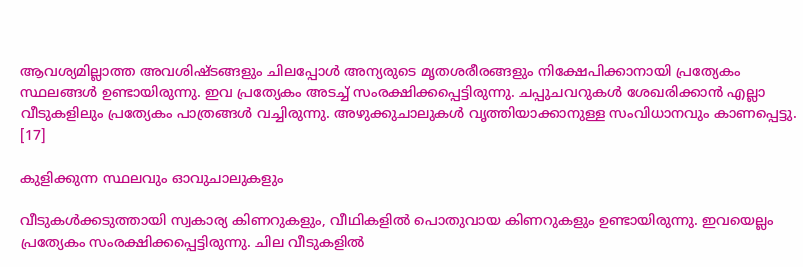ആവശ്യമില്ലാത്ത അവശിഷ്ടങ്ങളും ചിലപ്പോള്‍ അന്യരുടെ മൃതശരീരങ്ങളും നിക്ഷേപിക്കാനായി പ്രത്യേകം സ്ഥലങ്ങള്‍ ഉണ്ടായിരുന്നു. ഇവ പ്രത്യേകം അടച്ച് സം‍രക്ഷിക്കപ്പെട്ടിരുന്നു. ചപ്പുചവറുകള്‍ ശേഖരിക്കാന്‍ എല്ലാ വീടുകളിലും പ്രത്യേകം പാത്രങ്ങള്‍ വച്ചിരുന്നു. അഴുക്കുചാലുകള്‍ വൃത്തിയാക്കാനുള്ള സം‌വിധാനവും കാണപ്പെട്ടു. [17]

കുളിക്കുന്ന സ്ഥലവും ഓവുചാലുകളും

വീടുകള്‍ക്കടുത്തായി സ്വകാര്യ കിണറുകളും, വീഥികളില്‍ പൊതുവായ കിണറുകളും ഉണ്ടായിരുന്നു. ഇവയെല്ലം പ്രത്യേകം സം‍രക്ഷിക്കപ്പെട്ടിരുന്നു. ചില വീടുകളില്‍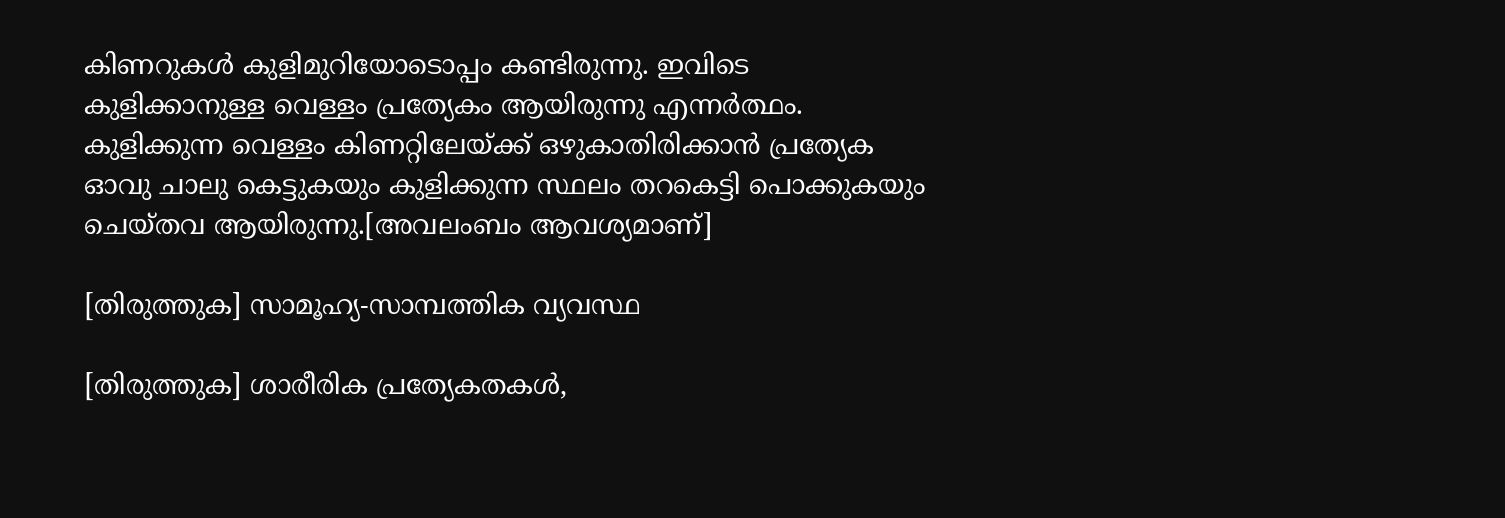കിണറുകള്‍ കുളിമുറിയോടൊപ്പം കണ്ടിരുന്നു. ഇവിടെ കുളിക്കാനുള്ള വെള്ളം പ്രത്യേകം ആയിരുന്നു എന്നര്‍ത്ഥം. കുളിക്കുന്ന വെള്ളം കിണറ്റിലേയ്ക്ക് ഒഴുകാതിരിക്കാന്‍ പ്രത്യേക ഓവു ചാലു കെട്ടുകയും കുളിക്കുന്ന സ്ഥലം തറകെട്ടി പൊക്കുകയും ചെയ്തവ ആയിരുന്നു.[അവലംബം ആവശ്യമാണ്]

[തിരുത്തുക] സാമൂഹ്യ-സാമ്പത്തിക വ്യവസ്ഥ

[തിരുത്തുക] ശാരീരിക പ്രത്യേകതകള്‍,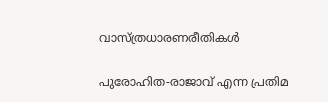വാസ്ത്രധാരണരീതികള്‍

പുരോഹിത-രാജാവ് എന്ന പ്രതിമ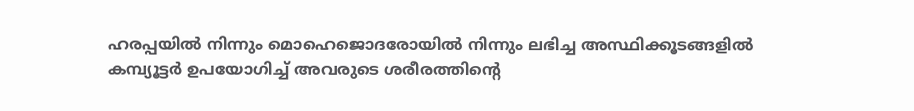ഹരപ്പയില്‍ നിന്നും മൊഹെജൊ‌ദരോയില്‍ നിന്നും ലഭിച്ച അസ്ഥിക്കൂടങ്ങളില്‍ കമ്പ്യൂട്ടര്‍ ഉപയോഗിച്ച് അവരുടെ ശരീരത്തിന്റെ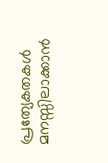പ്രത്യേകതകള്‍ മനസ്സിലാക്കാന്‍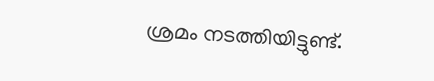ശ്രമം നടത്തിയിട്ടുണ്ട്.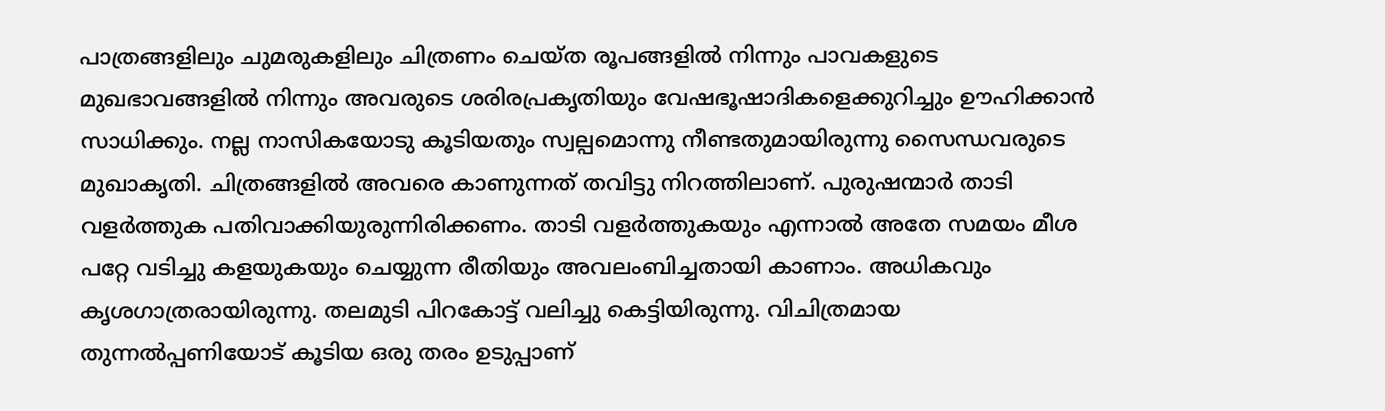പാത്രങ്ങളിലും ചുമരുകളിലും ചിത്രണം ചെയ്ത രൂപങ്ങളില്‍ നിന്നും പാവകളുടെ മുഖഭാവങ്ങളില്‍ നിന്നും അവരുടെ ശരിരപ്രകൃതിയും വേഷഭൂഷാദികളെക്കുറിച്ചും ഊഹിക്കാന്‍ സാധിക്കും. നല്ല നാസികയോടു കൂടിയതും സ്വല്പമൊന്നു നീണ്ടതുമായിരുന്നു സൈന്ധവരുടെ മുഖാകൃതി. ചിത്രങ്ങളില്‍ അവരെ കാണുന്നത് തവിട്ടു നിറത്തിലാണ്‌. പുരുഷന്മാര്‍ താടി വളര്‍ത്തുക പതിവാക്കിയുരുന്നിരിക്കണം. താടി വളര്‍ത്തുകയും എന്നാല്‍ അതേ സമയം മീശ പറ്റേ വടിച്ചു കളയുകയും ചെയ്യുന്ന രീതിയും അവലംബിച്ചതായി കാണാം. അധികവും കൃശഗാത്രരായിരുന്നു. തലമുടി പിറകോട്ട് വലിച്ചു കെട്ടിയിരുന്നു. വിചിത്രമായ തുന്നല്‍പ്പണിയോട് കൂടിയ ഒരു തരം ഉടുപ്പാണ്‌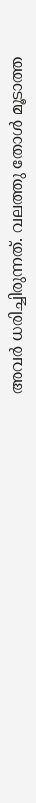അവര്‍ ധരിച്ചിരുന്നത്. വലത്തു തോള്‍ മൂടാത്ത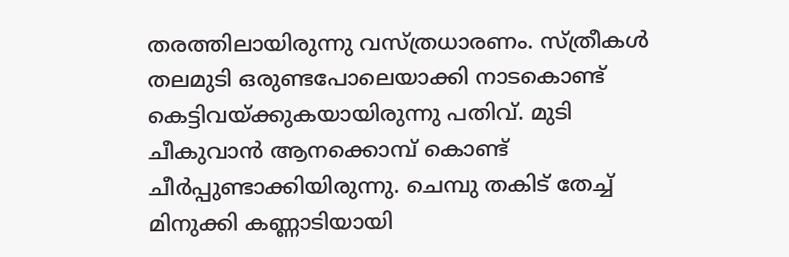തരത്തിലായിരുന്നു വസ്ത്രധാരണം. സ്ത്രീകള്‍ തലമുടി ഒരുണ്ടപോലെയാക്കി നാടകൊണ്ട് കെട്ടിവയ്ക്കുകയായിരുന്നു പതിവ്. മുടി ചീകുവാന്‍ ആനക്കൊമ്പ് കൊണ്ട് ചീര്‍പ്പുണ്ടാക്കിയിരുന്നു. ചെമ്പു തകിട് തേച്ച് മിനുക്കി കണ്ണാടിയായി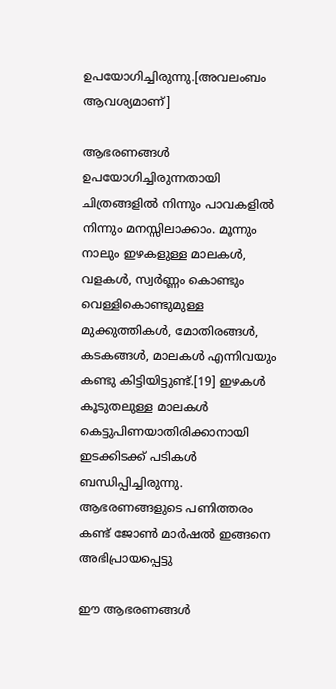ഉപയോഗിച്ചിരുന്നു.[അവലംബം ആവശ്യമാണ്]

ആഭരണങ്ങള്‍ ഉപയോഗിച്ചിരുന്നതായി ചിത്രങ്ങളില്‍ നിന്നും പാവകളില്‍ നിന്നും മനസ്സിലാക്കാം. മൂന്നും നാലും ഇഴകളുള്ള മാലകള്‍, വളകള്‍, സ്വര്‍ണ്ണം കൊണ്ടും വെള്ളികൊണ്ടുമുള്ള മുക്കുത്തികള്‍, മോതിരങ്ങള്‍, കടകങ്ങള്‍, മാലകള്‍ എന്നിവയും കണ്ടു കിട്ടിയിട്ടുണ്ട്.[19] ഇഴകള്‍ കൂടുതലുള്ള മാലകള്‍ കെട്ടുപിണയാതിരിക്കാനായി ഇടക്കിടക്ക് പടികള്‍ ബന്ധിപ്പിച്ചിരുന്നു. ആഭരണങ്ങളുടെ പണിത്തരം കണ്ട് ജോണ്‍ മാര്‍ഷല്‍ ഇങ്ങനെ അഭിപ്രായപ്പെട്ടു

ഈ ആഭരണങ്ങള്‍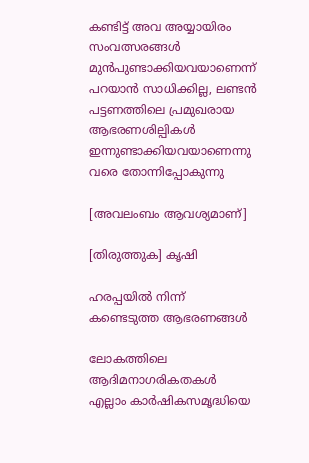കണ്ടിട്ട് അവ അയ്യായിരം സംവത്സരങ്ങള്‍ മുന്‍പുണ്ടാക്കിയവയാണെന്ന് പറയാന്‍ സാധിക്കില്ല, ലണ്ടന്‍ പട്ടണത്തിലെ പ്രമുഖരായ ആഭരണശില്പികള്‍ ഇന്നുണ്ടാക്കിയവയാണെന്നു വരെ തോന്നിപ്പോകുന്നു

[അവലംബം ആവശ്യമാണ്]

[തിരുത്തുക] കൃഷി

ഹരപ്പയില്‍ നിന്ന് കണ്ടെടുത്ത ആഭരണങ്ങള്‍

ലോകത്തിലെ ആദിമനാഗരികതകള്‍ എല്ലാം കാര്‍ഷികസമൃദ്ധിയെ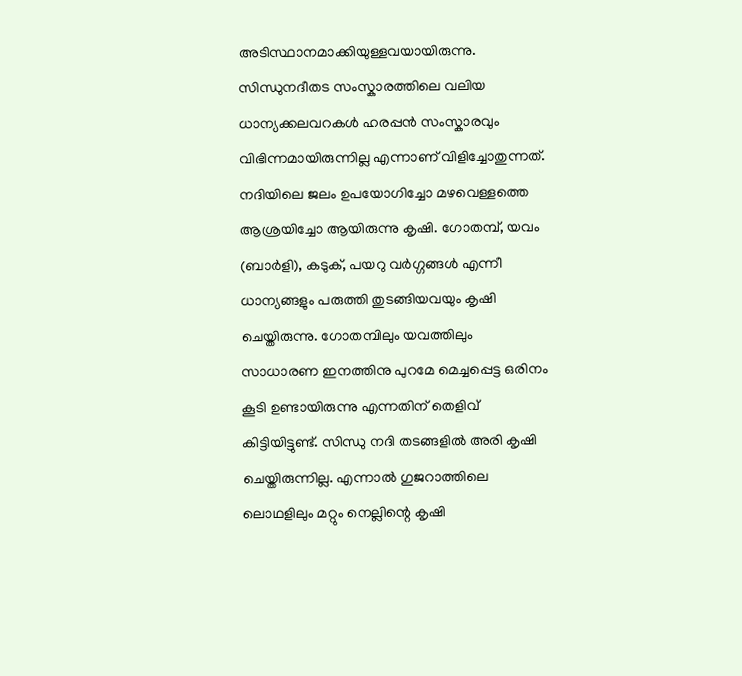അടിസ്ഥാനമാക്കിയുള്ളവയായിരുന്നു. സിന്ധുനദീതട സംസ്കാരത്തിലെ വലിയ ധാന്യക്കലവറകള്‍ ഹരപ്പന്‍ സംസ്കാരവും വിഭിന്നമായിരുന്നില്ല എന്നാണ് വിളിച്ചോതുന്നത്. നദിയിലെ ജലം ഉപയോഗിച്ചോ മഴവെള്ളത്തെ ആശ്രയിച്ചോ ആയിരുന്നു കൃഷി. ഗോതമ്പ്, യവം (ബാര്‍ളി), കടുക്, പയറു വര്‍ഗ്ഗങ്ങള്‍ എന്നീ ധാന്യങ്ങളും പരുത്തി തുടങ്ങിയവയും കൃഷി ചെയ്തിരുന്നു. ഗോതമ്പിലും യവത്തിലും സാധാരണ ഇനത്തിനു പുറമേ മെച്ചപ്പെട്ട ഒരിനം കൂടി ഉണ്ടായിരുന്നു എന്നതിന് തെളിവ് കിട്ടിയിട്ടുണ്ട്. സിന്ധു നദി തടങ്ങളില്‍ അരി കൃഷി ചെയ്തിരുന്നില്ല. എന്നാല്‍ ഗുജറാത്തിലെ ലൊഥളിലും മറ്റും നെല്ലിന്റെ കൃഷി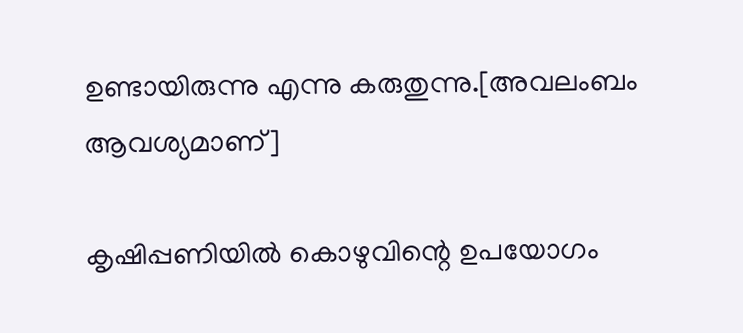ഉണ്ടായിരുന്നു എന്നു കരുതുന്നു.[അവലംബം ആവശ്യമാണ്]

കൃഷിപ്പണിയില്‍ കൊഴുവിന്റെ ഉപയോഗം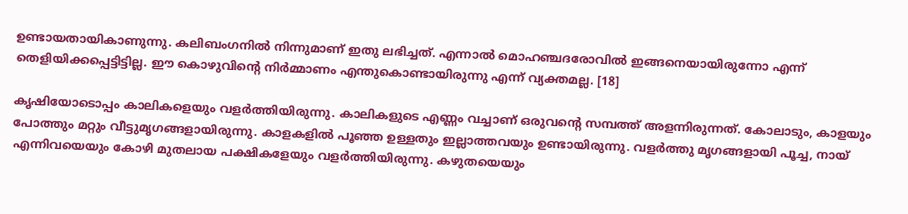ഉണ്ടായതായികാണുന്നു. കലിബംഗനില്‍ നിന്നുമാണ് ഇതു ലഭിച്ചത്. എന്നാല്‍ മൊഹഞ്ചദരോവില്‍ ഇങ്ങനെയായിരുന്നോ എന്ന് തെളിയിക്കപ്പെട്ടിട്ടില്ല. ഈ കൊഴുവിന്റെ നിര്‍മ്മാണം എന്തുകൊണ്ടായിരുന്നു എന്ന് വ്യക്തമല്ല. [18]

കൃഷിയോടൊപ്പം കാലികളെയും വളര്‍ത്തിയിരുന്നു. കാലികളുടെ എണ്ണം വച്ചാണ് ഒരുവന്റെ സമ്പത്ത് അളന്നിരുന്നത്. കോലാടും, കാളയും പോത്തും മറ്റും വീട്ടുമൃഗങ്ങളായിരുന്നു. കാളകളില്‍ പൂഞ്ഞ ഉള്ളതും ഇല്ലാത്തവയും ഉണ്ടായിരുന്നു. വളര്‍ത്തു മൃഗങ്ങളായി പൂച്ച, നായ് എന്നിവയെയും കോഴി മുതലായ പക്ഷികളേയും വളര്‍ത്തിയിരുന്നു. കഴുതയെയും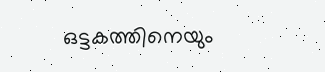ഒട്ടകത്തിനെയും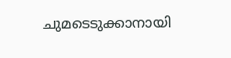ചുമടെടുക്കാനായി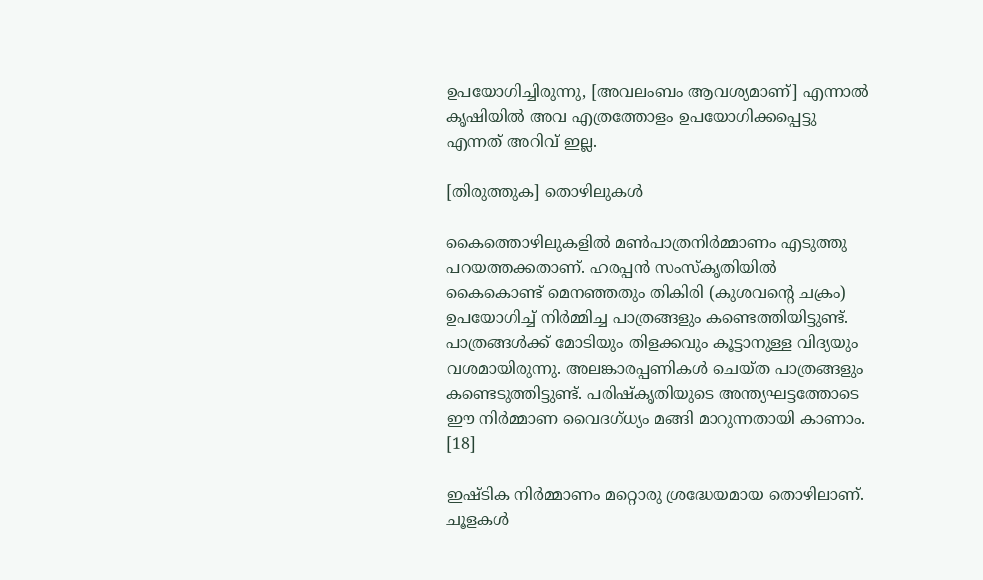ഉപയോഗിച്ചിരുന്നു, [അവലംബം ആവശ്യമാണ്] എന്നാല്‍ കൃഷിയില്‍ അവ എത്രത്തോളം ഉപയോഗിക്കപ്പെട്ടു എന്നത് അറിവ് ഇല്ല.

[തിരുത്തുക] തൊഴിലുകള്‍

കൈത്തൊഴിലുകളില്‍ മണ്‍പാത്രനിര്‍മ്മാണം എടുത്തു പറയത്തക്കതാണ്. ഹരപ്പന്‍ സംസ്കൃതിയില്‍ കൈകൊണ്ട് മെനഞ്ഞതും തികിരി (കുശവന്റെ ചക്രം) ഉപയോഗിച്ച് നിര്‍മ്മിച്ച പാത്രങ്ങളും കണ്ടെത്തിയിട്ടുണ്ട്. പാത്രങ്ങള്‍ക്ക് മോടിയും തിളക്കവും കൂട്ടാനുള്ള വിദ്യയും വശമായിരുന്നു. അലങ്കാരപ്പണികള്‍ ചെയ്ത പാത്രങ്ങളും കണ്ടെടുത്തിട്ടുണ്ട്. പരിഷ്കൃതിയുടെ അന്ത്യഘട്ടത്തോടെ ഈ നിര്‍മ്മാണ വൈദഗ്ധ്യം മങ്ങി മാറുന്നതായി കാണാം. [18]

ഇഷ്ടിക നിര്‍മ്മാണം മറ്റൊരു ശ്രദ്ധേയമായ തൊഴിലാണ്. ചൂളകള്‍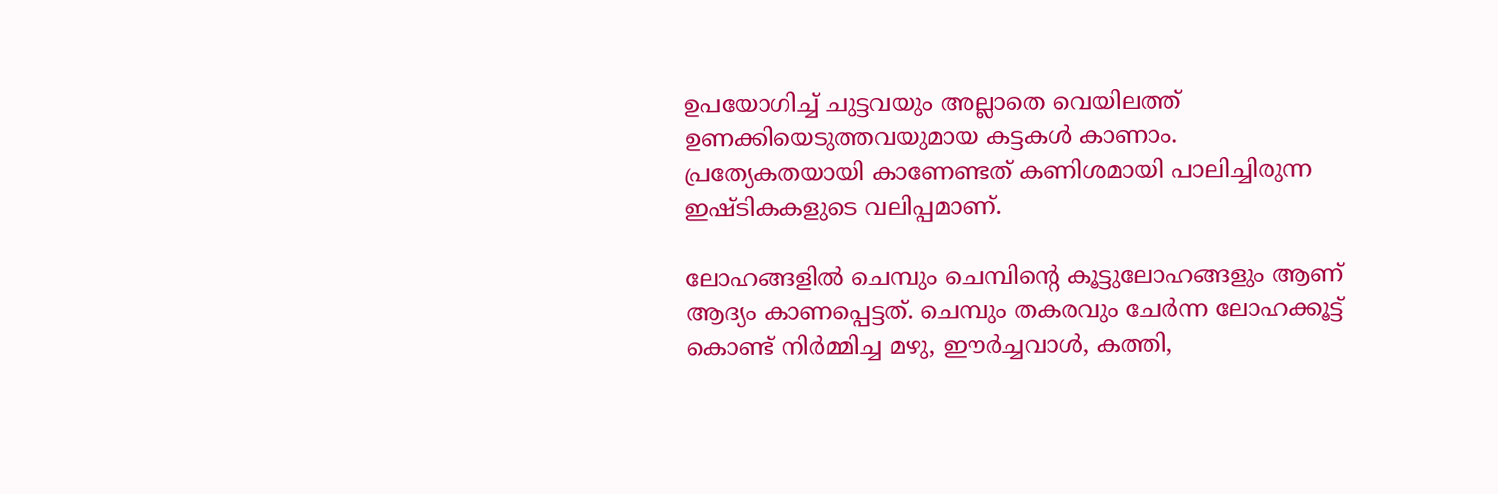ഉപയോഗിച്ച് ചുട്ടവയും അല്ലാതെ വെയിലത്ത് ഉണക്കിയെടുത്തവയുമായ കട്ടകള്‍ കാണാം. പ്രത്യേകതയായി കാണേണ്ടത് കണിശമായി പാലിച്ചിരുന്ന ഇഷ്ടികകളുടെ വലിപ്പമാണ്.

ലോഹങ്ങളില്‍ ചെമ്പും ചെമ്പിന്റെ കൂട്ടുലോഹങ്ങളും ആണ് ആദ്യം കാണപ്പെട്ടത്. ചെമ്പും തകരവും ചേര്‍ന്ന ലോഹക്കൂട്ട് കൊണ്ട് നിര്‍മ്മിച്ച മഴു, ഈര്‍ച്ചവാള്‍, കത്തി,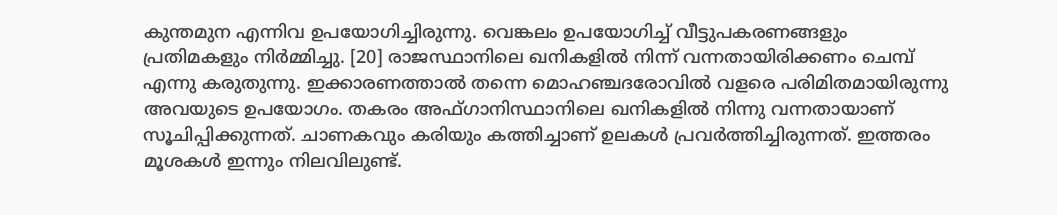കുന്തമുന എന്നിവ ഉപയോഗിച്ചിരുന്നു. വെങ്കലം ഉപയോഗിച്ച് വീട്ടുപകരണങ്ങളും പ്രതിമകളും നിര്‍മ്മിച്ചു. [20] രാജസ്ഥാനിലെ ഖനികളില്‍ നിന്ന് വന്നതായിരിക്കണം ചെമ്പ് എന്നു കരുതുന്നു. ഇക്കാരണത്താല്‍ തന്നെ മൊഹഞ്ചദരോവില്‍ വളരെ പരിമിതമായിരുന്നു അവയുടെ ഉപയോഗം. തകരം അഫ്ഗാനിസ്ഥാനിലെ ഖനികളില്‍ നിന്നു വന്നതായാണ് സൂചിപ്പിക്കുന്നത്. ചാണകവും കരിയും കത്തിച്ചാണ് ഉലകള്‍ പ്രവര്‍ത്തിച്ചിരുന്നത്. ഇത്തരം മൂശകള്‍ ഇന്നും നിലവിലുണ്ട്.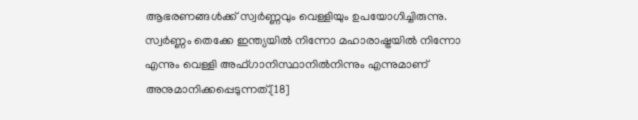ആഭരണങ്ങള്‍ക്ക് സ്വര്‍ണ്ണവും വെള്ളിയും ഉപയോഗിച്ചിരുന്നു. സ്വര്‍ണ്ണം തെക്കേ ഇന്ത്യയില്‍ നിന്നോ മഹാരാഷ്ട്രയില്‍ നിന്നോ എന്നും വെള്ളി അഫ്ഗാനിസ്ഥാനില്‍നിന്നും എന്നുമാണ് അനുമാനിക്കപ്പെടുന്നത്.[18]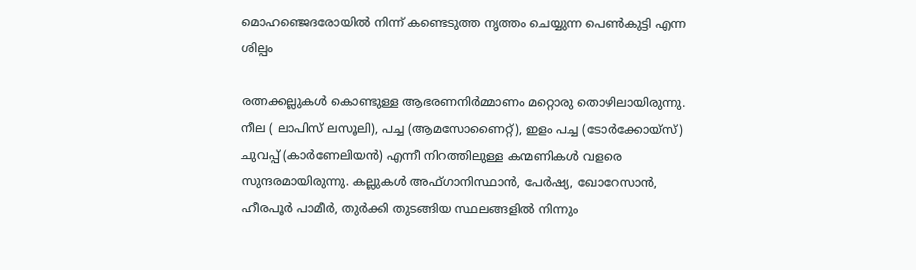മൊഹഞ്ജെദരോയില്‍ നിന്ന് കണ്ടെടുത്ത നൃത്തം ചെയ്യുന്ന പെണ്‍കുട്ടി എന്ന ശില്പം

രത്നക്കല്ലുകള്‍ കൊണ്ടുള്ള ആഭരണനിര്‍മ്മാണം മറ്റൊരു തൊഴിലായിരുന്നു. നീല ( ലാപിസ് ലസൂലി), പച്ച (ആമസോണൈറ്റ്), ഇളം പച്ച (ടോര്‍ക്കോയ്സ്) ചുവപ്പ് (കാര്‍ണേലിയന്‍) എന്നീ നിറത്തിലുള്ള കന്മണികള്‍ വളരെ സുന്ദരമായിരുന്നു. കല്ലുകള്‍ അഫ്ഗാനിസ്ഥാന്‍, പേര്‍ഷ്യ, ഖോറേസാന്‍, ഹീരപൂര്‍ പാമീര്‍, തുര്‍ക്കി തുടങ്ങിയ സ്ഥലങ്ങളില്‍ നിന്നും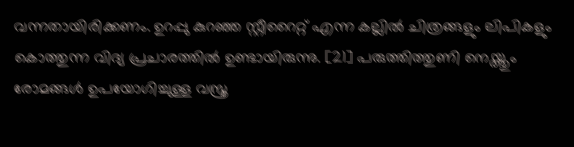വന്നതായിരിക്കണം. ഉറപ്പു കുറഞ്ഞ സ്റ്റീറൈറ്റ് എന്ന കല്ലില്‍ ചിത്രങ്ങളും ലിപികളും കൊത്തുന്ന വിദ്യ പ്രചാരത്തില്‍ ഉണ്ടായിരുന്നു. [21] പരുത്തിത്തുണി നെയ്ത്തും രോമങ്ങള്‍ ഉപയോഗിച്ചുള്ള വസ്ത്ര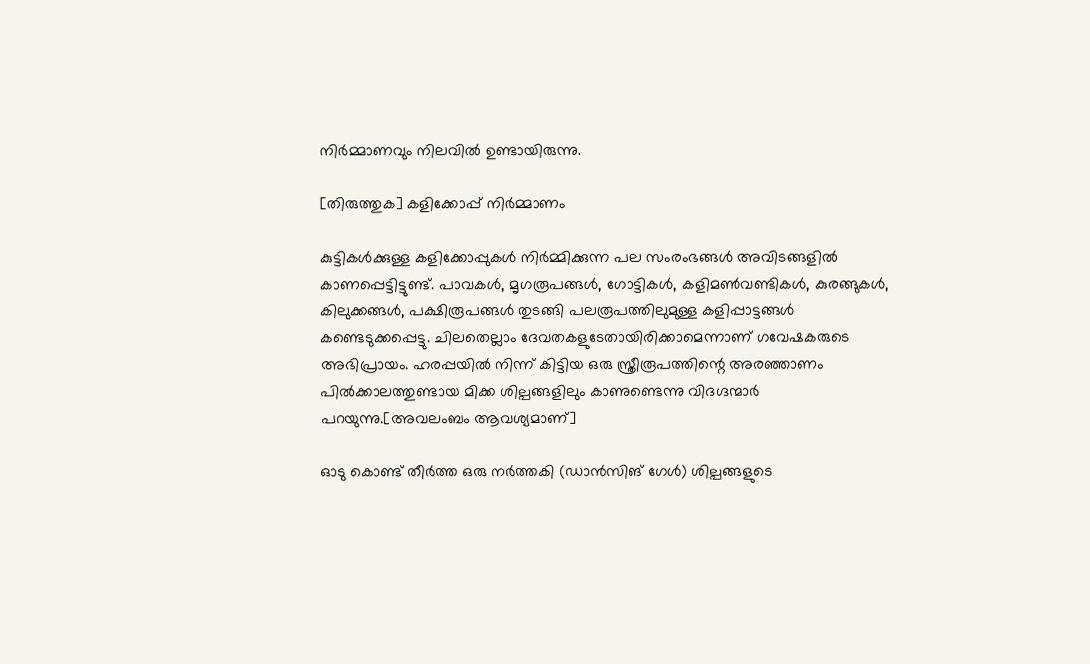നിര്‍മ്മാണവും നിലവില്‍ ഉണ്ടായിരുന്നു.

[തിരുത്തുക] കളിക്കോപ്പ് നിര്‍മ്മാണം

കുട്ടികള്‍ക്കുള്ള കളിക്കോപ്പുകള്‍ നിര്‍മ്മിക്കുന്ന പല സം‌രംഭങ്ങള്‍ അവിടങ്ങളില്‍ കാണപ്പെട്ടിട്ടുണ്ട്. പാവകള്‍, മൃഗരൂപങ്ങള്‍, ഗോട്ടികള്‍, കളിമണ്‍‌വണ്ടികള്‍, കുരങ്ങുകള്‍, കിലുക്കങ്ങള്‍, പക്ഷിരൂപങ്ങള്‍ തുടങ്ങി പലരൂപത്തിലുമുള്ള കളിപ്പാട്ടങ്ങള്‍ കണ്ടെടുക്കപ്പെട്ടു. ചിലതെല്ലാം ദേവതകളുടേതായിരിക്കാമെന്നാണ്‌ ഗവേഷകരുടെ അഭിപ്രായം. ഹരപ്പയില്‍ നിന്ന് കിട്ടിയ ഒരു സ്ത്രീരൂപത്തിന്റെ അരഞ്ഞാണം പില്‍ക്കാലത്തുണ്ടായ മിക്ക ശില്പങ്ങളിലും കാണുണ്ടെന്നു വിദഗ്ദന്മാര്‍ പറയുന്നു.[അവലംബം ആവശ്യമാണ്]

ഓടു കൊണ്ട് തീര്‍ത്ത ഒരു നര്‍ത്തകി (ഡാന്‍സിങ് ഗേള്‍) ശില്പങ്ങളുടെ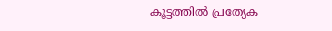കൂട്ടത്തില്‍ പ്രത്യേക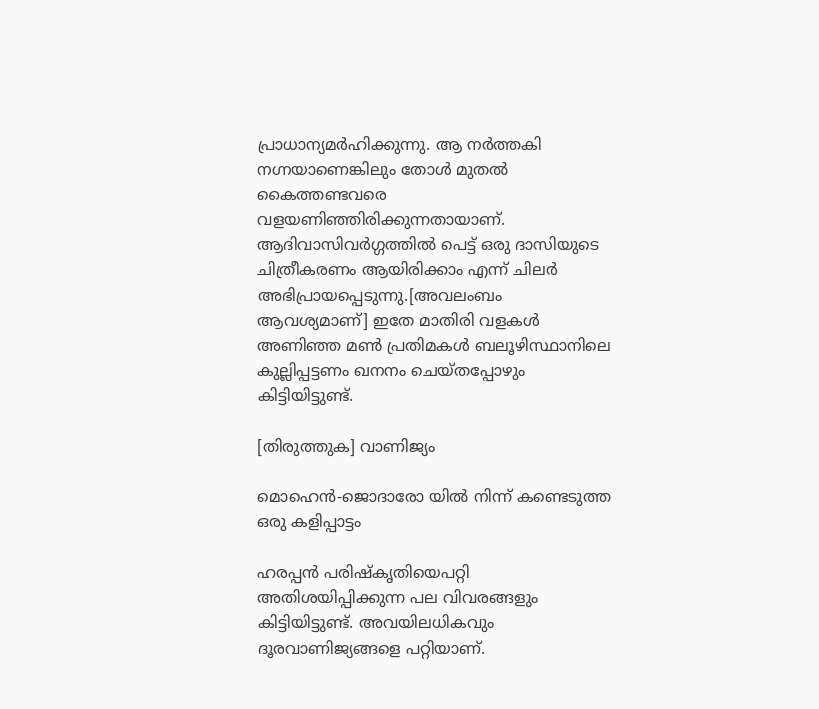പ്രാധാന്യമര്‍ഹിക്കുന്നു. ആ നര്‍ത്തകി നഗ്നയാണെങ്കിലും തോള്‍ മുതല്‍ കൈത്തണ്ടവരെ വളയണിഞ്ഞിരിക്കുന്നതായാണ്‌. ആദിവാസിവര്‍ഗ്ഗത്തില്‍ പെട്ട് ഒരു ദാസിയുടെ ചിത്രീകരണം ആയിരിക്കാം എന്ന് ചിലര്‍ അഭിപ്രായപ്പെടുന്നു.[അവലംബം ആവശ്യമാണ്] ഇതേ മാതിരി വളകള്‍ അണിഞ്ഞ മണ്‍ പ്രതിമകള്‍ ബലൂഴിസ്ഥാനിലെ കുല്ലിപ്പട്ടണം ഖനനം ചെയ്തപ്പോഴും കിട്ടിയിട്ടുണ്ട്.

[തിരുത്തുക] വാണിജ്യം

മൊഹെന്‍-ജൊദാരോ യില്‍ നിന്ന് കണ്ടെടുത്ത ഒരു കളിപ്പാട്ടം

ഹരപ്പന്‍ പരിഷ്കൃതിയെപറ്റി അതിശയിപ്പിക്കുന്ന പല വിവരങ്ങളും കിട്ടിയിട്ടുണ്ട്. അവയിലധികവും ദൂരവാണിജ്യങ്ങളെ പറ്റിയാണ്.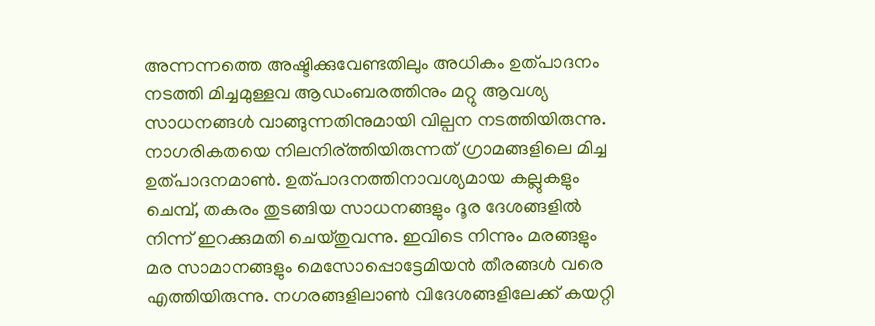അന്നന്നത്തെ അഷ്ടിക്കുവേണ്ടതിലും അധികം ഉത്പാദനം നടത്തി മിച്ചമുള്ളവ ആഡംബരത്തിനും മറ്റു ആവശ്യ സാധനങ്ങള്‍ വാങ്ങുന്നതിനുമായി വില്പന നടത്തിയിരുന്നു. നാഗരികതയെ നിലനിര്ത്തിയിരുന്നത് ഗ്രാമങ്ങളിലെ മിച്ച ഉത്പാദനമാണ്‍. ഉത്പാദനത്തിനാവശ്യമായ കല്ലുകളും ചെമ്പ്, തകരം തുടങ്ങിയ സാധനങ്ങളും ദൂര ദേശങ്ങളില്‍ നിന്ന് ഇറക്കുമതി ചെയ്തുവന്നു. ഇവിടെ നിന്നും മരങ്ങളും മര സാമാനങ്ങളും മെസോപ്പൊട്ടേമിയന്‍ തീരങ്ങള്‍ വരെ എത്തിയിരുന്നു. നഗരങ്ങളിലാണ്‍ വിദേശങ്ങളിലേക്ക് കയറ്റി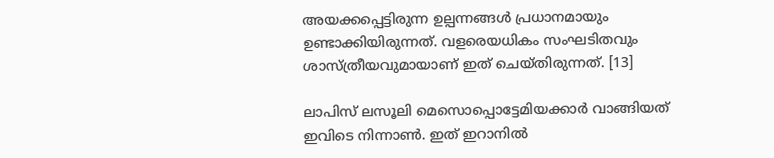അയക്കപ്പെട്ടിരുന്ന ഉല്പന്നങ്ങള്‍ പ്രധാനമായും ഉണ്ടാക്കിയിരുന്നത്. വളരെയധികം സംഘടിതവും ശാസ്ത്രീയവുമായാണ്‌ ഇത് ചെയ്തിരുന്നത്. [13]

ലാപിസ് ലസൂലി മെസൊപ്പൊട്ടേമിയക്കാര്‍ വാങ്ങിയത് ഇവിടെ നിന്നാണ്‍. ഇത് ഇറാനില്‍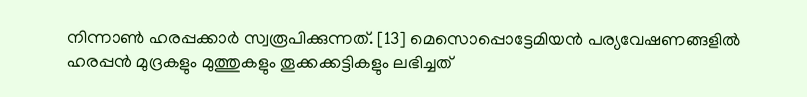നിന്നാണ്‍ ഹരപ്പക്കാര്‍ സ്വരൂപിക്കുന്നത്. [13] മെസൊപ്പൊട്ടേമിയന്‍ പര്യവേഷണങ്ങളില്‍ ഹരപ്പന്‍ മുദ്രകളും മുത്തുകളും തൂക്കക്കട്ടികളും‍ ലഭിച്ചത്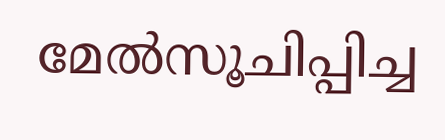മേല്‍സൂചിപ്പിച്ച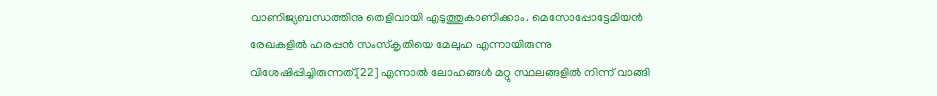വാണിജ്യബന്ധത്തിനു തെളിവായി എടുത്തുകാണിക്കാം. മെസോപ്പോട്ടേമിയന്‍ രേഖകളില്‍ ഹരപ്പന്‍ സംസ്കൃതിയെ മേലുഹ എന്നായിരുന്നു വിശേഷിപ്പിച്ചിരുന്നത്.[22] എന്നാല്‍ ലോഹങ്ങള്‍ മറ്റു സ്ഥലങ്ങളില്‍ നിന്ന് വാങ്ങി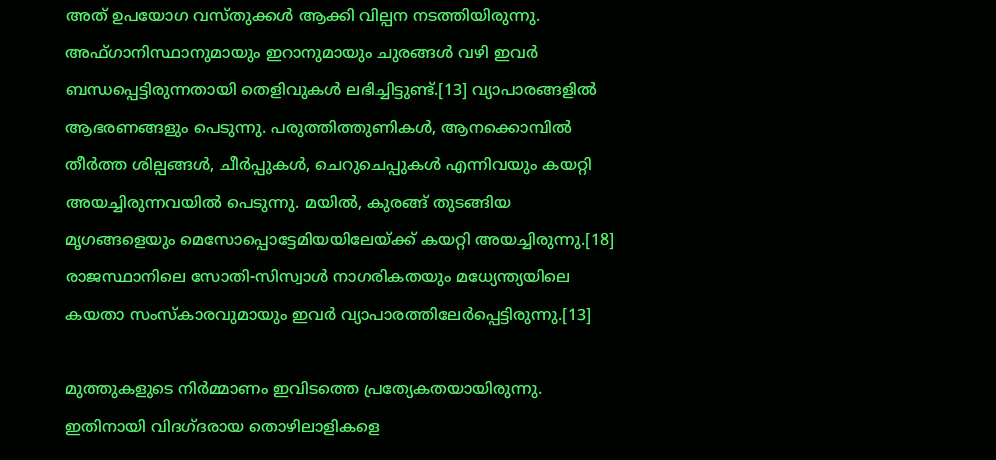അത് ഉപയോഗ വസ്തുക്കള്‍ ആക്കി വില്പന നടത്തിയിരുന്നു. അഫ്ഗാനിസ്ഥാനുമായും ഇറാനുമായും ചുരങ്ങള്‍ വഴി ഇവര്‍ ബന്ധപ്പെട്ടിരുന്നതായി തെളിവുകള്‍ ലഭിച്ചിട്ടുണ്ട്.[13] വ്യാപാരങ്ങളില്‍ ആഭരണങ്ങളും പെടുന്നു. പരുത്തിത്തുണികള്‍, ആനക്കൊമ്പില്‍ തീര്‍ത്ത ശില്പങ്ങള്‍, ചീര്‍പ്പുകള്‍, ചെറുചെപ്പുകള്‍ എന്നിവയും കയറ്റി അയച്ചിരുന്നവയില്‍ പെടുന്നു. മയില്‍, കുരങ്ങ് തുടങ്ങിയ മൃഗങ്ങളെയും മെസോപ്പൊട്ടേമിയയിലേയ്ക്ക് കയറ്റി അയച്ചിരുന്നു.[18] രാജസ്ഥാനിലെ സോതി-സിസ്വാള്‍ നാഗരികതയും മധ്യേന്ത്യയിലെ കയതാ സംസ്കാരവുമായും ഇവര്‍ വ്യാപാരത്തിലേര്‍പ്പെട്ടിരുന്നു.[13]

മുത്തുകളുടെ നിര്‍മ്മാണം ഇവിടത്തെ പ്രത്യേകതയായിരുന്നു. ഇതിനായി വിദഗ്ദരായ തൊഴിലാളികളെ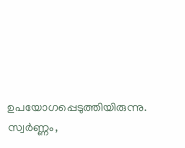ഉപയോഗപ്പെടുത്തിയിരുന്നു. സ്വര്‍ണ്ണം,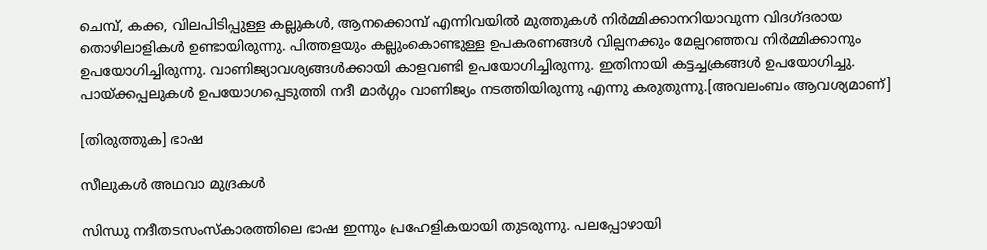ചെമ്പ്, കക്ക, വിലപിടിപ്പുള്ള കല്ലുകള്‍, ആനക്കൊമ്പ് എന്നിവയില്‍ മുത്തുകള്‍ നിര്‍മ്മിക്കാനറിയാവുന്ന വിദഗ്ദരായ തൊഴിലാളികള്‍ ഉണ്ടായിരുന്നു. പിത്തളയും കല്ലുംകൊണ്ടുള്ള ഉപകരണങ്ങള്‍ വില്പനക്കും മേല്പറഞ്ഞവ നിര്‍മ്മിക്കാനും ഉപയോഗിച്ചിരുന്നു. വാണിജ്യാവശ്യങ്ങള്‍ക്കായി കാളവണ്ടി ഉപയോഗിച്ചിരുന്നു. ഇതിനായി കട്ടച്ചക്രങ്ങള്‍ ഉപയോഗിച്ചു. പായ്ക്കപ്പലുകള്‍ ഉപയോഗപ്പെടുത്തി നദീ മാര്‍ഗ്ഗം വാണിജ്യം നടത്തിയിരുന്നു എന്നു കരുതുന്നു.[അവലംബം ആവശ്യമാണ്]

[തിരുത്തുക] ഭാഷ

സീലുകള്‍ അഥവാ മുദ്രകള്‍

സിന്ധു നദീതടസംസ്കാരത്തിലെ ഭാഷ ഇന്നും പ്രഹേളികയായി തുടരുന്നു. പലപ്പോഴായി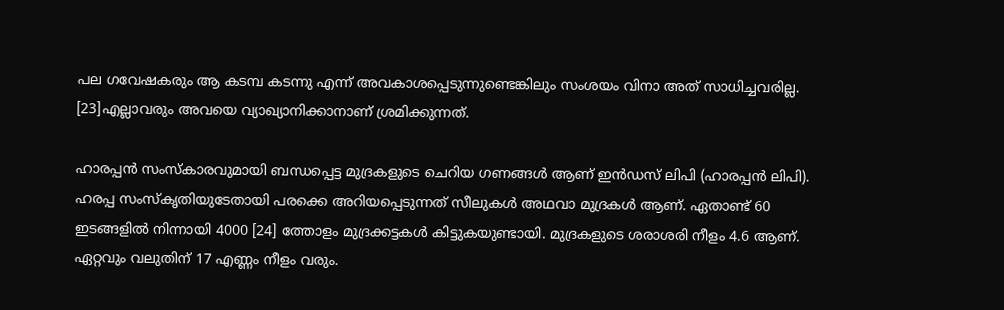പല ഗവേഷകരും ആ കടമ്പ കടന്നു എന്ന് അവകാശപ്പെടുന്നുണ്ടെങ്കിലും സംശയം വിനാ അത്‌ സാധിച്ചവരില്ല. [23]എല്ലാവരും അവയെ വ്യാഖ്യാനിക്കാനാണ്‌ ശ്രമിക്കുന്നത്‌.

ഹാരപ്പന്‍ സംസ്കാരവുമായി ബന്ധപ്പെട്ട മുദ്രകളുടെ ചെറിയ ഗണങ്ങള്‍ ആണ് ഇന്‍ഡസ് ലിപി (ഹാരപ്പന്‍ ലിപി). ഹരപ്പ സംസ്കൃതിയുടേതായി പരക്കെ അറിയപ്പെടുന്നത് സീലുകള്‍ അഥവാ മുദ്രകള്‍ ആണ്. ഏതാണ്ട് 60 ഇടങ്ങളില്‍ നിന്നായി 4000 [24] ത്തോളം മുദ്രക്കട്ടകള്‍ കിട്ടുകയുണ്ടായി. മുദ്രകളുടെ ശരാശരി നീളം 4.6 ആണ്. ഏറ്റവും വലുതിന് 17 എണ്ണം നീളം വരും.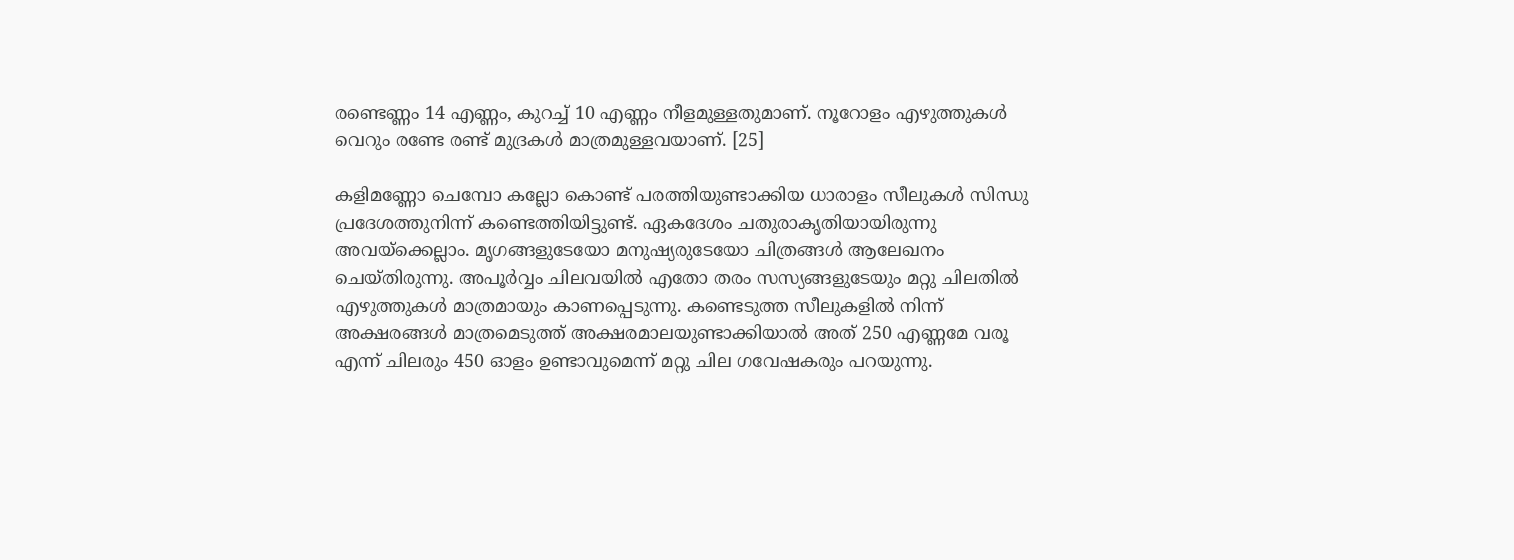രണ്ടെണ്ണം 14 എണ്ണം, കുറച്ച് 10 എണ്ണം നീളമുള്ളതുമാണ്. നൂറോളം എഴുത്തുകള്‍ വെറും രണ്ടേ രണ്ട് മുദ്രകള്‍ മാത്രമുള്ളവയാണ്. [25]

കളിമണ്ണോ ചെമ്പോ കല്ലോ കൊണ്ട്‌ പരത്തിയുണ്ടാക്കിയ ധാരാളം സീലുകള്‍ സിന്ധു പ്രദേശത്തുനിന്ന് കണ്ടെത്തിയിട്ടുണ്ട്. ഏകദേശം ചതുരാകൃതിയായിരുന്നു അവയ്ക്കെല്ലാം. മൃഗങ്ങളുടേയോ മനുഷ്യരുടേയോ ചിത്രങ്ങള്‍ ആലേഖനം ചെയ്തിരുന്നു. അപൂര്‍വ്വം ചിലവയില്‍ എതോ തരം സസ്യങ്ങളുടേയും മറ്റു ചിലതില്‍ എഴുത്തുകള്‍ മാത്രമായും കാണപ്പെടുന്നു. കണ്ടെടുത്ത സീലുകളില്‍ നിന്ന് അക്ഷരങ്ങള്‍ മാത്രമെടുത്ത്‌ അക്ഷരമാലയുണ്ടാക്കിയാല്‍ അത്‌ 250 എണ്ണമേ വരൂ എന്ന് ചിലരും 450 ഓളം ഉണ്ടാവുമെന്ന് മറ്റു ചില ഗവേഷകരും പറയുന്നു.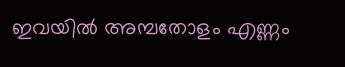ഇവയില്‍ അമ്പതോളം എണ്ണം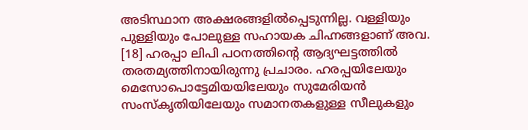അടിസ്ഥാന അക്ഷരങ്ങളില്‍പ്പെടുന്നില്ല. വള്ളിയും പുള്ളിയും പോലുള്ള സഹായക ചിഹ്നങ്ങളാണ്‌ അവ. [18] ഹരപ്പാ ലിപി പഠനത്തിന്റെ ആദ്യഘട്ടത്തില്‍ തരതമ്യത്തിനായിരുന്നു പ്രചാരം. ഹരപ്പയിലേയും മെസോപൊട്ടേമിയയിലേയും സുമേരിയന്‍ സംസ്കൃതിയിലേയും സമാനതകളുള്ള സീലുകളും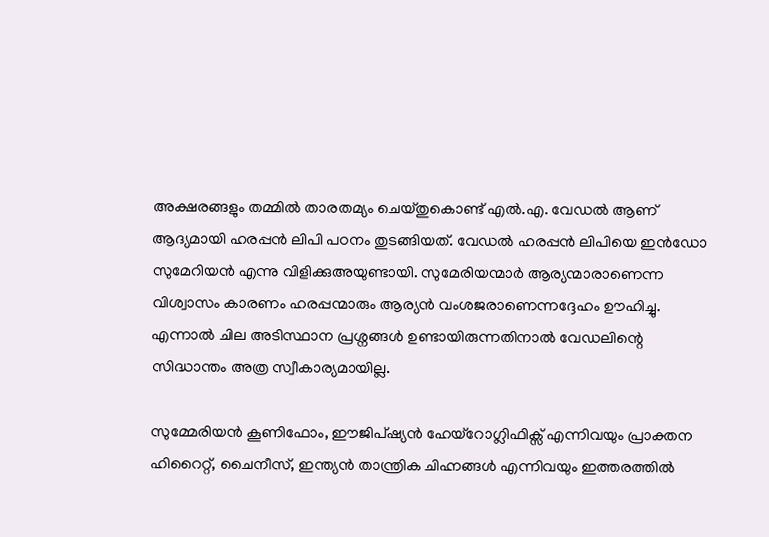അക്ഷരങ്ങളും തമ്മില്‍ താരതമ്യം ചെയ്തുകൊണ്ട് എല്‍.എ. വേഡല്‍ ആണ്‌ ആദ്യമായി ഹരപ്പന്‍ ലിപി പഠനം തുടങ്ങിയത്. വേഡല്‍ ഹരപ്പന്‍ ലിപിയെ ഇന്‍ഡോ സുമേറിയന്‍ എന്നു വിളിക്കുഅയുണ്ടായി. സുമേരിയന്മാര്‍ ആര്യന്മാരാണെന്ന വിശ്വാസം കാരണം ഹരപ്പന്മാരും ആര്യന്‍ വംശജരാണെന്നദ്ദേഹം ഊഹിച്ചു. എന്നാല്‍ ചില അടിസ്ഥാന പ്രശ്നങ്ങള്‍ ഉണ്ടായിരുന്നതിനാല്‍ വേഡലിന്റെ സിദ്ധാന്തം അത്ര സ്വീകാര്യമായില്ല.

സുമ്മേരിയന്‍ കൂണിഫോം, ഈജിപ്ഷ്യന്‍ ഹേയ്റോഗ്ലിഫിക്സ് എന്നിവയും പ്രാക്തന ഹിറൈറ്റ്, ചൈനീസ്, ഇന്ത്യന്‍ താന്ത്രിക ചിഹ്നങ്ങള്‍ എന്നിവയും ഇത്തരത്തില്‍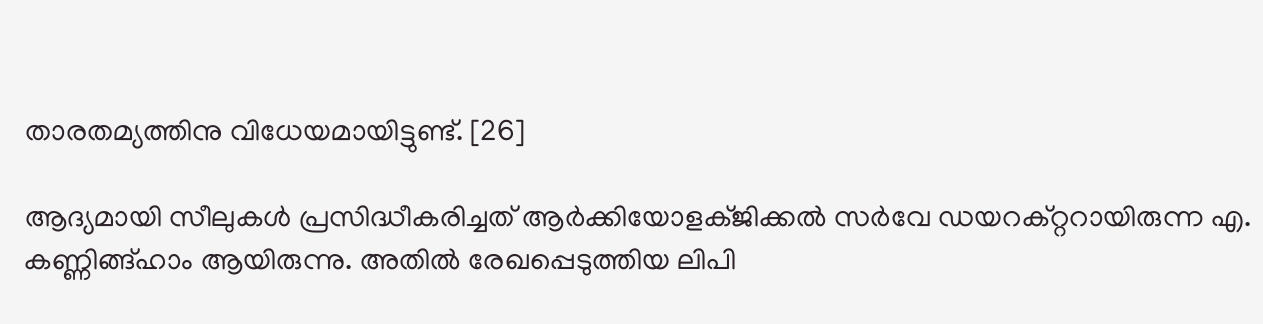താരതമ്യത്തിനു വിധേയമായിട്ടുണ്ട്. [26]

ആദ്യമായി സീലുകള്‍ പ്രസിദ്ധീകരിച്ചത്‌ ആര്‍ക്കിയോളക്ജിക്കല്‍ സര്‍വേ ഡയറക്റ്ററായിരുന്ന എ. കണ്ണിങ്ങ്‌ഹാം ആയിരുന്നു. അതില്‍ രേഖപ്പെടുത്തിയ ലിപി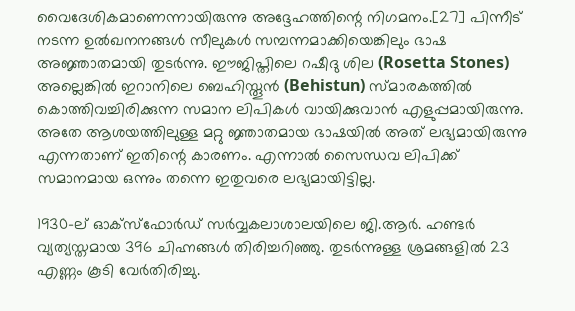വൈദേശികമാണെന്നായിരുന്നു അദ്ദേഹത്തിന്റെ നിഗമനം.[27] പിന്നീട്‌ നടന്ന ഉല്‍ഖനനങ്ങള്‍ സീലുകള്‍ സമ്പന്നമാക്കിയെങ്കിലും ഭാഷ അജ്ഞാതമായി തുടര്‍ന്നു. ഈജിപ്തിലെ റഷീദു ശില (Rosetta Stones) അല്ലെങ്കില്‍ ഇറാനിലെ ബെഹിസ്തൂന്‍ (Behistun) സ്മാരകത്തില്‍ കൊത്തിവച്ചിരിക്കുന്ന സമാന ലിപികള്‍ വായിക്കുവാന്‍ എളുപ്പമായിരുന്നു. അതേ ആശയത്തിലുള്ള മറ്റു ജ്ഞാതമായ ഭാഷയില്‍ അത്‌ ലഭ്യമായിരുന്നു എന്നതാണ് ഇതിന്റെ കാരണം. എന്നാല്‍ സൈന്ധവ ലിപിക്ക്‌ സമാനമായ ഒന്നും തന്നെ ഇതുവരെ ലഭ്യമായിട്ടില്ല.

1930-ല്‌ ഓക്സ്‌ഫോര്‍ഡ്‌ സര്‍വ്വകലാശാലയിലെ ജി.ആര്‍. ഹണ്ടര്‍ വ്യത്യസ്തമായ 396 ചിഹ്നങ്ങള്‍ തിരിച്ചറിഞ്ഞു. തുടര്‍ന്നുള്ള ശ്രമങ്ങളില്‍ 23 എണ്ണം കൂടി വേര്‍തിരിച്ചു.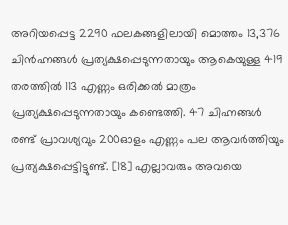അറിയപ്പെട്ട 2290 ഫലകങ്ങളിലായി മൊത്തം 13,376 ചിന്‍ഹ്നങ്ങള്‍ പ്രത്യക്ഷപ്പെടുന്നതായും ആകെയുള്ള 419 തരത്തില്‍ 113 എണ്ണം ഒരിക്കല്‍ മാത്രം പ്രത്യക്ഷപ്പെടുന്നതായും കണ്ടെത്തി. 47 ചിഹ്നങ്ങള്‍ രണ്ട്‌ പ്രാവശ്യവും 200ഓളം എണ്ണം പല ആവര്‍ത്തിയും പ്രത്യക്ഷപ്പെട്ടിട്ടുണ്ട്‌. [18] എല്ലാവരും അവയെ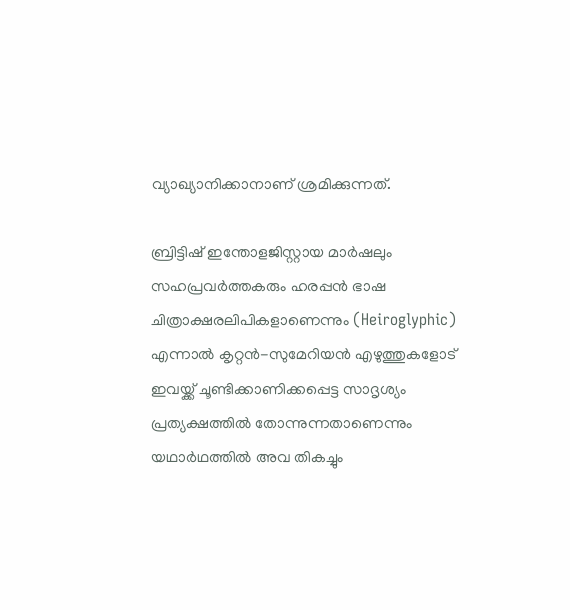വ്യാഖ്യാനിക്കാനാണ്‌ ശ്രമിക്കുന്നത്‌.

ബ്രിട്ടിഷ്‌ ഇന്തോളജിസ്റ്റായ മാര്‍ഷലും സഹപ്രവര്‍ത്തകരും ഹരപ്പന്‍ ഭാഷ ചിത്രാക്ഷരലിപികളാണെന്നും (Heiroglyphic) എന്നാല്‍ കൃറ്റന്‍-സുമേറിയന്‍ എഴുത്തുകളോട്‌ ഇവയ്ക്ക്‌ ചൂണ്ടിക്കാണിക്കപ്പെട്ട സാദൃശ്യം പ്രത്യക്ഷത്തില്‍ തോന്നുന്നതാണെന്നും യഥാര്‍ഥത്തില്‍ അവ തികച്ചും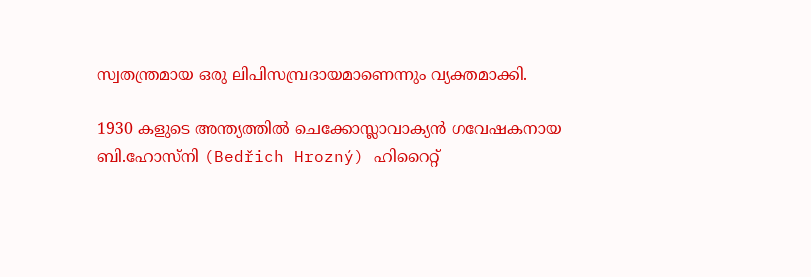സ്വതന്ത്രമായ ഒരു ലിപിസമ്പ്രദായമാണെന്നും വ്യക്തമാക്കി.

1930 കളുടെ അന്ത്യത്തില്‍ ചെക്കോസ്ലാവാക്യന്‍ ഗവേഷകനായ ബി.ഹോസ്നി (Bedřich Hrozný) ഹിറൈറ്റ്‌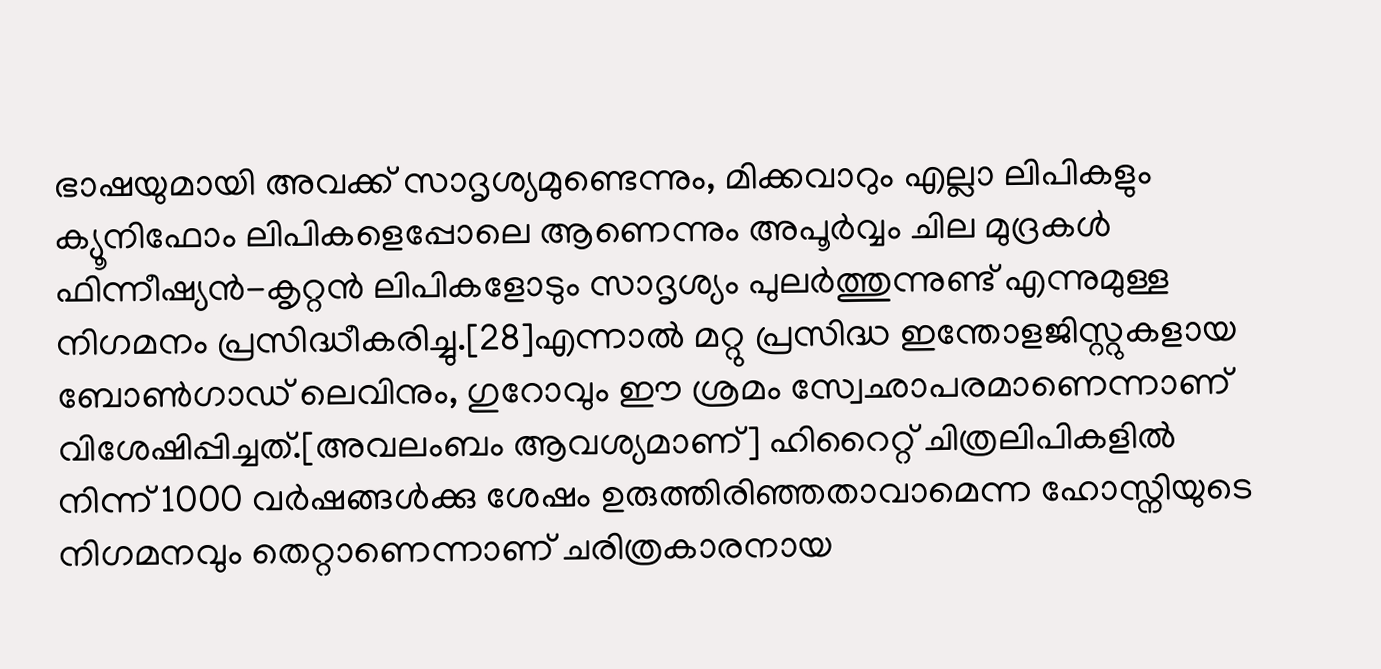ഭാഷയുമായി അവക്ക്‌ സാദൃശ്യമുണ്ടെന്നും, മിക്കവാറും എല്ലാ ലിപികളും ക്യൂനിഫോം ലിപികളെപ്പോലെ ആണെന്നും അപൂര്‍വ്വം ചില മുദ്രകള്‍ ഫിന്നീഷ്യന്‍-കൃറ്റന്‍ ലിപികളോടും സാദൃശ്യം പുലര്‍ത്തുന്നുണ്ട്‌ എന്നുമുള്ള നിഗമനം പ്രസിദ്ധീകരിച്ചു.[28]എന്നാല്‍ മറ്റു പ്രസിദ്ധ ഇന്തോളജിസ്റ്റുകളായ ബോണ്‍ഗാഡ്‌ ലെവിനും, ഗുറോവും ഈ ശ്രമം സ്വേഛാപരമാണെന്നാണ്‌ വിശേഷിപ്പിച്ചത്‌.[അവലംബം ആവശ്യമാണ്] ഹിറൈറ്റ്‌ ചിത്രലിപികളില്‍ നിന്ന് 1000 വര്‍ഷങ്ങള്‍ക്കു ശേഷം ഉരുത്തിരിഞ്ഞതാവാമെന്ന ഹോസ്നിയുടെ നിഗമനവും തെറ്റാണെന്നാണ്‌ ചരിത്രകാരനായ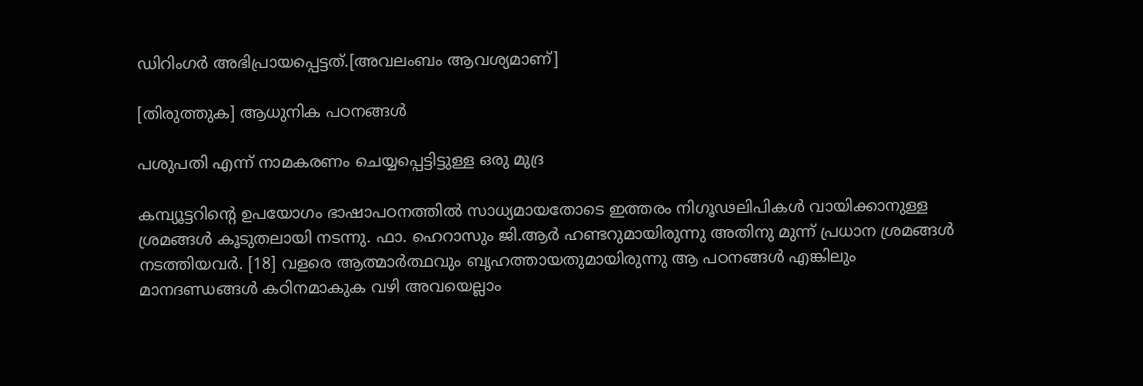ഡിറിംഗര്‍ അഭിപ്രായപ്പെട്ടത്‌.[അവലംബം ആവശ്യമാണ്]

[തിരുത്തുക] ആധുനിക പഠനങ്ങള്‍

പശുപതി എന്ന് നാമകരണം ചെയ്യപ്പെട്ടിട്ടുള്ള ഒരു മുദ്ര

കമ്പ്യൂട്ടറിന്റെ ഉപയോഗം ഭാഷാപഠനത്തില്‍ സാധ്യമായതോടെ ഇത്തരം നിഗൂഢലിപികള്‍ വായിക്കാനുള്ള ശ്രമങ്ങള്‍ കൂടുതലായി നടന്നു. ഫാ. ഹെറാസും ജി.ആര്‍ ഹണ്ടറുമായിരുന്നു അതിനു മുന്ന് പ്രധാന ശ്രമങ്ങള്‍ നടത്തിയവര്‍. [18] വളരെ ആത്മാര്‍ത്ഥവും ബൃഹത്തായതുമായിരുന്നു ആ പഠനങ്ങള്‍ എങ്കിലും മാനദണ്ഡങ്ങള്‍ കഠിനമാകുക വഴി അവയെല്ലാം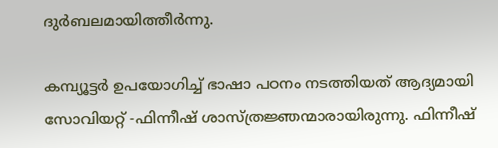ദുര്‍ബലമായിത്തീര്‍ന്നു.

കമ്പ്യൂട്ടര്‍ ഉപയോഗിച്ച്‌ ഭാഷാ പഠനം നടത്തിയത്‌ ആദ്യമായി സോവിയറ്റ്‌ -ഫിന്നീഷ്‌ ശാസ്ത്രജ്ഞന്മാരായിരുന്നു. ഫിന്നീഷ്‌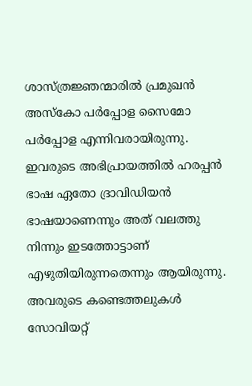ശാസ്ത്രജ്ഞന്മാരില്‍ പ്രമുഖന്‍ അസ്കോ പര്‍പ്പോള സൈമോ പര്‍പ്പോള എന്നിവരായിരുന്നു. ഇവരുടെ അഭിപ്രായത്തില്‍ ഹരപ്പന്‍ ഭാഷ ഏതോ ദ്രാവിഡിയന്‍ ഭാഷയാണെന്നും അത്‌ വലത്തു നിന്നും ഇടത്തോട്ടാണ്‌ എഴുതിയിരുന്നതെന്നും ആയിരുന്നു. അവരുടെ കണ്ടെത്തലുകള്‍ സോവിയറ്റ്‌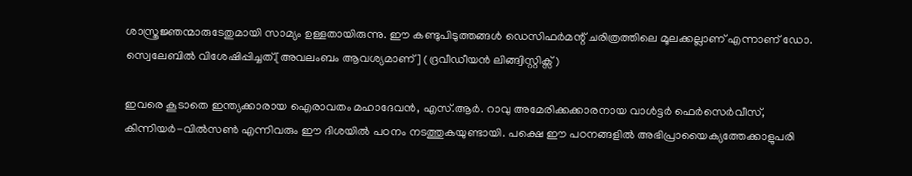ശാസ്ത്രജ്ഞന്മാരുടേതുമായി സാമ്യം ഉള്ളതായിരുന്നു. ഈ കണ്ടുപിടുത്തങ്ങള്‍ ഡെസിഫര്‍മന്റ്‌ ചരിത്രത്തിലെ മൂലക്കല്ലാണ്‌ എന്നാണ്‌ ഡോ. സ്വെലേബില്‍ വിശേഷിപ്പിച്ചത്‌.[അവലംബം ആവശ്യമാണ്] (ദ്രവീഡീയന്‍ ലിങ്ങ്വിസ്റ്റിക്സ്‌)

ഇവരെ കൂടാതെ ഇന്ത്യക്കാരായ ഐരാവതം മഹാദേവന്‍, എസ്‌.ആര്‍. റാവു അമേരിക്കക്കാരനായ വാള്‍ട്ടര്‍ ഫെര്‍സെര്‍വീസ്‌, കിന്നിയര്‍-വില്‍സണ്‍ എന്നിവരും ഈ ദിശയില്‍ പഠനം നടത്തുകയുണ്ടായി. പക്ഷെ ഈ പഠനങ്ങളില്‍ അഭിപ്രായൈക്യത്തേക്കാളുപരി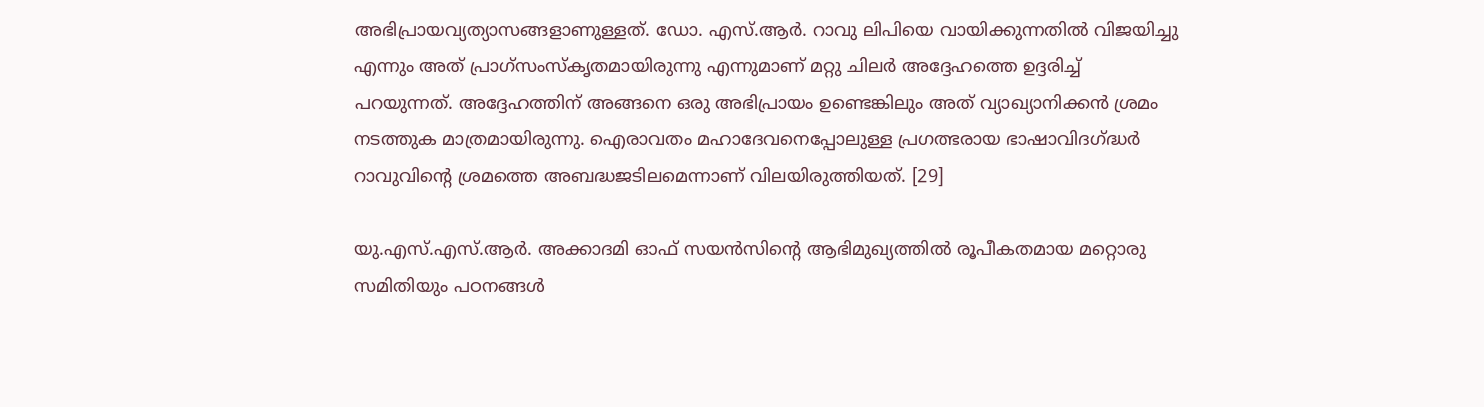അഭിപ്രായവ്യത്യാസങ്ങളാണുള്ളത്. ഡോ. എസ്‌.ആര്‍. റാവു ലിപിയെ വായിക്കുന്നതില്‍ വിജയിച്ചു എന്നും അത്‌ പ്രാഗ്‌സംസ്കൃതമായിരുന്നു എന്നുമാണ്‌ മറ്റു ചിലര്‍ അദ്ദേഹത്തെ ഉദ്ദരിച്ച്‌ പറയുന്നത്‌. അദ്ദേഹത്തിന്‌ അങ്ങനെ ഒരു അഭിപ്രായം ഉണ്ടെങ്കിലും അത്‌ വ്യാഖ്യാനിക്കന്‍ ശ്രമം നടത്തുക മാത്രമായിരുന്നു. ഐരാവതം മഹാദേവനെപ്പോലുള്ള പ്രഗത്ഭരായ ഭാഷാവിദഗ്ദ്ധര്‍ റാവുവിന്റെ ശ്രമത്തെ അബദ്ധജടിലമെന്നാണ്‌ വിലയിരുത്തിയത്‌. [29]

യു.എസ്‌.എസ്‌.ആര്‍. അക്കാദമി ഓഫ്‌ സയന്‍സിന്റെ ആഭിമുഖ്യത്തില്‍ രൂപീകതമായ മറ്റൊരു സമിതിയും പഠനങ്ങള്‍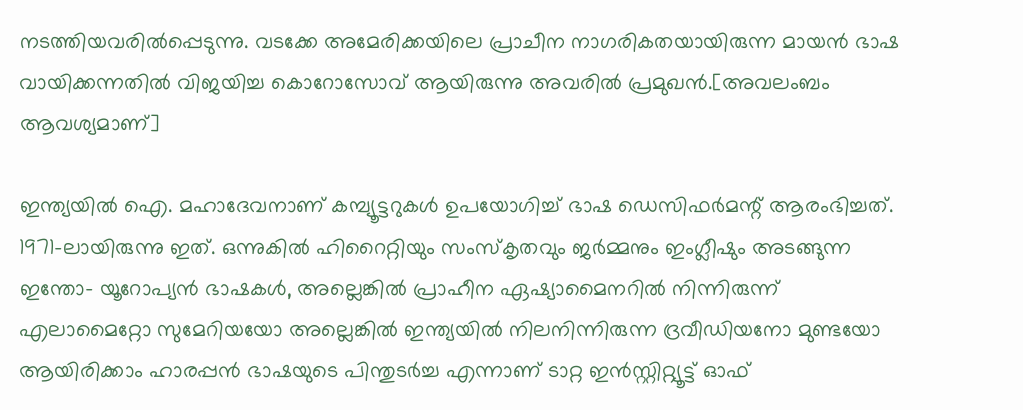നടത്തിയവരില്‍പ്പെടുന്നു. വടക്കേ അമേരിക്കയിലെ പ്രാചീന നാഗരികതയായിരുന്ന മായന്‍ ഭാഷ വായിക്കന്നതില്‍ വിജയിച്ച കൊറോസോവ്‌ ആയിരുന്നു അവരില്‍ പ്രമുഖന്‍.[അവലംബം ആവശ്യമാണ്]

ഇന്ത്യയില്‍ ഐ. മഹാദേവനാണ്‌ കമ്പ്യൂട്ടറുകള്‍ ഉപയോഗിച്ച്‌ ഭാഷ ഡെസിഫര്‍മന്റ്‌ ആരംഭിച്ചത്‌. 1971-ലായിരുന്നു ഇത്‌. ഒന്നുകില്‍ ഹിറൈറ്റിയും സംസ്കൃതവും ജര്‍മ്മനും ഇംഗ്ലീഷും അടങ്ങുന്ന ഇന്തോ- യൂറോപ്യന്‍ ഭാഷകള്‍, അല്ലെങ്കില്‍ പ്രാഹീന ഏഷ്യാമൈനറില്‍ നിന്നിരുന്ന് എലാമൈറ്റോ സുമേറിയയോ അല്ലെങ്കില്‍ ഇന്ത്യയില്‍ നിലനിന്നിരുന്ന ദ്രവീഡിയനോ മുണ്ടയോ ആയിരിക്കാം ഹാരപ്പന്‍ ഭാഷയുടെ പിന്തുടര്‍ച്ച എന്നാണ്‌ ടാറ്റ ഇന്‍സ്റ്റിറ്റ്യൂട്ട്‌ ഓഫ്‌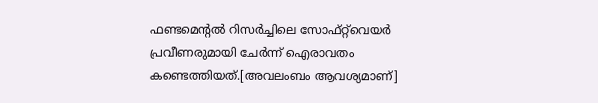ഫണ്ടമെന്റല്‍ റിസര്‍ച്ചിലെ സോഫ്റ്റ്‌വെയര്‍ പ്രവീണരുമായി ചേര്‍ന്ന് ഐരാവതം കണ്ടെത്തിയത്‌.[അവലംബം ആവശ്യമാണ്]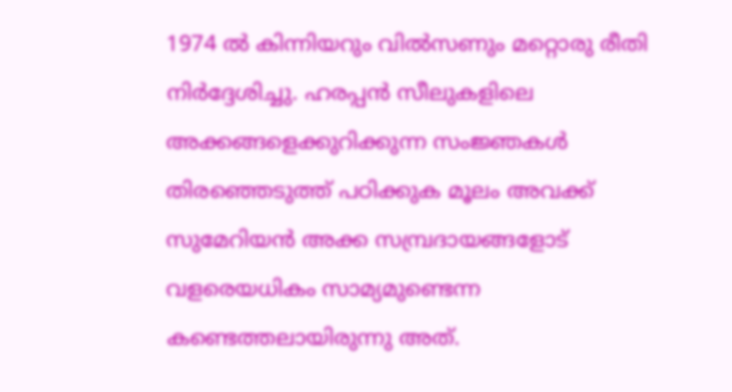1974 ല്‍ കിന്നിയറും വില്‍സണും മറ്റൊരു രീതി നിര്‍ദ്ദേശിച്ചു. ഹരപ്പന്‍ സീലുകളിലെ അക്കങ്ങളെക്കുറിക്കുന്ന സംജ്ഞകള്‍ തിരഞ്ഞെടുത്ത്‌ പഠിക്കുക മൂലം അവക്ക്‌ സുമേറിയന്‍ അക്ക സമ്പ്രദായങ്ങളോട്‌ വളരെയധികം സാമ്യമുണ്ടെന്ന കണ്ടെത്തലായിരുന്നു അത്‌.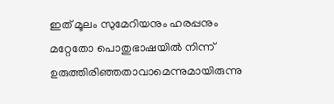ഇത്‌ മൂലം സുമേറിയനും ഹരപ്പനും മറ്റേതോ പൊതുഭാഷയില്‍ നിന്ന് ഉരുത്തിരിഞ്ഞതാവാമെന്നുമായിരുന്നു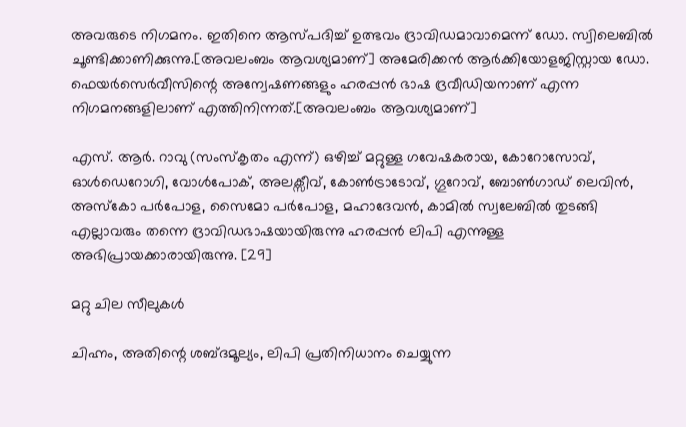അവരുടെ നിഗമനം. ഇതിനെ ആസ്പദിച്ച്‌ ഉത്ഭവം ദ്രാവിഡമാവാമെന്ന് ഡോ. സ്വിലെബില്‍ ചൂണ്ടിക്കാണിക്കുന്നു.[അവലംബം ആവശ്യമാണ്] അമേരിക്കന്‍ ആര്‍ക്കിയോളജിസ്റ്റായ ഡോ. ഫെയര്‍സെര്‍വീസിന്റെ അന്വേഷണങ്ങളും ഹരപ്പന്‍ ഭാഷ ദ്രവീഡിയനാണ്‌ എന്ന നിഗമനങ്ങളിലാണ്‌ എത്തിനിന്നത്‌.[അവലംബം ആവശ്യമാണ്]

എസ്‌. ആര്‍. റാവു (സംസ്കൃതം എന്ന്) ഒഴിച്ച്‌ മറ്റുള്ള ഗവേഷകരായ, കോറോസോവ്‌, ഓള്‍ഡെറോഗി, വോള്‍പോക്‌, അലക്സീവ്‌, കോണ്‍ട്രാടോവ്‌, ഗ്ഗുറോവ്‌, ബോണ്‍ഗാഡ്‌ ലെവിന്‍, അസ്കോ പര്‍പോള, സൈമോ പര്‍പോള, മഹാദേവന്‍, കാമില്‍ സ്വലേബില്‍ തുടങ്ങി എല്ലാവരും തന്നെ ദ്രാവിഡഭാഷയായിരുന്നു ഹരപ്പന്‍ ലിപി എന്നുള്ള അഭിപ്രായക്കാരായിരുന്നു. [29]

മറ്റു ചില സീലുകള്‍

ചിഹ്നം, അതിന്റെ ശബ്ദമൂല്യം, ലിപി പ്രതിനിധാനം ചെയ്യുന്ന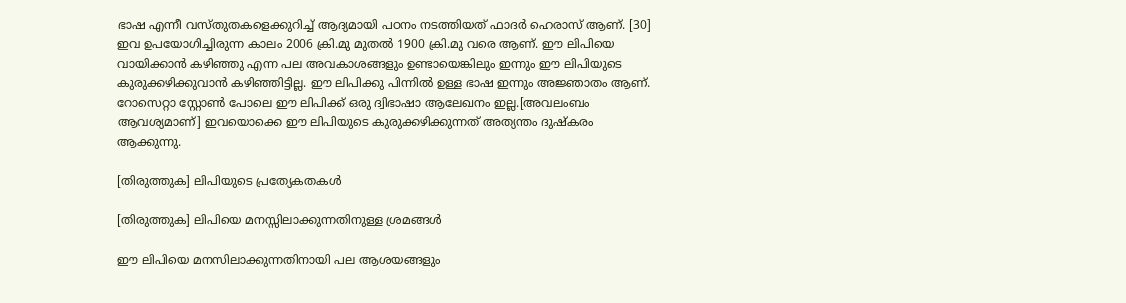ഭാഷ എന്നീ വസ്തുതകളെക്കുറിച്ച് ആദ്യമായി പഠനം നടത്തിയത് ഫാദര്‍ ഹെരാസ് ആണ്. [30] ഇവ ഉപയോഗിച്ചിരുന്ന കാലം 2006 ക്രി.മു മുതല്‍ 1900 ക്രി.മു വരെ ആണ്. ഈ ലിപിയെ വായിക്കാന്‍ കഴിഞ്ഞു എന്ന പല അവകാശങ്ങളും ഉണ്ടായെങ്കിലും ഇന്നും ഈ ലിപിയുടെ കുരുക്കഴിക്കുവാന്‍ കഴിഞ്ഞിട്ടില്ല. ഈ ലിപിക്കു പിന്നില്‍ ഉള്ള ഭാഷ ഇന്നും അജ്ഞാതം ആണ്. റോസെറ്റാ സ്റ്റോണ്‍ പോലെ ഈ ലിപിക്ക് ഒരു ദ്വിഭാഷാ ആലേഖനം ഇല്ല.[അവലംബം ആവശ്യമാണ്] ഇവയൊക്കെ ഈ ലിപിയുടെ കുരുക്കഴിക്കുന്നത് അത്യന്തം ദുഷ്കരം ആക്കുന്നു.

[തിരുത്തുക] ലിപിയുടെ പ്രത്യേകതകള്‍

[തിരുത്തുക] ലിപിയെ മനസ്സിലാക്കുന്നതിനുള്ള ശ്രമങ്ങള്‍

ഈ ലിപിയെ മനസിലാക്കുന്നതിനായി പല ആശയങ്ങളും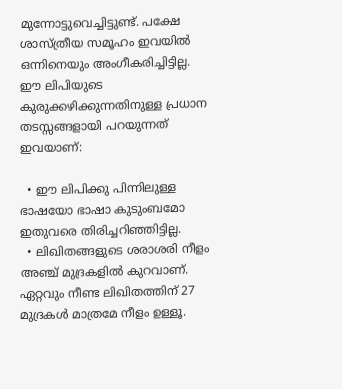മുന്നോട്ടുവെച്ചിട്ടുണ്ട്. പക്ഷേ ശാസ്ത്രീയ സമൂഹം ഇവയില്‍ ഒന്നിനെയും അംഗീകരിച്ചിട്ടില്ല. ഈ ലിപിയുടെ കുരുക്കഴിക്കുന്നതിനുള്ള പ്രധാന തടസ്സങ്ങളായി പറയുന്നത് ഇവയാണ്:

  • ഈ ലിപിക്കു പിന്നിലുള്ള ഭാഷയോ ഭാഷാ കുടുംബമോ ഇതുവരെ തിരിച്ചറിഞ്ഞിട്ടില്ല.
  • ലിഖിതങ്ങളുടെ ശരാശരി നീളം അഞ്ച് മുദ്രകളില്‍ കുറവാണ്. ഏറ്റവും നീണ്ട ലിഖിതത്തിന് 27 മുദ്രകള്‍ മാത്രമേ നീളം ഉള്ളൂ.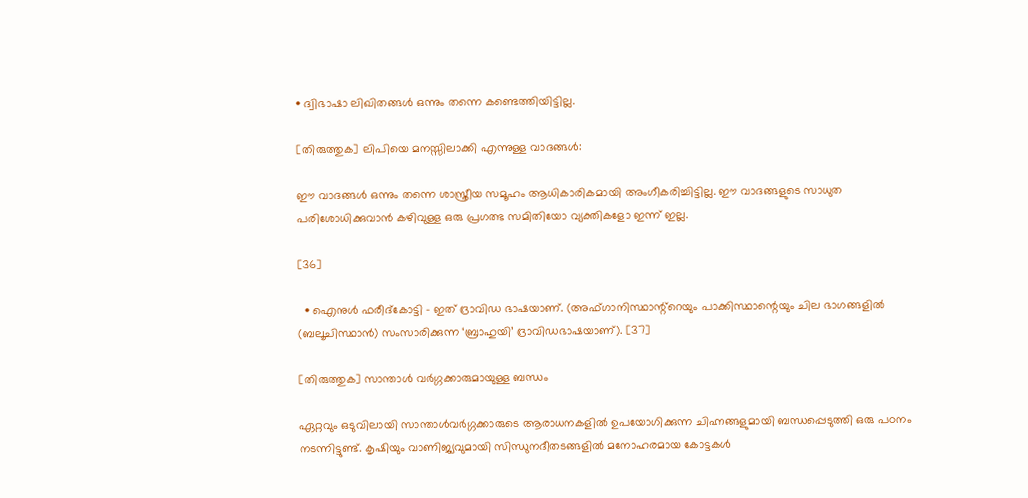• ദ്വിഭാഷാ ലിഖിതങ്ങള്‍ ഒന്നും തന്നെ കണ്ടെത്തിയിട്ടില്ല.

[തിരുത്തുക] ലിപിയെ മനസ്സിലാക്കി എന്നുള്ള വാദങ്ങള്‍:

ഈ വാദങ്ങള്‍ ഒന്നും തന്നെ ശാസ്ത്രീയ സമൂഹം ആധികാരികമായി അംഗീകരിച്ചിട്ടില്ല. ഈ വാദങ്ങളുടെ സാധുത പരിശോധിക്കുവാന്‍ കഴിവുള്ള ഒരു പ്രഗത്ഭ സമിതിയോ വ്യക്തികളോ ഇന്ന് ഇല്ല.

[36]

  • ഐനുള്‍ ഫരീദ്കോട്ടി - ഇത് ദ്രാവിഡ ഭാഷയാണ്. (അഫ്ഗാനിസ്ഥാന്റ്റെയും പാക്കിസ്ഥാന്റെയും ചില ഭാഗങ്ങളില്‍ (ബലൂചിസ്ഥാന്‍) സംസാരിക്കുന്ന ‘ബ്രാഹുയി’ ദ്രാവിഡഭാഷയാണ്). [37]

[തിരുത്തുക] സാന്താള്‍ വര്‍ഗ്ഗക്കാരുമായുള്ള ബന്ധം

ഏറ്റവും ഒടുവിലായി സാന്താള്‍വര്‍ഗ്ഗക്കാരുടെ ആരാധനകളില്‍ ഉപയോഗിക്കുന്ന ചിഹ്നങ്ങളുമായി ബന്ധപ്പെടുത്തി ഒരു പഠനം നടന്നിട്ടുണ്ട്. കൃഷിയും വാണിജ്യവുമായി സിന്ധുനദീതടങ്ങളില്‍ മനോഹരമായ കോട്ടകള്‍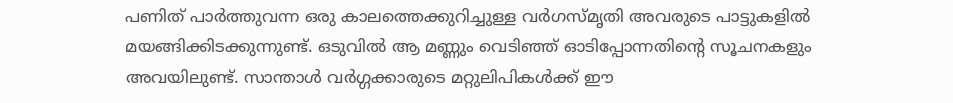പണിത് പാര്‍ത്തുവന്ന ഒരു കാലത്തെക്കുറിച്ചുള്ള വര്‍ഗസ്മൃതി അവരുടെ പാട്ടുകളില്‍ മയങ്ങിക്കിടക്കുന്നുണ്ട്. ഒടുവില്‍ ആ മണ്ണും വെടിഞ്ഞ് ഓടിപ്പോന്നതിന്റെ സൂചനകളും അവയിലുണ്ട്. സാന്താള്‍ വര്‍ഗ്ഗക്കാരുടെ മറ്റുലിപികള്‍ക്ക് ഈ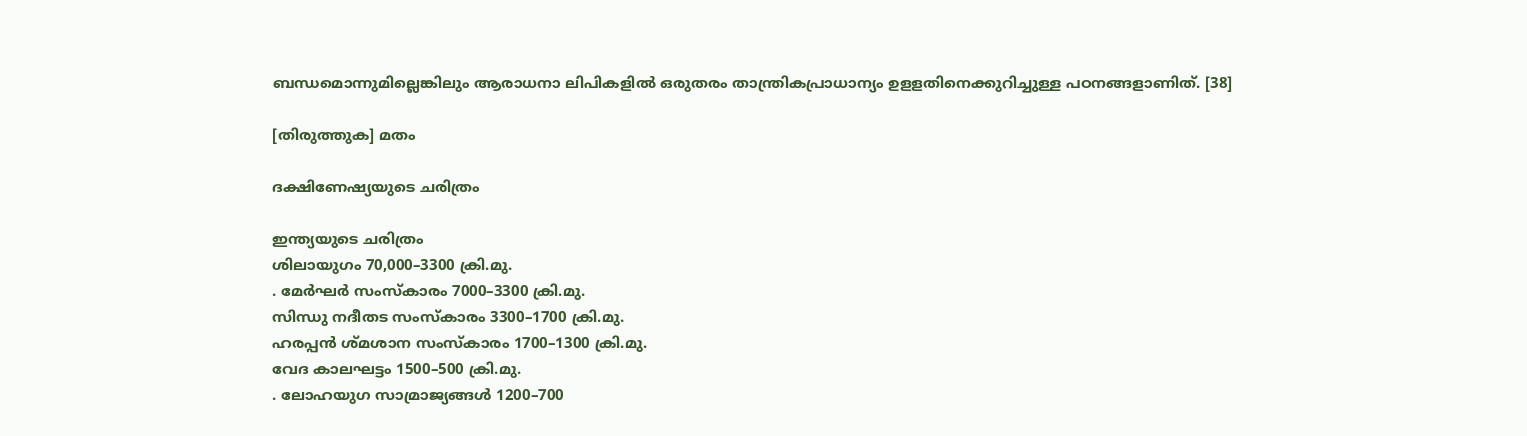ബന്ധമൊന്നുമില്ലെങ്കിലും ആരാധനാ ലിപികളില്‍ ഒരുതരം താന്ത്രികപ്രാധാന്യം ഉളളതിനെക്കുറിച്ചുള്ള പഠനങ്ങളാണിത്. [38]

[തിരുത്തുക] മതം

ദക്ഷിണേഷ്യയുടെ ചരിത്രം

ഇന്ത്യയുടെ ചരിത്രം
ശിലായുഗം 70,000–3300 ക്രി.മു.
. മേര്‍ഘര്‍ സംസ്കാരം 7000–3300 ക്രി.മു.
സിന്ധു നദീതട സംസ്കാരം 3300–1700 ക്രി.മു.
ഹരപ്പന്‍ ശ്മശാന സംസ്കാരം 1700–1300 ക്രി.മു.
വേദ കാലഘട്ടം 1500–500 ക്രി.മു.
. ലോഹയുഗ സാമ്രാജ്യങ്ങള്‍ 1200–700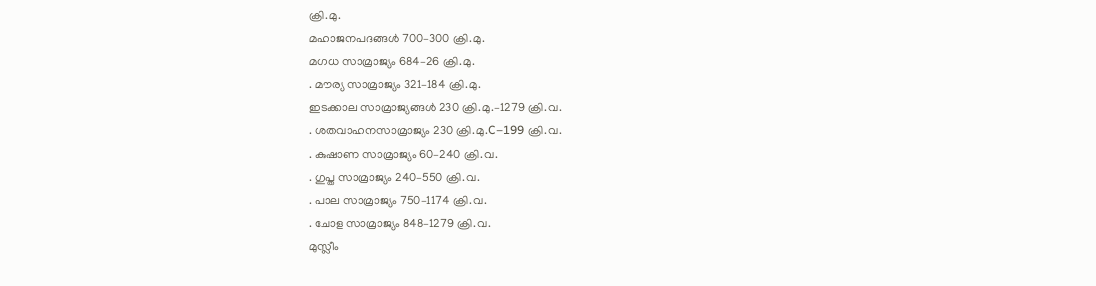ക്രി.മു.
മഹാജനപദങ്ങള്‍ 700–300 ക്രി.മു.
മഗധ സാമ്രാജ്യം 684–26 ക്രി.മു.
. മൗര്യ സാമ്രാജ്യം 321–184 ക്രി.മു.
ഇടക്കാല സാമ്രാജ്യങ്ങള്‍ 230 ക്രി.മു.–1279 ക്രി.വ.
. ശതവാഹനസാമ്രാജ്യം 230 ക്രി.മു.C–199 ക്രി.വ.
. കുഷാണ സാമ്രാജ്യം 60–240 ക്രി.വ.
. ഗുപ്ത സാമ്രാജ്യം 240–550 ക്രി.വ.
. പാല സാമ്രാജ്യം 750–1174 ക്രി.വ.
. ചോള സാമ്രാജ്യം 848–1279 ക്രി.വ.
മുസ്ലീം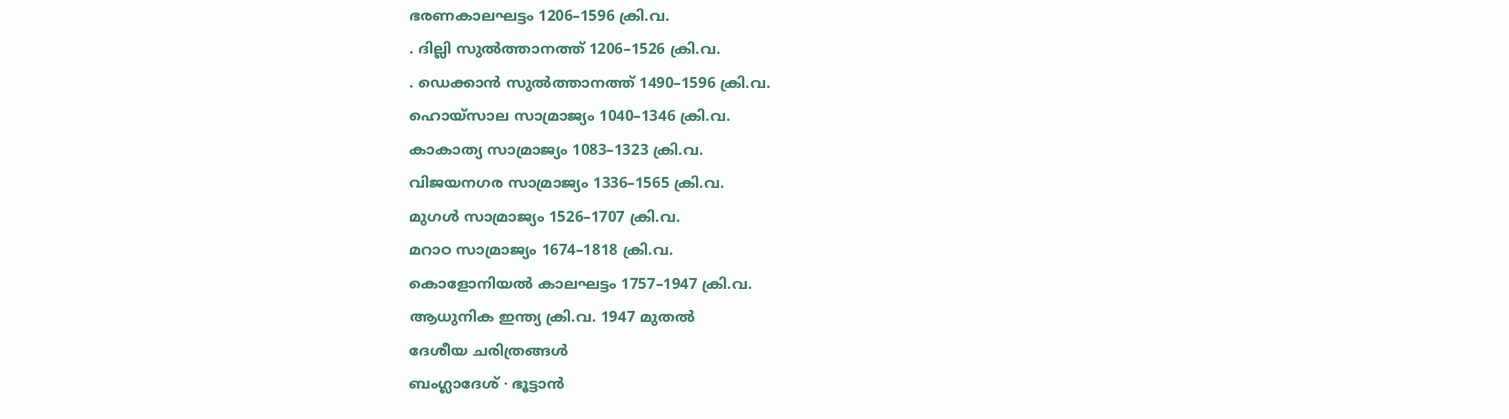ഭരണകാലഘട്ടം 1206–1596 ക്രി.വ.
. ദില്ലി സുല്‍ത്താനത്ത് 1206–1526 ക്രി.വ.
. ഡെക്കാന്‍ സുല്‍ത്താനത്ത് 1490–1596 ക്രി.വ.
ഹൊയ്സാല സാമ്രാജ്യം 1040–1346 ക്രി.വ.
കാകാത്യ സാമ്രാജ്യം 1083–1323 ക്രി.വ.
വിജയനഗര സാമ്രാജ്യം 1336–1565 ക്രി.വ.
മുഗള്‍ സാമ്രാജ്യം 1526–1707 ക്രി.വ.
മറാഠ സാമ്രാജ്യം 1674–1818 ക്രി.വ.
കൊളോനിയല്‍ കാലഘട്ടം 1757–1947 ക്രി.വ.
ആധുനിക ഇന്ത്യ ക്രി.വ. 1947 മുതല്‍
ദേശീയ ചരിത്രങ്ങള്‍
ബംഗ്ലാദേശ് · ഭൂട്ടാന്‍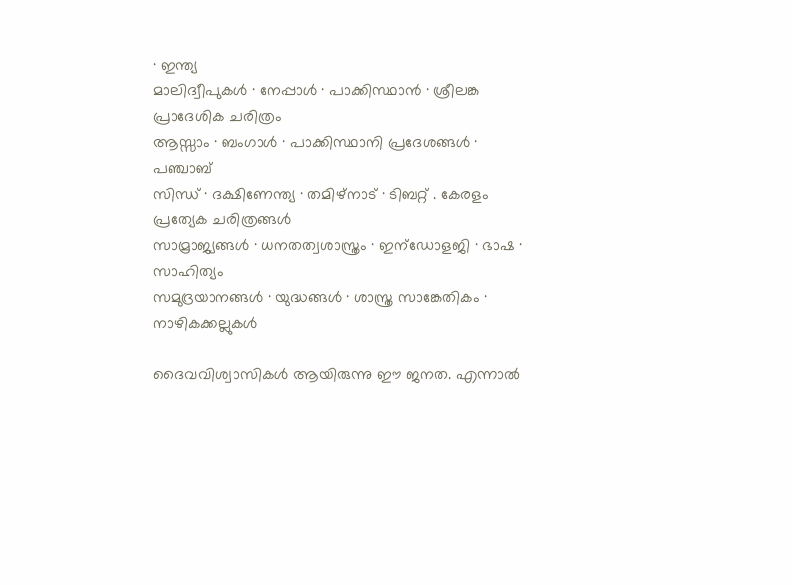· ഇന്ത്യ
മാലിദ്വീപുകള്‍ · നേപ്പാള്‍ · പാക്കിസ്ഥാന്‍ · ശ്രീലങ്ക
പ്രാദേശിക ചരിത്രം
ആസ്സാം · ബംഗാള്‍ · പാക്കിസ്ഥാനി പ്രദേശങ്ങള്‍ · പഞ്ചാബ്
സിന്ധ് · ദക്ഷിണേന്ത്യ · തമിഴ്‌നാട് · ടിബറ്റ് . കേരളം
പ്രത്യേക ചരിത്രങ്ങള്‍
സാമ്രാജ്യങ്ങള്‍ · ധനതത്വശാസ്ത്രം · ഇന്ഡോളജി · ഭാഷ · സാഹിത്യം
സമുദ്രയാനങ്ങള്‍ · യുദ്ധങ്ങള്‍ · ശാസ്ത്ര സാങ്കേതികം · നാഴികക്കല്ലുകള്‍

ദൈവവിശ്വാസികള്‍ ആയിരുന്നു ഈ ജനത. എന്നാല്‍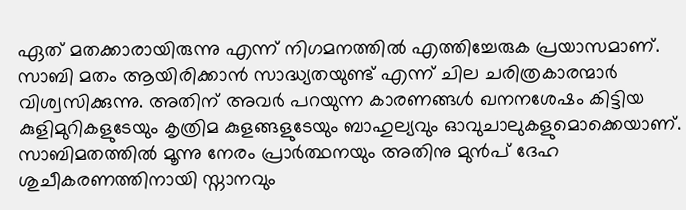ഏത് മതക്കാരായിരുന്നു എന്ന് നിഗമനത്തില്‍ എത്തിച്ചേരുക പ്രയാസമാണ്‌. സാബി മതം ആയിരിക്കാന്‍ സാദ്ധ്യതയുണ്ട് എന്ന് ചില ചരിത്രകാരന്മാര്‍ വിശ്വസിക്കുന്നു. അതിന്‌ അവര്‍ പറയുന്ന കാരണങ്ങള്‍ ഖനനശേഷം കിട്ടിയ കുളിമുറികളുടേയും കൃത്രിമ കുളങ്ങളുടേയും ബാഹുല്യവും ഓവുചാലുകളുമൊക്കെയാണ്‌. സാബിമതത്തില്‍ മൂന്നു നേരം പ്രാര്‍ത്ഥനയും അതിനു മുന്‍പ് ദേഹ ശുചീകരണത്തിനായി സ്നാനവും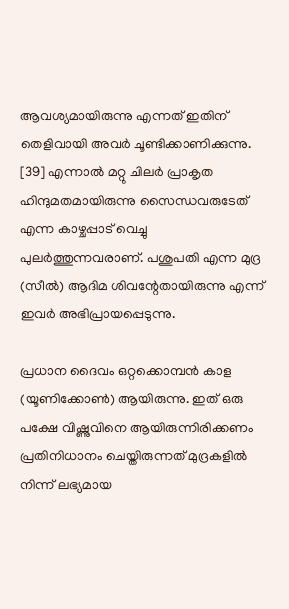ആവശ്യമായിരുന്നു എന്നത് ഇതിന്‌ തെളിവായി അവര്‍ ചൂണ്ടിക്കാണിക്കുന്നു. [39] എന്നാല്‍ മറ്റു ചിലര്‍ പ്രാകൃത ഹിന്ദുമതമായിരുന്നു സൈന്ധവരുടേത് എന്ന കാഴ്ചപ്പാട് വെച്ചു പുലര്‍ത്തുന്നവരാണ്‌. പശുപതി എന്ന മുദ്ര (സീല്‍) ആദിമ ശിവന്റേതായിരുന്നു എന്ന് ഇവര്‍ അഭിപ്രായപ്പെടുന്നു.

പ്രധാന ദൈവം ഒറ്റക്കൊമ്പന്‍ കാള (യൂണിക്കോണ്‍) ആയിരുന്നു. ഇത് ഒരു പക്ഷേ വിഷ്ണുവിനെ ആയിരുന്നിരിക്കണം പ്രതിനിധാനം ചെയ്തിരുന്നത് മുദ്രകളില്‍ നിന്ന് ലഭ്യമായ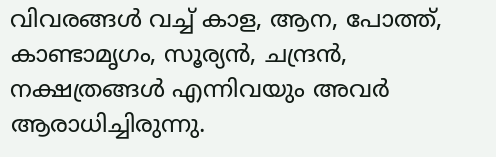വിവരങ്ങള്‍ വച്ച് കാള, ആന, പോത്ത്, കാണ്ടാമൃഗം, സൂര്യന്‍, ചന്ദ്രന്‍, നക്ഷത്രങ്ങള്‍ എന്നിവയും അവര്‍ ആരാധിച്ചിരുന്നു.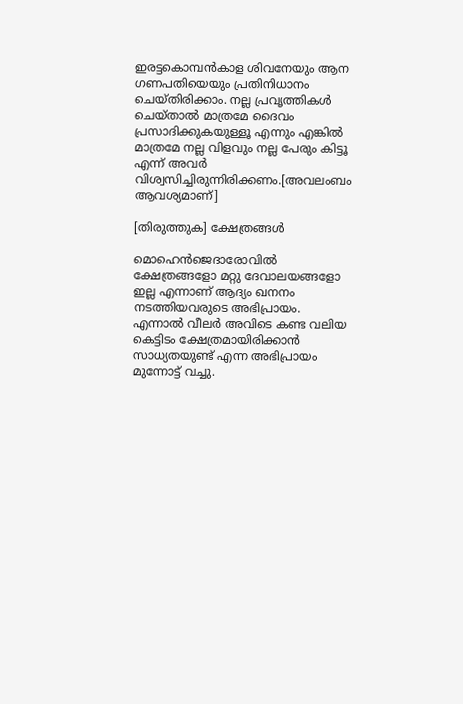ഇരട്ടകൊമ്പന്‍കാള ശിവനേയും ആന ഗണപതിയെയും പ്രതിനിധാനം ചെയ്തിരിക്കാം. നല്ല പ്രവൃത്തികള്‍ ചെയ്താല്‍ മാത്രമേ ദൈവം പ്രസാദിക്കുകയുള്ളൂ എന്നും എങ്കില്‍ മാത്രമേ നല്ല വിളവും നല്ല പേരും കിട്ടൂ എന്ന് അവര്‍ വിശ്വസിച്ചിരുന്നിരിക്കണം.[അവലംബം ആവശ്യമാണ്]

[തിരുത്തുക] ക്ഷേത്രങ്ങള്‍

മൊഹെന്‍‌ജെ‌ദാരോവില്‍ ക്ഷേത്രങ്ങളോ മറ്റു ദേവാലയങ്ങളോ ഇല്ല എന്നാണ്‌ ആദ്യം ഖനനം നടത്തിയവരുടെ അഭിപ്രായം. എന്നാല്‍ വീലര്‍ അവിടെ കണ്ട വലിയ കെട്ടിടം ക്ഷേത്രമായിരിക്കാന്‍ സാധ്യതയുണ്ട് എന്ന അഭിപ്രായം മുന്നോട്ട് വച്ചു.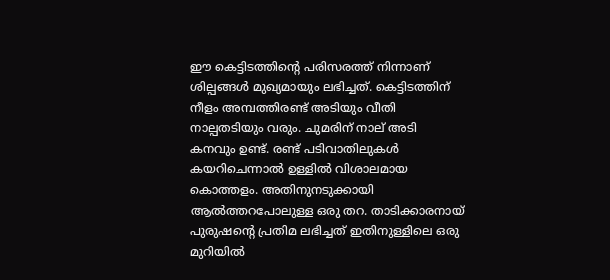ഈ കെട്ടിടത്തിന്റെ പരിസരത്ത് നിന്നാണ്‌ ശില്പങ്ങള്‍ മുഖ്യമായും ലഭിച്ചത്. കെട്ടിടത്തിന്‌ നീളം അമ്പത്തിരണ്ട് അടിയും വീതി നാല്പതടിയും വരും. ചുമരിന്‌ നാല് അടി കനവും ഉണ്ട്. രണ്ട് പടിവാതിലുകള്‍ കയറിചെന്നാല്‍ ഉള്ളില്‍ വിശാലമായ കൊത്തളം. അതിനുനടുക്കായി ആല്‍ത്തറപോലുള്ള ഒരു തറ. താടിക്കാരനായ് പുരുഷന്റെ പ്രതിമ ലഭിച്ചത് ഇതിനുള്ളിലെ ഒരു മുറിയില്‍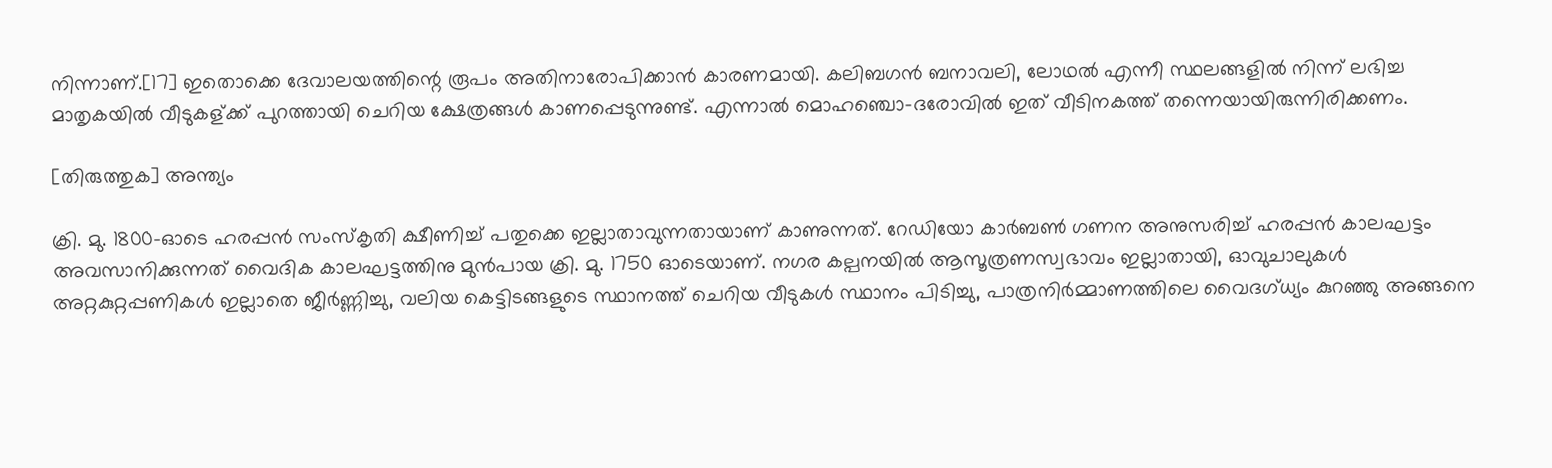നിന്നാണ്‌.[17] ഇതൊക്കെ ദേവാലയത്തിന്റെ രൂപം അതിനാരോപിക്കാന്‍ കാരണമായി. കലിബഗന്‍ ബനാവലി, ലോഥല്‍ എന്നീ സ്ഥലങ്ങളില്‍ നിന്ന് ലഭിച്ച മാതൃകയില്‍ വീടുകള്ക്ക് പു‍റത്തായി ചെറിയ ക്ഷേത്രങ്ങള്‍ കാണപ്പെടുന്നുണ്ട്. എന്നാല്‍ മൊഹഞ്ചൊ-ദരോവില്‍ ഇത് വീടിനകത്ത് തന്നെയായിരുന്നിരിക്കണം.

[തിരുത്തുക] അന്ത്യം

ക്രി. മു. 1800-ഓടെ ഹരപ്പന്‍ സംസ്കൃതി ക്ഷീണിച്ച് പതുക്കെ ഇല്ലാതാവുന്നതായാണ് കാണുന്നത്. റേഡിയോ കാര്‍ബണ്‍ ഗണന അനുസരിച്ച് ഹരപ്പന്‍ കാലഘട്ടം അവസാനിക്കുന്നത് വൈദിക കാലഘട്ടത്തിനു മുന്‍പായ ക്രി. മു. 1750 ഓടെയാണ്. നഗര കല്പനയില്‍‍ ആസൂത്രണസ്വഭാവം ഇല്ലാതായി, ഓവുചാലുകള്‍ അറ്റകുറ്റപ്പണികള്‍ ഇല്ലാതെ ജീര്‍ണ്ണിച്ചു, വലിയ കെട്ടിടങ്ങളുടെ സ്ഥാനത്ത് ചെറിയ വീടുകള്‍ സ്ഥാനം പിടിച്ചു, പാത്രനിര്‍മ്മാണത്തി‍ലെ വൈദഗ്ധ്യം കുറഞ്ഞു അങ്ങനെ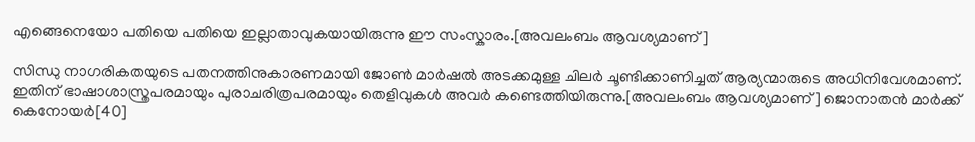എങ്ങെനെയോ പതിയെ പതിയെ ഇല്ലാതാവുകയായിരുന്നു ഈ സംസ്കാരം.[അവലംബം ആവശ്യമാണ്]

സിന്ധു നാഗരികതയുടെ പതനത്തിനുകാരണമായി ജോണ്‍ മാര്‍ഷല്‍ അടക്കമുള്ള ചിലര്‍ ചൂണ്ടിക്കാണിച്ചത്‌ ആര്യന്മാരുടെ അധിനിവേശമാണ്‌. ഇതിന്‌ ഭാഷാശാസ്ത്രപരമായും പുരാചരിത്രപരമായും തെളിവുകള്‍ അവര്‍ കണ്ടെത്തിയിരുന്നു.[അവലംബം ആവശ്യമാണ്] ജൊനാതന്‍ മാര്‍ക്ക് കെനോയര്‍[40]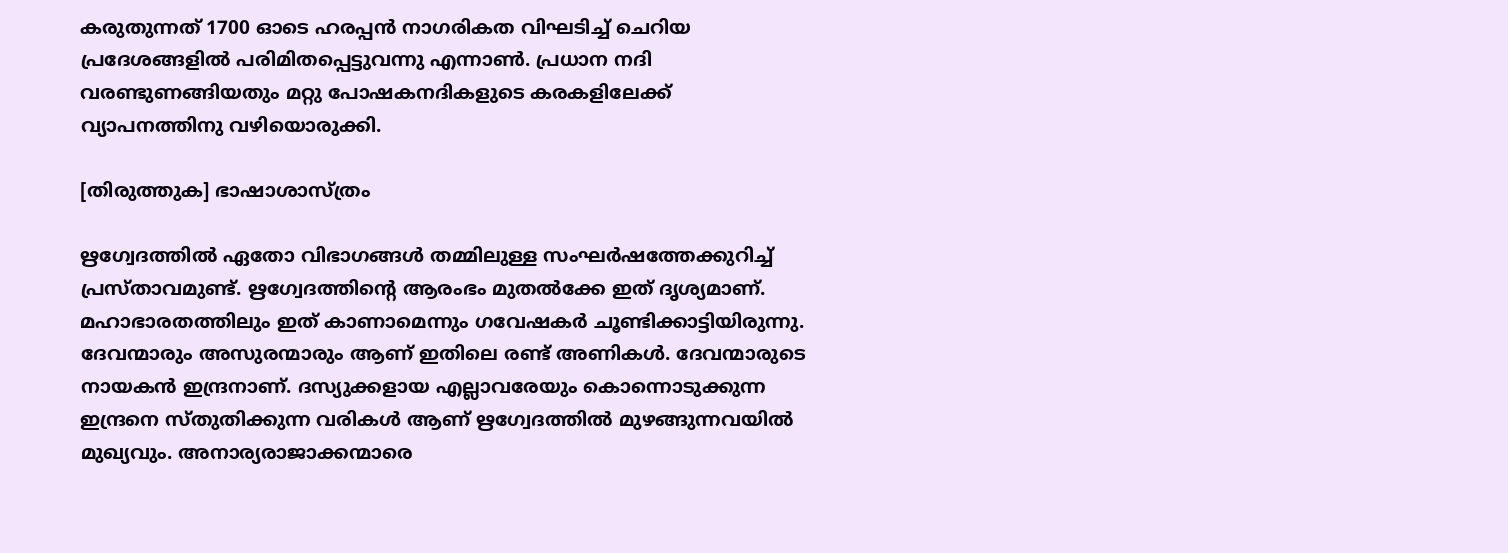കരുതുന്നത് 1700 ഓടെ ഹരപ്പന്‍ നാഗരികത വിഘടിച്ച് ചെറിയ പ്രദേശങ്ങളില്‍ പരിമിതപ്പെട്ടുവന്നു എന്നാണ്‍. പ്രധാന നദി വരണ്ടുണങ്ങിയതും മറ്റു പോഷകനദികളുടെ കരകളിലേക്ക് വ്യാപനത്തിനു വഴിയൊരുക്കി.

[തിരുത്തുക] ഭാഷാശാസ്ത്രം

ഋഗ്വേദത്തില്‍ ഏതോ വിഭാഗങ്ങള്‍ തമ്മിലുള്ള സംഘര്‍ഷത്തേക്കുറിച്ച്‌ പ്രസ്താവമുണ്ട്‌. ഋഗ്വേദത്തിന്റെ ആരംഭം മുതല്‍ക്കേ ഇത്‌ ദൃശ്യമാണ്‌. മഹാഭാരതത്തിലും ഇത്‌ കാണാമെന്നും ഗവേഷകര്‍ ചൂണ്ടിക്കാട്ടിയിരുന്നു. ദേവന്മാരും അസുരന്മാരും ആണ്‌ ഇതിലെ രണ്ട്‌ അണികള്‍. ദേവന്മാരുടെ നായകന്‍ ഇന്ദ്രനാണ്‌. ദസ്യുക്കളായ എല്ലാവരേയും കൊന്നൊടുക്കുന്ന ഇന്ദ്രനെ സ്തുതിക്കുന്ന വരികള്‍ ആണ്‌ ഋഗ്വേദത്തില്‍ മുഴങ്ങുന്നവയില്‍ മുഖ്യവും. അനാര്യരാജാക്കന്മാരെ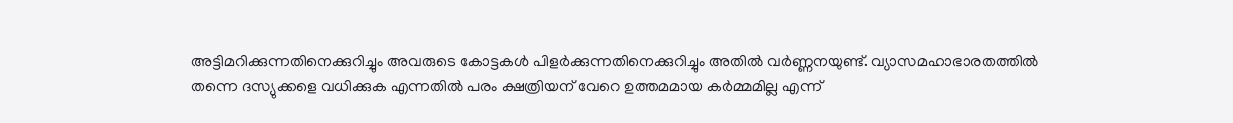അട്ടിമറിക്കുന്നതിനെക്കുറിച്ചും അവരുടെ കോട്ടകള്‍ പിളര്‍ക്കുന്നതിനെക്കുറിച്ചും അതില്‍ വര്‍ണ്ണനയുണ്ട്‌. വ്യാസമഹാഭാരതത്തില്‍ തന്നെ ദസ്യുക്കളെ വധിക്കുക എന്നതില്‍ പരം ക്ഷത്രിയന്‌ വേറെ ഉത്തമമായ കര്‍മ്മമില്ല എന്ന്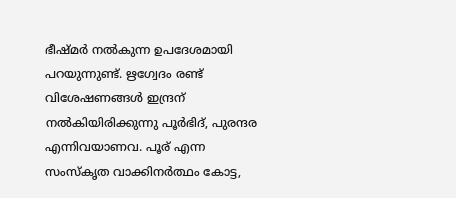ഭീഷ്മര്‍ നല്‍കുന്ന ഉപദേശമായി പറയുന്നുണ്ട്‌. ഋഗ്വേദം രണ്ട്‌ വിശേഷണങ്ങള്‍ ഇന്ദ്രന്‌ നല്‍കിയിരിക്കുന്നു പൂര്‍ഭിദ്‌, പുരന്ദര എന്നിവയാണവ. പൂര്‌ എന്ന സംസ്കൃത വാക്കിനര്‍ത്ഥം കോട്ട,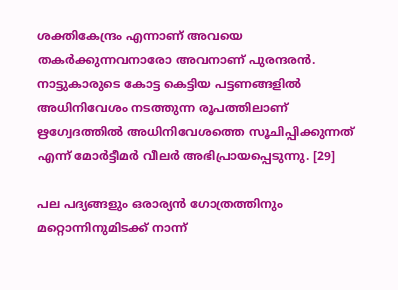ശക്തികേന്ദ്രം എന്നാണ്‌ അവയെ തകര്‍ക്കുന്നവനാരോ അവനാണ്‌ പുരന്ദരന്‍. നാട്ടുകാരുടെ കോട്ട കെട്ടിയ പട്ടണങ്ങളില്‍ അധിനിവേശം നടത്തുന്ന രൂപത്തിലാണ്‌ ഋഗ്വേദത്തില്‍ അധിനിവേശത്തെ സൂചിപ്പിക്കുന്നത്‌ എന്ന് മോര്‍ട്ടീമര്‍ വീലര്‍ അഭിപ്രായപ്പെടുന്നു. [29]

പല പദ്യങ്ങളും ഒരാര്യന്‍ ഗോത്രത്തിനും മറ്റൊന്നിനുമിടക്ക്‌ നാന്ന്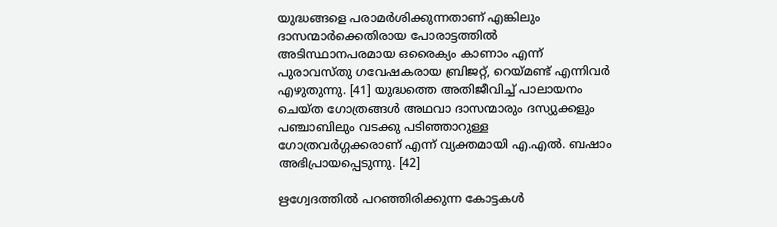യുദ്ധങ്ങളെ പരാമര്‍ശിക്കുന്നതാണ്‌ എങ്കിലും ദാസന്മാര്‍ക്കെതിരായ പോരാട്ടത്തില്‍ അടിസ്ഥാനപരമായ ഒരൈക്യം കാണാം എന്ന് പുരാവസ്തു ഗവേഷകരായ ബ്രിജറ്റ്‌, റെയ്മണ്ട്‌ എന്നിവര്‍ എഴുതുന്നു. [41] യുദ്ധത്തെ അതിജീവിച്ച്‌ പാലായനം ചെയ്ത ഗോത്രങ്ങള്‍ അഥവാ ദാസന്മാരും ദസ്യുക്കളും പഞ്ചാബിലും വടക്കു പടിഞ്ഞാറുള്ള ഗോത്രവര്‍ഗ്ഗക്കരാണ്‌ എന്ന് വ്യക്തമായി എ.എല്‍. ബഷാം അഭിപ്രായപ്പെടുന്നു. [42]

ഋഗ്വേദത്തില്‍ പറഞ്ഞിരിക്കുന്ന കോട്ടകള്‍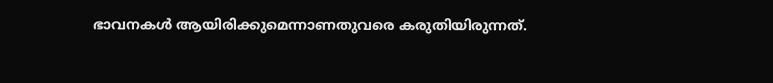ഭാവനകള്‍ ആയിരിക്കുമെന്നാണതുവരെ കരുതിയിരുന്നത്‌.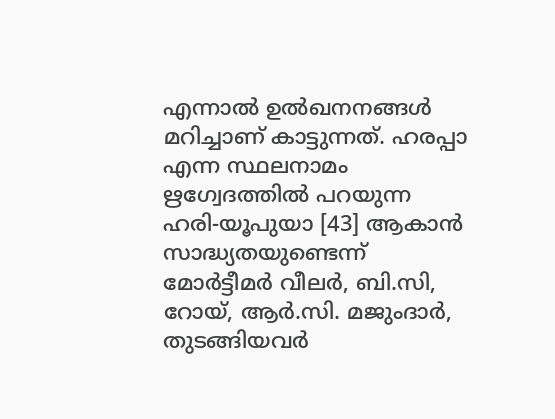എന്നാല്‍ ഉല്‍ഖനനങ്ങള്‍ മറിച്ചാണ്‌ കാട്ടുന്നത്‌. ഹരപ്പാ എന്ന സ്ഥലനാമം ഋഗ്വേദത്തില്‍ പറയുന്ന ഹരി-യൂപുയാ [43] ആകാന്‍ സാദ്ധ്യതയുണ്ടെന്ന് മോര്‍ട്ടീമര്‍ വീലര്‍, ബി.സി, റോയ്‌, ആര്‍.സി. മജുംദാര്‍, തുടങ്ങിയവര്‍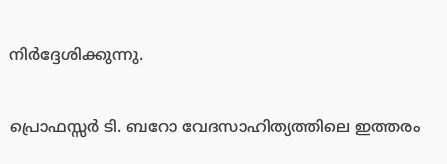നിര്‍ദ്ദേശിക്കുന്നു.

പ്രൊഫസ്സര്‍ ടി. ബറോ വേദസാഹിത്യത്തിലെ ഇത്തരം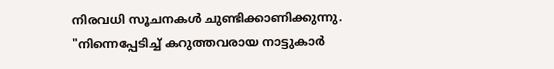നിരവധി സൂചനകള്‍ ചുണ്ടിക്കാണിക്കുന്നു. "നിന്നെപ്പേടിച്ച്‌ കറുത്തവരായ നാട്ടുകാര്‍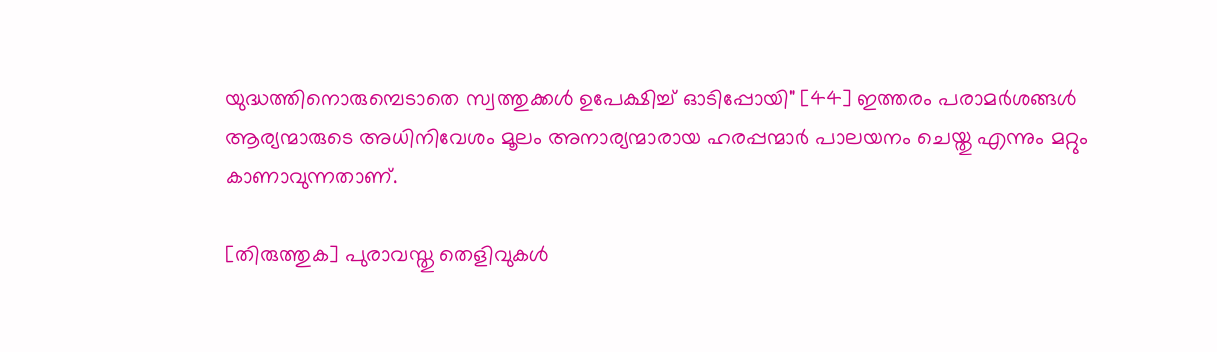യുദ്ധത്തിനൊരുമ്പെടാതെ സ്വത്തുക്കള്‍ ഉപേക്ഷിച്ച്‌ ഓടിപ്പോയി" [44] ഇത്തരം പരാമര്‍ശങ്ങള്‍ ആര്യന്മാരുടെ അധിനിവേശം മൂലം അനാര്യന്മാരായ ഹരപ്പന്മാര്‍ പാലയനം ചെയ്തു എന്നും മറ്റും കാണാവുന്നതാണ്‌.

[തിരുത്തുക] പുരാവസ്തു തെളിവുകള്‍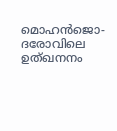മൊഹന്‍ജൊ-ദരോവിലെ ഉത്ഖനനം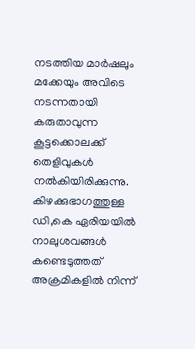നടത്തിയ മാര്‍ഷലും മക്കേയും അവിടെ നടന്നതായി കരുതാവുന്ന കൂട്ടക്കൊലക്ക്‌ തെളിവുകള്‍ നല്‍കിയിരിക്കുന്നു. കിഴക്കുഭാഗത്തുള്ള ഡി,കെ ഏരിയയില്‍ നാലുശവങ്ങള്‍ കണ്ടെടുത്തത്‌ അക്രമികളില്‍ നിന്ന്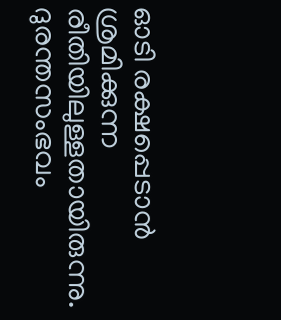ഓടി രക്ഷപ്പെടാന്‍ ശ്രമിക്കുന്ന രീതിയിലുള്ളതായിരുന്നു. ദുരന്തസംഭവം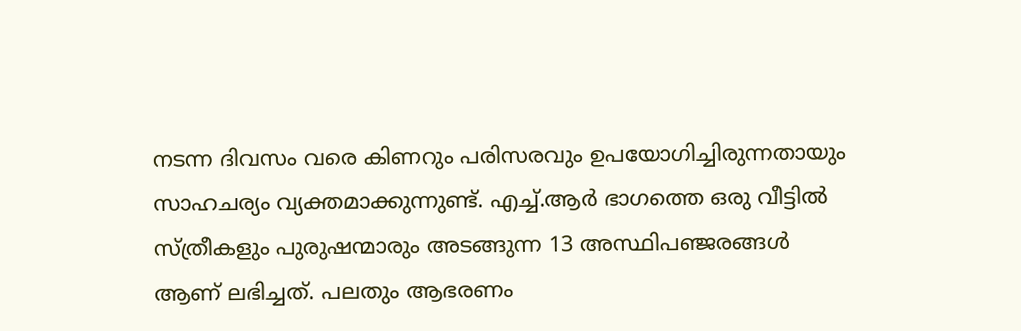നടന്ന ദിവസം വരെ കിണറും പരിസരവും ഉപയോഗിച്ചിരുന്നതായും സാഹചര്യം വ്യക്തമാക്കുന്നുണ്ട്‌. എച്ച്‌.ആര്‍ ഭാഗത്തെ ഒരു വീട്ടില്‍ സ്ത്രീകളും പുരുഷന്മാരും അടങ്ങുന്ന 13 അസ്ഥിപഞ്ജരങ്ങള്‍ ആണ്‌ ലഭിച്ചത്‌. പലതും ആഭരണം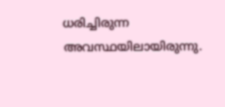ധരിച്ചിരുന്ന അവസ്ഥയിലായിരുന്നു.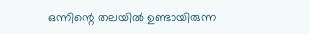ഒന്നിന്റെ തലയില്‍ ഉണ്ടായിരുന്ന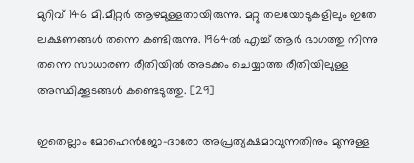മുറിവ്‌ 146 മി.മീറ്റര്‍ ആഴമുള്ളതായിരുന്നു. മറ്റു തലയോടുകളിലും ഇതേ ലക്ഷണങ്ങള്‍ തന്നെ കണ്ടിരുന്നു. 1964ല്‍ എച്ച്‌ ആര്‍ ഭാഗത്തു നിന്നു തന്നെ സാധാരണ രീതിയില്‍ അടക്കം ചെയ്യാത്ത രീതിയിലുള്ള അസ്ഥിക്കൂടങ്ങള്‍ കണ്ടെടുത്തു. [29]

ഇതെല്ലാം മോഹെന്‍ജോ-ദാരോ അപ്രത്യക്ഷമാവുന്നതിനും മുന്നുള്ള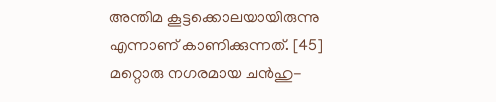അന്തിമ കൂട്ടക്കൊലയായിരുന്നു എന്നാണ്‌ കാണിക്കുന്നത്‌. [45] മറ്റൊരു നഗരമായ ചന്‍ഹു-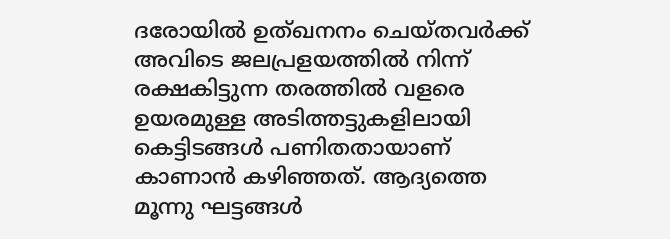ദരോയില്‍ ഉത്ഖനനം ചെയ്തവര്‍ക്ക്‌ അവിടെ ജലപ്രളയത്തില്‍ നിന്ന് രക്ഷകിട്ടുന്ന തരത്തില്‍ വളരെ ഉയരമുള്ള അടിത്തട്ടുകളിലായി കെട്ടിടങ്ങള്‍ പണിതതായാണ്‌ കാണാന്‍ കഴിഞ്ഞത്‌. ആദ്യത്തെ മൂന്നു ഘട്ടങ്ങള്‍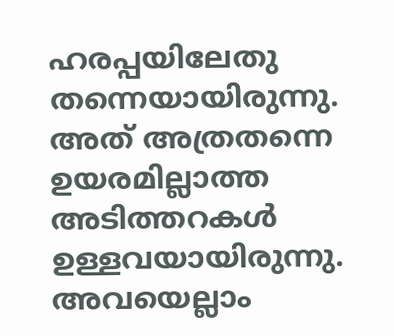ഹരപ്പയിലേതു തന്നെയായിരുന്നു. അത്‌ അത്രതന്നെ ഉയരമില്ലാത്ത അടിത്തറകള്‍ ഉള്ളവയായിരുന്നു. അവയെല്ലാം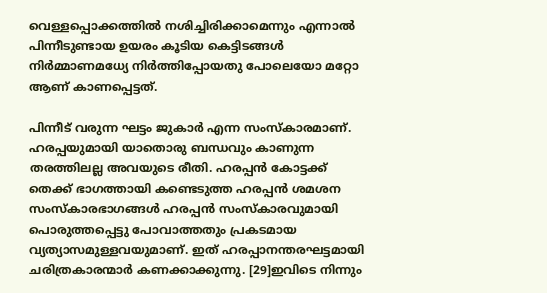വെള്ളപ്പൊക്കത്തില്‍ നശിച്ചിരിക്കാമെന്നും എന്നാല്‍ പിന്നീടുണ്ടായ ഉയരം കൂടിയ കെട്ടിടങ്ങള്‍ നിര്‍മ്മാണമധ്യേ നിര്‍ത്തിപ്പോയതു പോലെയോ മറ്റോ ആണ്‌ കാണപ്പെട്ടത്‌.

പിന്നീട്‌ വരുന്ന ഘട്ടം ജുകാര്‍ എന്ന സംസ്കാരമാണ്‌. ഹരപ്പയുമായി യാതൊരു ബന്ധവും കാണുന്ന തരത്തിലല്ല അവയുടെ രീതി. ഹരപ്പന്‍ കോട്ടക്ക്‌ തെക്ക്‌ ഭാഗത്തായി കണ്ടെടുത്ത ഹരപ്പന്‍ ശമശന സംസ്കാരഭാഗങ്ങള്‍ ഹരപ്പന്‍ സംസ്കാരവുമായി പൊരുത്തപ്പെട്ടു പോവാത്തതും പ്രകടമായ വ്യത്യാസമുള്ളവയുമാണ്‌. ഇത്‌ ഹരപ്പാനന്തരഘട്ടമായി ചരിത്രകാരന്മാര്‍ കണക്കാക്കുന്നു. [29]ഇവിടെ നിന്നും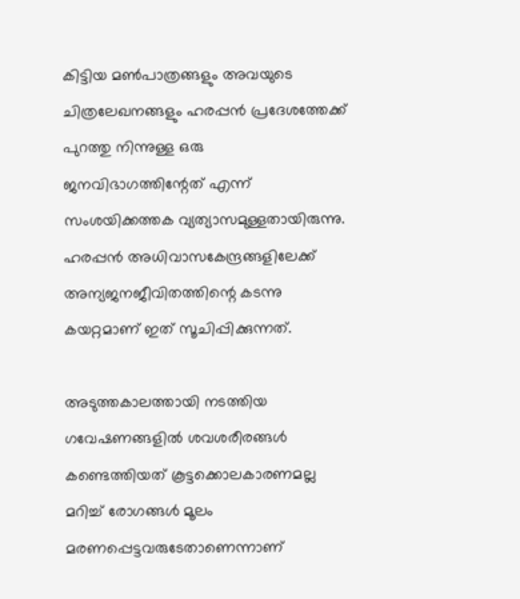കിട്ടിയ മണ്‍പാത്രങ്ങളും അവയുടെ ചിത്രലേഖനങ്ങളും ഹരപ്പന്‍ പ്രദേശത്തേക്ക്‌ പുറത്തു നിന്നുള്ള ഒരു ജനവിഭാഗത്തിന്റേത്‌ എന്ന് സംശയിക്കത്തക വ്യത്യാസമുള്ളതായിരുന്നു. ഹരപ്പന്‍ അധിവാസകേന്ദ്രങ്ങളിലേക്ക്‌ അന്യജനജീവിതത്തിന്റെ കടന്നു കയറ്റമാണ്‌ ഇത്‌ സൂചിപ്പിക്കുന്നത്‌.

അടുത്തകാലത്തായി നടത്തിയ ഗവേഷണങ്ങളില്‍ ശവശരീരങ്ങള്‍ കണ്ടെത്തിയത് കൂട്ടക്കൊലകാരണമല്ല മറിച്ച് രോഗങ്ങള്‍ മൂലം മരണപ്പെട്ടവരുടേതാണെന്നാണ്‌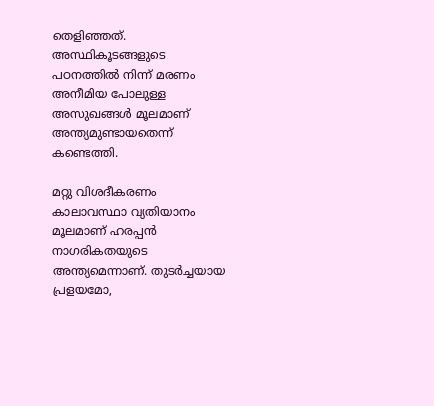തെളിഞ്ഞത്. അസ്ഥികൂടങ്ങളുടെ പഠനത്തില്‍ നിന്ന് മരണം അനീമിയ പോലുള്ള അസുഖങ്ങള്‍ മൂലമാണ്‌ അന്ത്യമുണ്ടായതെന്ന് കണ്ടെത്തി.

മറ്റു വിശദീകരണം കാലാവസ്ഥാ വ്യതിയാനം മൂലമാണ്‌ ഹരപ്പന്‍ നാഗരികതയുടെ അന്ത്യമെന്നാണ്‌. തുടര്‍ച്ചയായ പ്രളയമോ,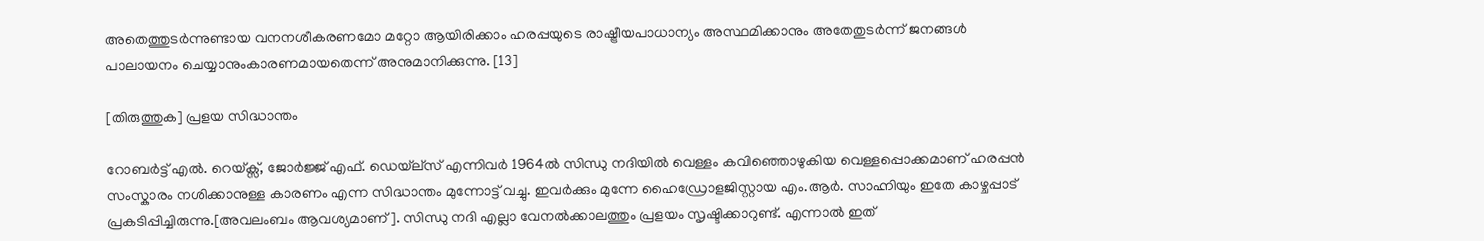അതെത്തുടര്‍ന്നുണ്ടായ വനനശീകരണമോ മറ്റോ ആയിരിക്കാം ഹരപ്പയുടെ രാഷ്ട്രീയപാധാന്യം അസ്ഥമിക്കാനും അതേതുടര്‍ന്ന് ജനങ്ങള്‍ പാലായനം ചെയ്യാനുംകാരണമായതെന്ന് അനുമാനിക്കുന്നു. [13]

[തിരുത്തുക] പ്രളയ സിദ്ധാന്തം

റോബര്‍ട്ട്‌ എല്‍. റെയ്‌ക്സ്‌, ജോര്‍ജ്ജ്‌ എഫ്‌. ഡെയ്‌ല്സ്‌ എന്നിവര്‍ 1964ല്‍ സിന്ധു നദിയില്‍ വെള്ളം കവിഞ്ഞൊഴുകിയ വെള്ളപ്പൊക്കമാണ്‌ ഹരപ്പന്‍ സംസ്കാരം നശിക്കാനുള്ള കാരണം എന്ന സിദ്ധാന്തം മുന്നോട്ട്‌ വച്ചു. ഇവര്‍ക്കും മുന്നേ ഹൈഡ്രോളജിസ്റ്റായ എം.ആര്‍. സാഹ്നിയും ഇതേ കാഴ്ചപ്പാട്‌ പ്രകടിപ്പിച്ചിരുന്നു.[അവലംബം ആവശ്യമാണ്]. സിന്ധു നദി എല്ലാ വേനല്‍ക്കാലത്തും പ്രളയം സൃഷ്ടിക്കാറുണ്ട്‌. എന്നാല്‍ ഇത്‌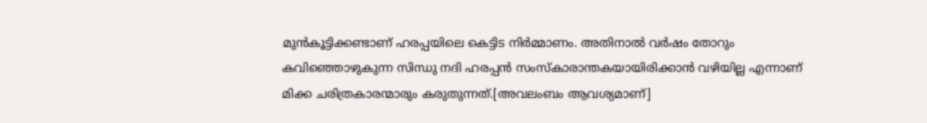മുന്‍കൂട്ടിക്കണ്ടാണ്‌ ഹരപ്പയിലെ കെട്ടിട നിര്‍മ്മാണം. അതിനാല്‍ വര്‍ഷം തോറും കവിഞ്ഞൊഴുകുന്ന സിന്ധു നദി ഹരപ്പന്‍ സംസ്കാരാന്തകയായിരിക്കാന്‍ വഴിയില്ല എന്നാണ്‌ മിക്ക ചരിത്രകാരന്മാരും കരുതുന്നത്‌.[അവലംബം ആവശ്യമാണ്]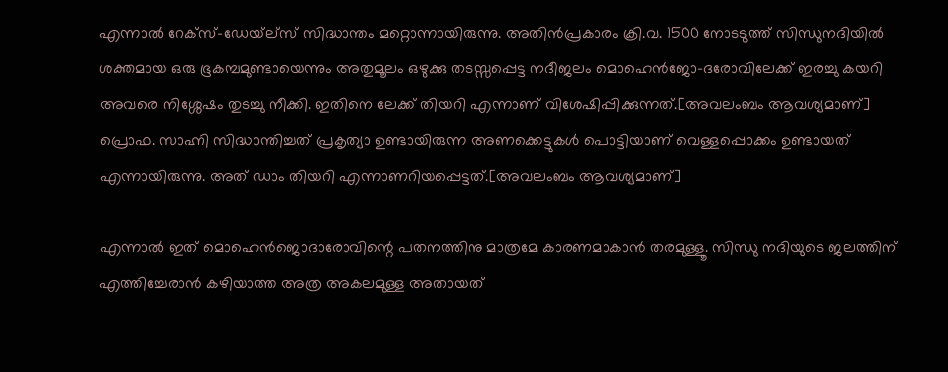എന്നാല്‍ റേക്സ്‌-ഡേയ്‌ല്സ്‌ സിദ്ധാന്തം മറ്റൊന്നായിരുന്നു. അതിന്‍പ്രകാരം ക്രി.വ. 1500 നോടടുത്ത്‌ സിന്ധുനദിയില്‍ ശക്തമായ ഒരു ഭൂകമ്പമുണ്ടായെന്നും അതുമൂലം ഒഴുക്കു തടസ്സപ്പെട്ട നദീജലം മൊഹെന്‍ജോ-ദരോവിലേക്ക്‌ ഇരച്ചു കയറി അവരെ നിശ്ശേഷം തുടച്ചു നീക്കി. ഇതിനെ ലേക്ക്‌ തിയറി എന്നാണ്‌ വിശേഷിപ്പിക്കുന്നത്‌.[അവലംബം ആവശ്യമാണ്] പ്രൊഫ. സാഹ്നി സിദ്ധാന്തിച്ചത്‌ പ്രകൃത്യാ ഉണ്ടായിരുന്ന അണക്കെട്ടുകള്‍ പൊട്ടിയാണ്‌ വെള്ളപ്പൊക്കം ഉണ്ടായത്‌ എന്നായിരുന്നു. അത്‌ ഡാം തിയറി എന്നാണറിയപ്പെട്ടത്‌.[അവലംബം ആവശ്യമാണ്]

എന്നാല്‍ ഇത്‌ മൊഹെന്‍ജൊദാരോവിന്റെ പതനത്തിനു മാത്രമേ കാരണമാകാന്‍ തരമുള്ളൂ. സിന്ധു നദിയുടെ ജലത്തിന്‌ എത്തിച്ചേരാന്‍ കഴിയാത്ത അത്ര അകലമുള്ള അതായത്‌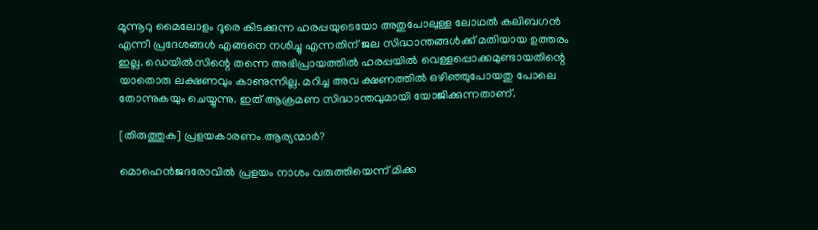മൂന്നൂറു മൈലോളം ദൂരെ കിടക്കുന്ന ഹരപ്പയുടെയോ അതുപോലുള്ള ലോഥല്‍ കലിബഗന്‍ എന്നീ പ്രദേശങ്ങള്‍ എങ്ങനെ നശിച്ചു എന്നതിന്‌ ജല സിദ്ധാന്തങ്ങള്‍ക്ക്‌ മതിയായ ഉത്തരം ഇല്ല. ഡെയില്‍സിന്റെ തന്നെ അഭിപ്രായത്തില്‍ ഹരപ്പയില്‍ വെള്ളപ്പൊക്കമുണ്ടായതിന്റെ യാതൊരു ലക്ഷണവും കാണുന്നില്ല. മറിച്ച അവ ക്ഷണത്തില്‍ ഒഴിഞ്ഞുപോയതു പോലെ തോന്നുകയും ചെയ്യുന്നു. ഇത്‌ ആക്രമണ സിദ്ധാന്തവുമായി യോജിക്കുന്നതാണ്‌.

[തിരുത്തുക] പ്രളയകാരണം ആര്യന്മാര്‍?

മൊഹെന്‍ജദരോവില്‍ പ്രളയം നാശം വരുത്തിയെന്ന് മിക്ക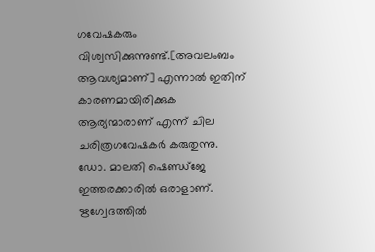ഗവേഷകരും വിശ്വസിക്കുന്നുണ്ട്‌.[അവലംബം ആവശ്യമാണ്] എന്നാല്‍ ഇതിന്‌ കാരണമായിരിക്കുക ആര്യന്മാരാണ്‌ എന്ന് ചില ചരിത്രഗവേഷകര്‍ കരുതുന്നു. ഡോ. മാലതി ഷെണ്ഡ്ജേ ഇത്തരക്കാരില്‍ ഒരാളാണ്‌. ഋഗ്വേദത്തില്‍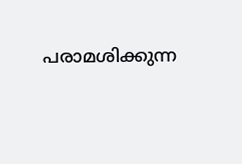പരാമശിക്കുന്ന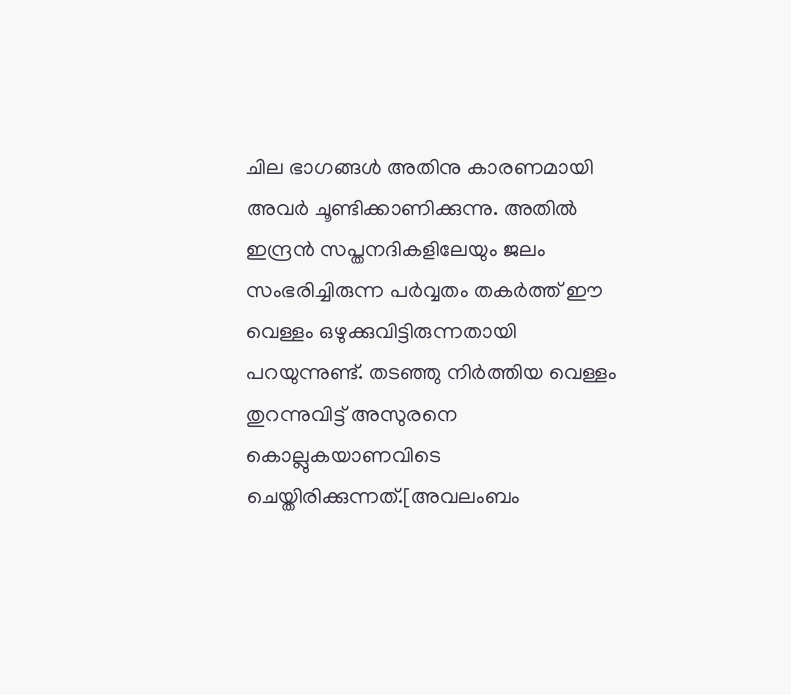ചില ഭാഗങ്ങള്‍ അതിനു കാരണമായി അവര്‍ ചൂണ്ടിക്കാണിക്കുന്നു. അതില്‍ ഇന്ദ്രന്‍ സപ്തനദികളിലേയും ജലം സംഭരിച്ചിരുന്ന പര്‍വ്വതം തകര്‍ത്ത്‌ ഈ വെള്ളം ഒഴുക്കുവിട്ടിരുന്നതായി പറയുന്നുണ്ട്‌. തടഞ്ഞു നിര്‍ത്തിയ വെള്ളം തുറന്നുവിട്ട്‌ അസുരനെ കൊല്ലുകയാണവിടെ ചെയ്തിരിക്കുന്നത്‌.[അവലംബം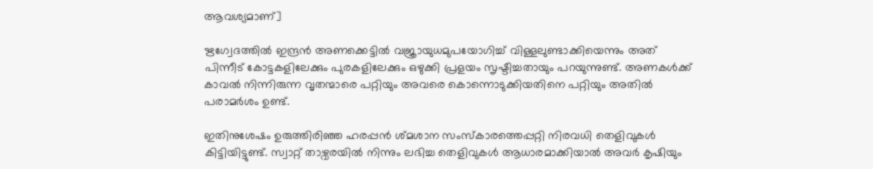ആവശ്യമാണ്]

ഋഗ്വേദത്തില്‍ ഇന്ദ്രന്‍ അണക്കെട്ടില്‍ വജ്രായുധമുപയോഗിച്ച്‌ വിള്ളലുണ്ടാക്കിയെന്നും അത്‌ പിന്നീട്‌ കോട്ടകളിലേക്കും പുരകളിലേക്കും ഒഴുക്കി പ്രളയം സൃഷ്ടിച്ചതായും പറയുന്നുണ്ട്‌. അണകള്‍ക്ക്‌ കാവല്‍ നിന്നിരുന്ന വൃതന്മാരെ പറ്റിയും അവരെ കൊന്നൊടുക്കിയതിനെ പറ്റിയും അതില്‍ പരാമര്‍ശം ഉണ്ട്‌.

ഇതിനുശേഷം ഉരുത്തിരിഞ്ഞ ഹരപ്പന്‍ ശ്മശാന സംസ്കാരത്തെപ്പറ്റി നിരവധി തെളിവുകള്‍ കിട്ടിയിട്ടുണ്ട്. സ്വാറ്റ് താഴ്വരയില്‍ നിന്നും ലഭിച്ച തെളിവുകള്‍ ആധാരമാക്കിയാല്‍ അവര്‍ കൃഷിയും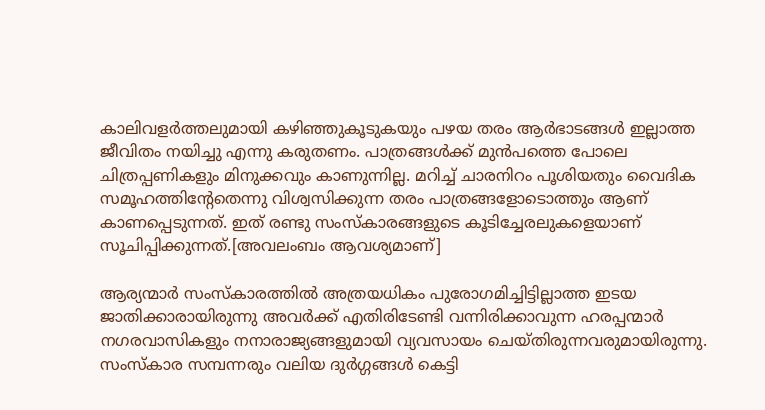കാലിവളര്‍ത്തലുമായി കഴിഞ്ഞുകൂടുകയും പഴയ തരം ആര്‍ഭാടങ്ങള്‍ ഇല്ലാത്ത ജീവിതം നയിച്ചു എന്നു കരുതണം. പാത്രങ്ങള്‍ക്ക് മുന്‍പത്തെ പോലെ ചിത്രപ്പണികളും മിനുക്കവും കാണുന്നില്ല. മറിച്ച് ചാരനിറം പൂശിയതും വൈദിക സമൂഹത്തിന്‍റേതെന്നു വിശ്വസിക്കുന്ന തരം പാത്രങ്ങളോടൊത്തും ആണ് കാണപ്പെടുന്നത്. ഇത് രണ്ടു സംസ്കാരങ്ങളുടെ കൂടിച്ചേരലുകളെയാണ് സൂചിപ്പിക്കുന്നത്.[അവലംബം ആവശ്യമാണ്]

ആര്യന്മാര്‍ സംസ്കാരത്തില്‍ അത്രയധികം പുരോഗമിച്ചിട്ടില്ലാത്ത ഇടയ ജാതിക്കാരായിരുന്നു അവര്‍ക്ക്‌ എതിരിടേണ്ടി വന്നിരിക്കാവുന്ന ഹരപ്പന്മാര്‍ നഗരവാസികളും നനാരാജ്യങ്ങളുമായി വ്യവസായം ചെയ്തിരുന്നവരുമായിരുന്നു. സംസ്കാര സമ്പന്നരും വലിയ ദുര്‍ഗ്ഗങ്ങള്‍ കെട്ടി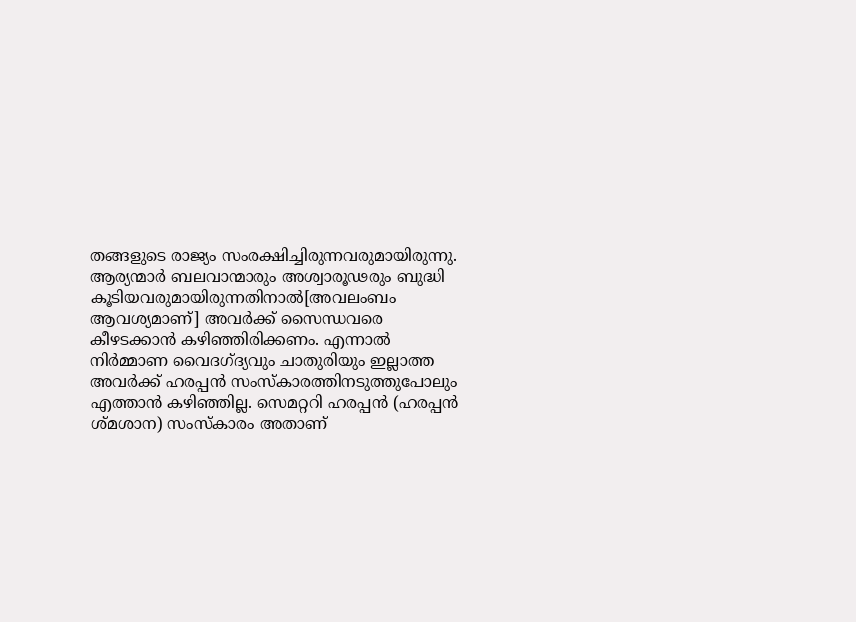തങ്ങളുടെ രാജ്യം സംരക്ഷിച്ചിരുന്നവരുമായിരുന്നു. ആര്യന്മാര്‍ ബലവാന്മാരും അശ്വാരൂഢരും ബുദ്ധി കൂടിയവരുമായിരുന്നതിനാല്‍[അവലംബം ആവശ്യമാണ്] അവര്‍ക്ക്‌ സൈന്ധവരെ കീഴടക്കാന്‍ കഴിഞ്ഞിരിക്കണം. എന്നാല്‍ നിര്‍മ്മാണ വൈദഗ്‌ദ്യവും ചാതുരിയും ഇല്ലാത്ത അവര്‍ക്ക്‌ ഹരപ്പന്‍ സംസ്കാരത്തിനടുത്തുപോലും എത്താന്‍ കഴിഞ്ഞില്ല. സെമറ്ററി ഹരപ്പന്‍ (ഹരപ്പന്‍ ശ്മശാന) സംസ്കാരം അതാണ്‌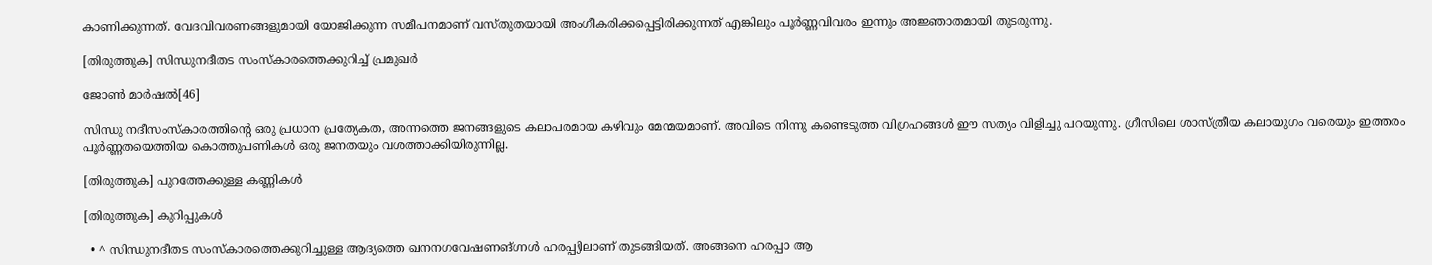കാണിക്കുന്നത്‌. വേദവിവരണങ്ങളുമായി യോജിക്കുന്ന സമീപനമാണ്‌ വസ്തുതയായി അംഗീകരിക്കപ്പെട്ടിരിക്കുന്നത്‌ എങ്കിലും പൂര്‍ണ്ണവിവരം ഇന്നും അജ്ഞാതമായി തുടരുന്നു.

[തിരുത്തുക] സിന്ധുനദീതട സംസ്കാരത്തെക്കുറിച്ച് പ്രമുഖര്‍

ജോണ്‍ മാര്‍ഷല്‍[46]

സിന്ധു നദീസംസ്കാരത്തിന്റെ ഒരു പ്രധാന പ്രത്യേകത, അന്നത്തെ ജനങ്ങളുടെ കലാപരമായ കഴിവും മേന്മയമാണ്‌. അവിടെ നിന്നു കണ്ടെടുത്ത വിഗ്രഹങ്ങള്‍ ഈ സത്യം വിളിച്ചു പറയുന്നു. ഗ്രീസിലെ ശാസ്ത്രീയ കലായുഗം വരെയും ഇത്തരം പൂര്‍ണ്ണതയെത്തിയ കൊത്തുപണികള്‍ ഒരു ജനതയും വശത്താക്കിയിരുന്നില്ല.

[തിരുത്തുക] പുറത്തേക്കുള്ള കണ്ണികള്‍

[തിരുത്തുക] കുറിപ്പുകള്‍

  • ^ സിന്ധുനദീതട സംസ്കാരത്തെക്കുറിച്ചുള്ള ആദ്യത്തെ ഖനനഗവേഷണങ്ഗ്നള്‍ ഹരപ്പ്യിലാണ്‌ തുടങ്ങിയത്. അങ്ങനെ ഹരപ്പാ ആ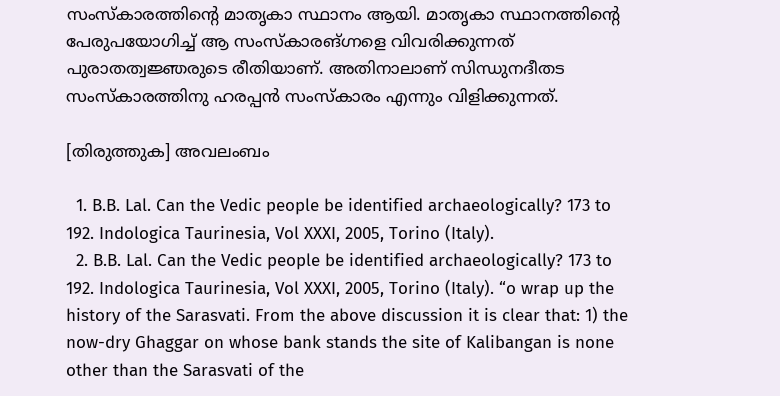സംസ്കാരത്തിന്റെ മാതൃകാ സ്ഥാനം ആയി. മാതൃകാ സ്ഥാനത്തിന്റെ പേരുപയോഗിച്ച് ആ സംസ്കാരങ്ഗ്നളെ വിവരിക്കുന്നത് പുരാതത്വജ്ഞരുടെ രീതിയാണ്‌. അതിനാലാണ്‌ സിന്ധുനദീതട സംസ്കാരത്തിനു ഹരപ്പന്‍ സംസ്കാരം എന്നും വിളിക്കുന്നത്.

[തിരുത്തുക] അവലംബം

  1. B.B. Lal. Can the Vedic people be identified archaeologically? 173 to 192. Indologica Taurinesia, Vol XXXI, 2005, Torino (Italy).
  2. B.B. Lal. Can the Vedic people be identified archaeologically? 173 to 192. Indologica Taurinesia, Vol XXXI, 2005, Torino (Italy). “o wrap up the history of the Sarasvati. From the above discussion it is clear that: 1) the now-dry Ghaggar on whose bank stands the site of Kalibangan is none other than the Sarasvati of the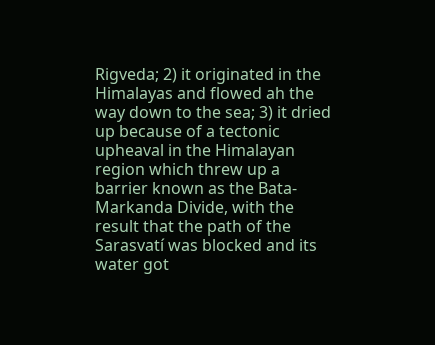Rigveda; 2) it originated in the Himalayas and flowed ah the way down to the sea; 3) it dried up because of a tectonic upheaval in the Himalayan region which threw up a barrier known as the Bata-Markanda Divide, with the result that the path of the Sarasvatí was blocked and its water got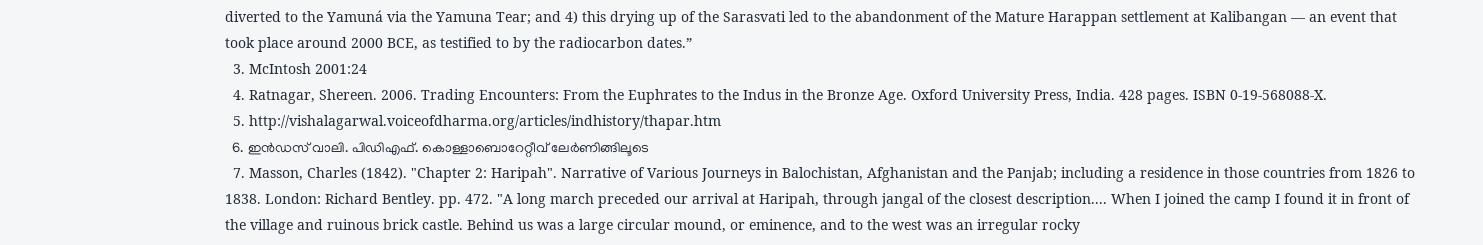diverted to the Yamuná via the Yamuna Tear; and 4) this drying up of the Sarasvati led to the abandonment of the Mature Harappan settlement at Kalibangan — an event that took place around 2000 BCE, as testified to by the radiocarbon dates.”
  3. McIntosh 2001:24
  4. Ratnagar, Shereen. 2006. Trading Encounters: From the Euphrates to the Indus in the Bronze Age. Oxford University Press, India. 428 pages. ISBN 0-19-568088-X.
  5. http://vishalagarwal.voiceofdharma.org/articles/indhistory/thapar.htm
  6. ഇന്‍ഡസ് വാലി. പിഡി‍എഫ്. കൊള്ളാബൊറേറ്റീവ് ലേര്‍ണിങ്ങിലൂടെ
  7. Masson, Charles (1842). "Chapter 2: Haripah". Narrative of Various Journeys in Balochistan, Afghanistan and the Panjab; including a residence in those countries from 1826 to 1838. London: Richard Bentley. pp. 472. "A long march preceded our arrival at Haripah, through jangal of the closest description.... When I joined the camp I found it in front of the village and ruinous brick castle. Behind us was a large circular mound, or eminence, and to the west was an irregular rocky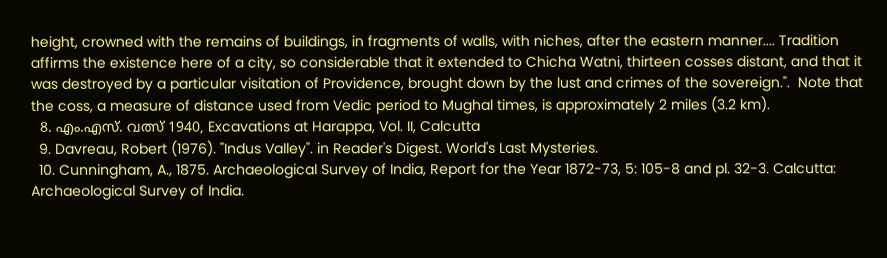height, crowned with the remains of buildings, in fragments of walls, with niches, after the eastern manner.... Tradition affirms the existence here of a city, so considerable that it extended to Chicha Watni, thirteen cosses distant, and that it was destroyed by a particular visitation of Providence, brought down by the lust and crimes of the sovereign.".  Note that the coss, a measure of distance used from Vedic period to Mughal times, is approximately 2 miles (3.2 km).
  8. എം.എസ്. വത്സ് 1940, Excavations at Harappa, Vol. II, Calcutta
  9. Davreau, Robert (1976). "Indus Valley". in Reader's Digest. World's Last Mysteries.
  10. Cunningham, A., 1875. Archaeological Survey of India, Report for the Year 1872-73, 5: 105-8 and pl. 32-3. Calcutta: Archaeological Survey of India.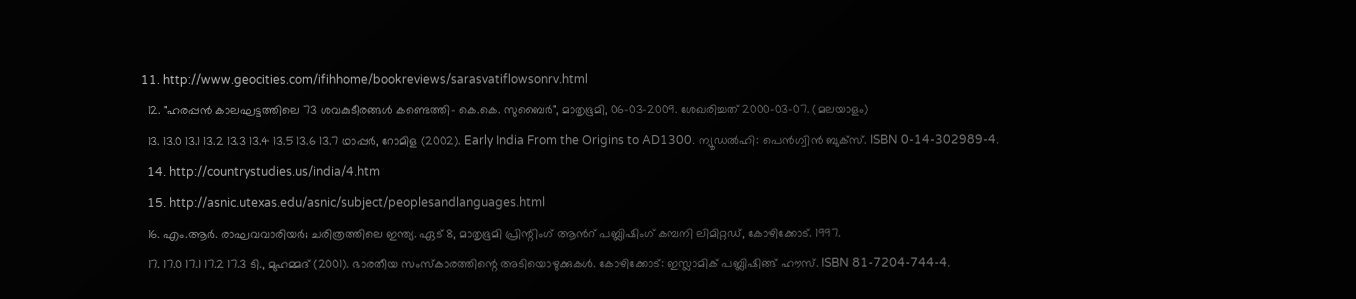11. http://www.geocities.com/ifihhome/bookreviews/sarasvatiflowsonrv.html
  12. "ഹരപ്പന്‍ കാലഘട്ടത്തിലെ 73 ശവകുടീരങ്ങള്‍ കണ്ടെത്തി- കെ.കെ. സുബൈര്‍", മാതൃഭൂമി, 06-03-2009. ശേഖരിച്ചത് 2000-03-07. (മലയാളം)
  13. 13.0 13.1 13.2 13.3 13.4 13.5 13.6 13.7 ഥാപ്പര്‍, റോമിള (2002). Early India From the Origins to AD1300. ന്യൂഡല്‍ഹി: പെന്‍ഗ്വിന്‍ ബുക്സ്. ISBN 0-14-302989-4.
  14. http://countrystudies.us/india/4.htm
  15. http://asnic.utexas.edu/asnic/subject/peoplesandlanguages.html
  16. എം.ആര്‍. രാഘവവാരിയര്‍; ചരിത്രത്തിലെ ഇന്ത്യ. ഏട് 8, മാതൃഭൂമി പ്രിന്റിംഗ് ആന്‍റ് പബ്ലിഷിംഗ് കമ്പനി ലിമിറ്റഡ്, കോഴിക്കോട്. 1997.
  17. 17.0 17.1 17.2 17.3 ടി., മുഹമ്മദ് (2001). ഭാരതീയ സംസ്കാരത്തിന്റെ അടിയൊഴുക്കുകള്‍. കോഴിക്കോട്: ഇസ്ലാമിക് പബ്ലിഷിങ്ങ് ഹൗസ്. ISBN 81-7204-744-4.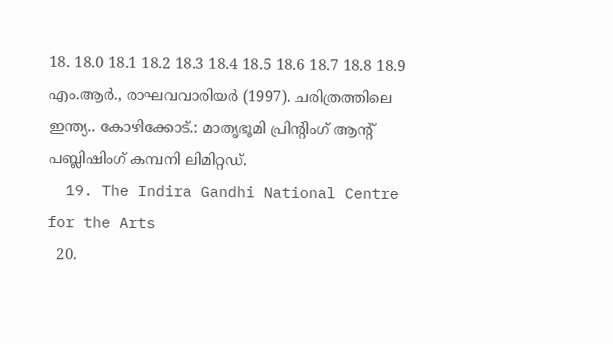18. 18.0 18.1 18.2 18.3 18.4 18.5 18.6 18.7 18.8 18.9 എം.ആര്‍., രാഘവവാരിയര്‍ (1997). ചരിത്രത്തിലെ ഇന്ത്യ.. കോഴിക്കോട്.: മാതൃഭൂമി പ്രിന്റിംഗ് ആന്‍റ് പബ്ലിഷിംഗ് കമ്പനി ലിമിറ്റഡ്.
  19. The Indira Gandhi National Centre for the Arts
  20.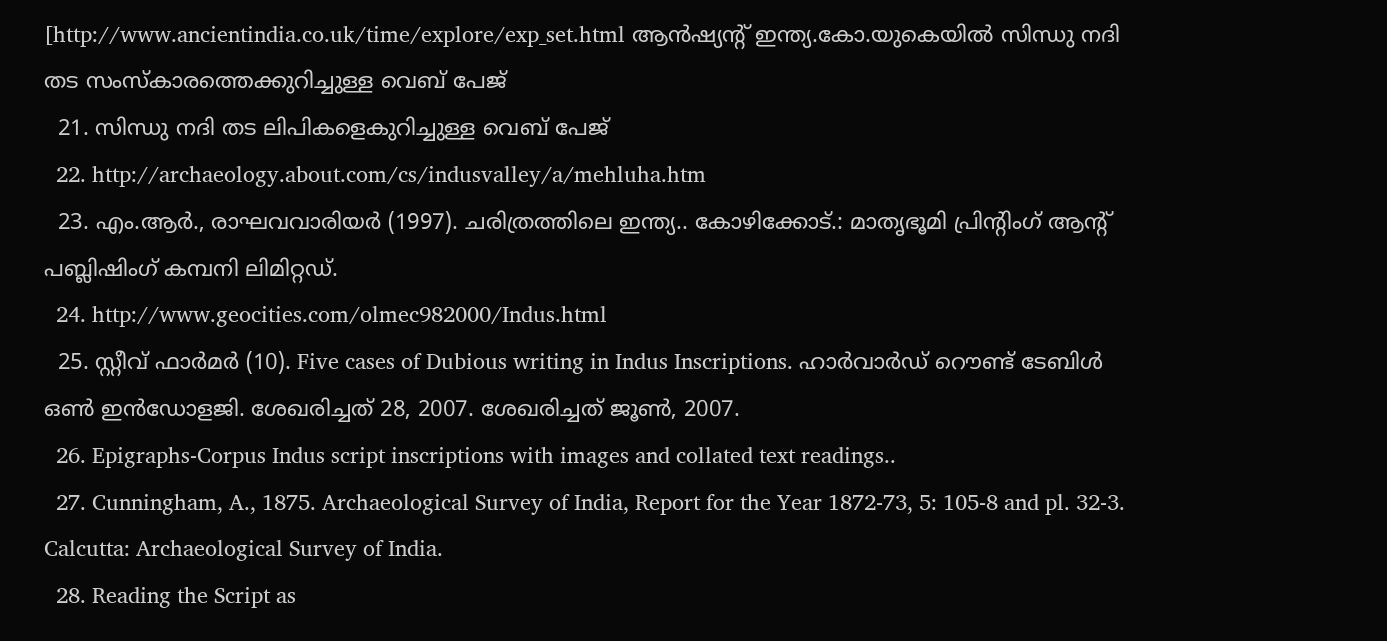[http://www.ancientindia.co.uk/time/explore/exp_set.html ആന്‍ഷ്യന്‍റ് ഇന്ത്യ.കോ.യുകെയില്‍ സിന്ധു നദി തട സംസ്കാരത്തെക്കുറിച്ചുള്ള വെബ് പേജ്
  21. സിന്ധു നദി തട ലിപികളെകുറിച്ചുള്ള വെബ് പേജ്
  22. http://archaeology.about.com/cs/indusvalley/a/mehluha.htm
  23. എം.ആര്‍., രാഘവവാരിയര്‍ (1997). ചരിത്രത്തിലെ ഇന്ത്യ.. കോഴിക്കോട്.: മാതൃഭൂമി പ്രിന്റിംഗ് ആന്‍റ് പബ്ലിഷിംഗ് കമ്പനി ലിമിറ്റഡ്.
  24. http://www.geocities.com/olmec982000/Indus.html
  25. സ്റ്റീവ് ഫാര്‍മര്‍ (10). Five cases of Dubious writing in Indus Inscriptions. ഹാര്‍വാര്‍ഡ് റൌണ്ട് ടേബിള്‍ ഒണ്‍ ഇന്‍ഡോളജി. ശേഖരിച്ചത് 28, 2007. ശേഖരിച്ചത് ജൂണ്‍, 2007.
  26. Epigraphs-Corpus Indus script inscriptions with images and collated text readings..
  27. Cunningham, A., 1875. Archaeological Survey of India, Report for the Year 1872-73, 5: 105-8 and pl. 32-3. Calcutta: Archaeological Survey of India.
  28. Reading the Script as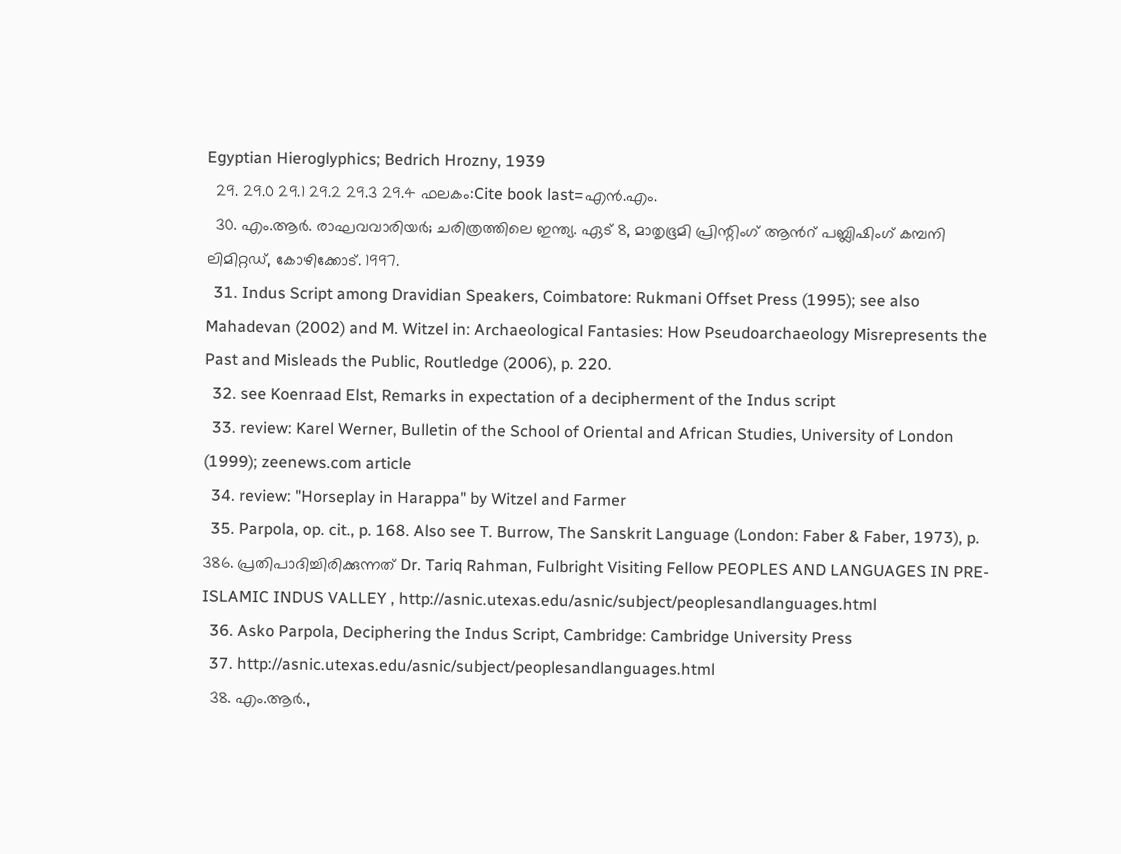Egyptian Hieroglyphics; Bedrich Hrozny, 1939
  29. 29.0 29.1 29.2 29.3 29.4 ഫലകം:Cite book last=എന്‍.എം.
  30. എം.ആര്‍. രാഘവവാരിയര്‍; ചരിത്രത്തിലെ ഇന്ത്യ. ഏട് 8, മാതൃഭൂമി പ്രിന്റിംഗ് ആന്‍റ് പബ്ലിഷിംഗ് കമ്പനി ലിമിറ്റഡ്, കോഴിക്കോട്. 1997.
  31. Indus Script among Dravidian Speakers, Coimbatore: Rukmani Offset Press (1995); see also Mahadevan (2002) and M. Witzel in: Archaeological Fantasies: How Pseudoarchaeology Misrepresents the Past and Misleads the Public, Routledge (2006), p. 220.
  32. see Koenraad Elst, Remarks in expectation of a decipherment of the Indus script
  33. review: Karel Werner, Bulletin of the School of Oriental and African Studies, University of London (1999); zeenews.com article
  34. review: "Horseplay in Harappa" by Witzel and Farmer
  35. Parpola, op. cit., p. 168. Also see T. Burrow, The Sanskrit Language (London: Faber & Faber, 1973), p. 386. പ്രതിപാദിച്ചിരിക്കുന്നത് Dr. Tariq Rahman, Fulbright Visiting Fellow PEOPLES AND LANGUAGES IN PRE-ISLAMIC INDUS VALLEY , http://asnic.utexas.edu/asnic/subject/peoplesandlanguages.html
  36. Asko Parpola, Deciphering the Indus Script, Cambridge: Cambridge University Press
  37. http://asnic.utexas.edu/asnic/subject/peoplesandlanguages.html
  38. എം.ആര്‍.,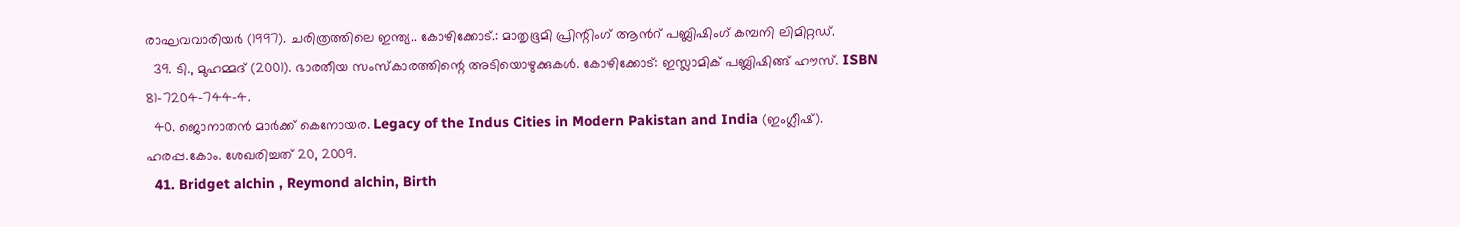രാഘവവാരിയര്‍ (1997). ചരിത്രത്തിലെ ഇന്ത്യ.. കോഴിക്കോട്.: മാതൃഭൂമി പ്രിന്റിംഗ് ആന്‍റ് പബ്ലിഷിംഗ് കമ്പനി ലിമിറ്റഡ്.
  39. ടി., മുഹമ്മദ് (2001). ഭാരതീയ സംസ്കാരത്തിന്റെ അടിയൊഴുക്കുകള്‍. കോഴിക്കോട്: ഇസ്ലാമിക് പബ്ലിഷിങ്ങ് ഹൗസ്. ISBN 81-7204-744-4.
  40. ജൊനാതന്‍ മാര്‍ക്ക് കെനോയര. Legacy of the Indus Cities in Modern Pakistan and India (ഇംഗ്ലീഷ്). ഹരപ്പ.കോം. ശേഖരിച്ചത് 20, 2009.
  41. Bridget alchin , Reymond alchin, Birth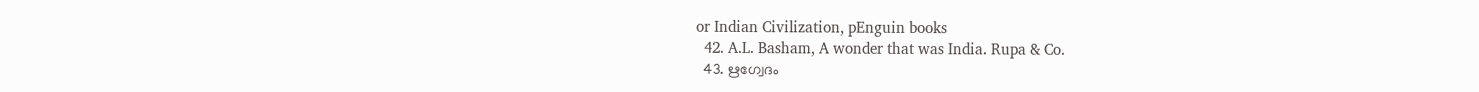or Indian Civilization, pEnguin books
  42. A.L. Basham, A wonder that was India. Rupa & Co.
  43. ഋഗ്വേദം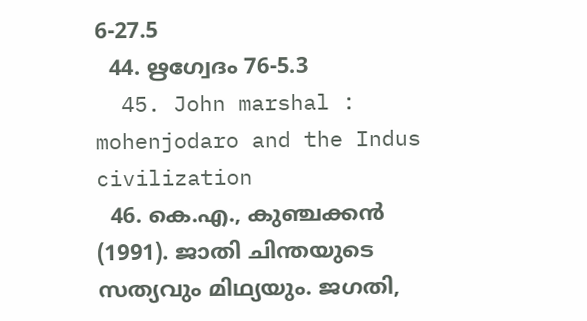6-27.5
  44. ഋഗ്വേദം 76-5.3
  45. John marshal : mohenjodaro and the Indus civilization
  46. കെ.എ., കുഞ്ചക്കന്‍ (1991). ജാതി ചിന്തയുടെ സത്യവും മിഥ്യയും. ജഗതി,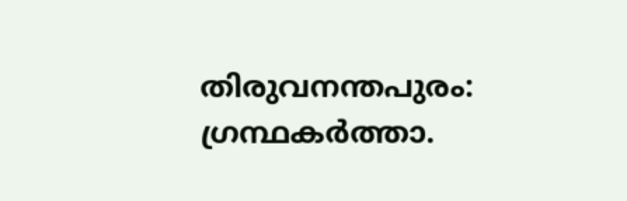തിരുവനന്തപുരം: ഗ്രന്ഥകര്‍ത്താ.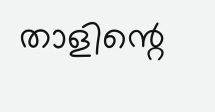താളിന്റെ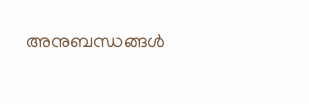അനുബന്ധങ്ങള്‍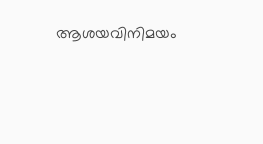ആശയവിനിമയം